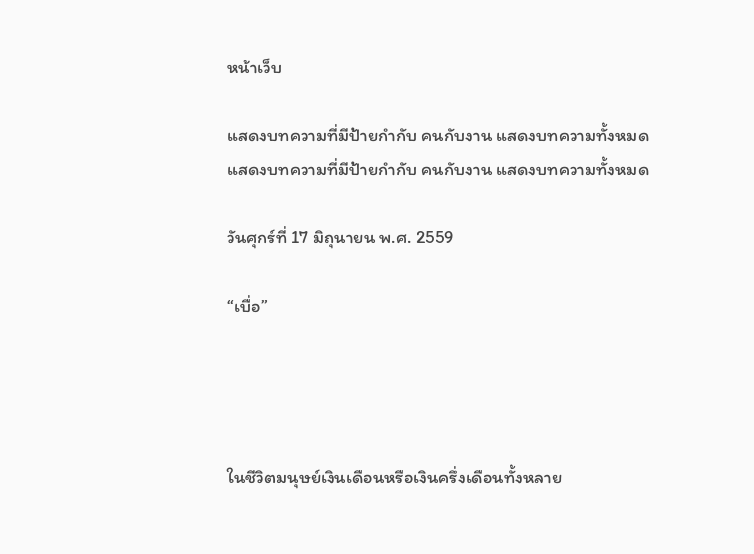หน้าเว็บ

แสดงบทความที่มีป้ายกำกับ คนกับงาน แสดงบทความทั้งหมด
แสดงบทความที่มีป้ายกำกับ คนกับงาน แสดงบทความทั้งหมด

วันศุกร์ที่ 17 มิถุนายน พ.ศ. 2559

“เบื่อ”




ในชีวิตมนุษย์เงินเดือนหรือเงินครึ่งเดือนทั้งหลาย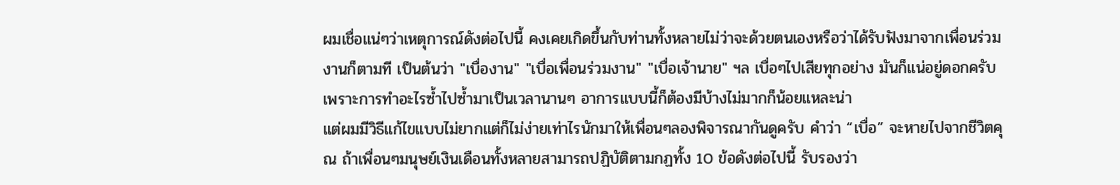ผมเชื่อแน่ๆว่าเหตุการณ์ดังต่อไปนี้ คงเคยเกิดขึ้นกับท่านทั้งหลายไม่ว่าจะด้วยตนเองหรือว่าได้รับฟังมาจากเพื่อนร่วมงานก็ตามที เป็นต้นว่า "เบื่องาน" "เบื่อเพื่อนร่วมงาน" "เบื่อเจ้านาย" ฯล เบื่อๆไปเสียทุกอย่าง มันก็แน่อยู่ดอกครับ เพราะการทำอะไรซ้ำไปซ้ำมาเป็นเวลานานๆ อาการแบบนี้ก็ต้องมีบ้างไม่มากก็น้อยแหละน่า
แต่ผมมีวิธีแก้ไขแบบไม่ยากแต่ก็ไม่ง่ายเท่าไรนักมาให้เพื่อนๆลองพิจารณากันดูครับ คำว่า “เบื่อ” จะหายไปจากชีวิตคุณ ถ้าเพื่อนๆมนุษย์เงินเดือนทั้งหลายสามารถปฏิบัติตามกฏทั้ง 10 ข้อดังต่อไปนี้ รับรองว่า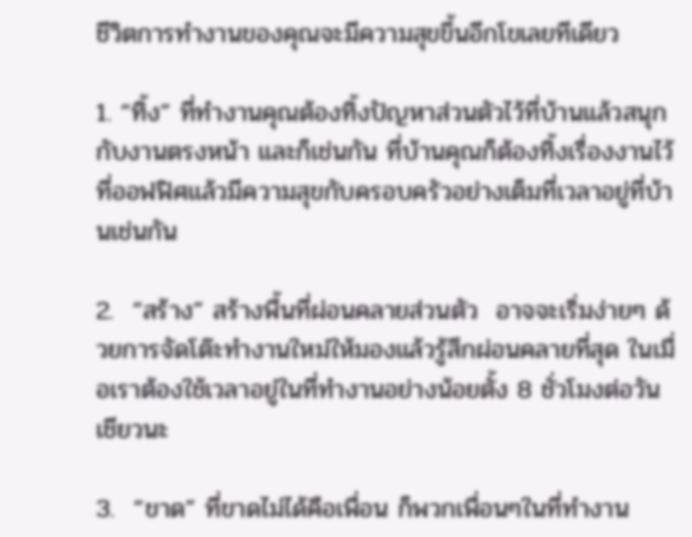ชีวิตการทำงานของคุณจะมีความสุขขึ้นอีกโขเลยทีเดียว

1. “ทิ้ง” ที่ทำงานคุณต้องทิ้งปัญหาส่วนตัวไว้ที่บ้านแล้วสนุกกับงานตรงหน้า และก็เช่นกัน ที่บ้านคุณก็ต้องทิ้งเรื่องงานไว้ที่ออฟฟิศแล้วมีความสุขกับครอบครัวอย่างเต็มที่เวลาอยู่ที่บ้านเช่นกัน

2.  “สร้าง” สร้างพื้นที่ผ่อนคลายส่วนตัว  อาจจะเริ่มง่ายๆ ด้วยการจัดโต๊ะทำงานใหม่ให้มองแล้วรู้สึกผ่อนคลายที่สุด ในเมื่อเราต้องใช้เวลาอยู่ในที่ทำงานอย่างน้อยตั้ง 8 ชั่วโมงต่อวันเชียวนะ

3.  “ขาด” ที่ขาดไม่ได้คือเพื่อน ก็พวกเพื่อนๆในที่ทำงาน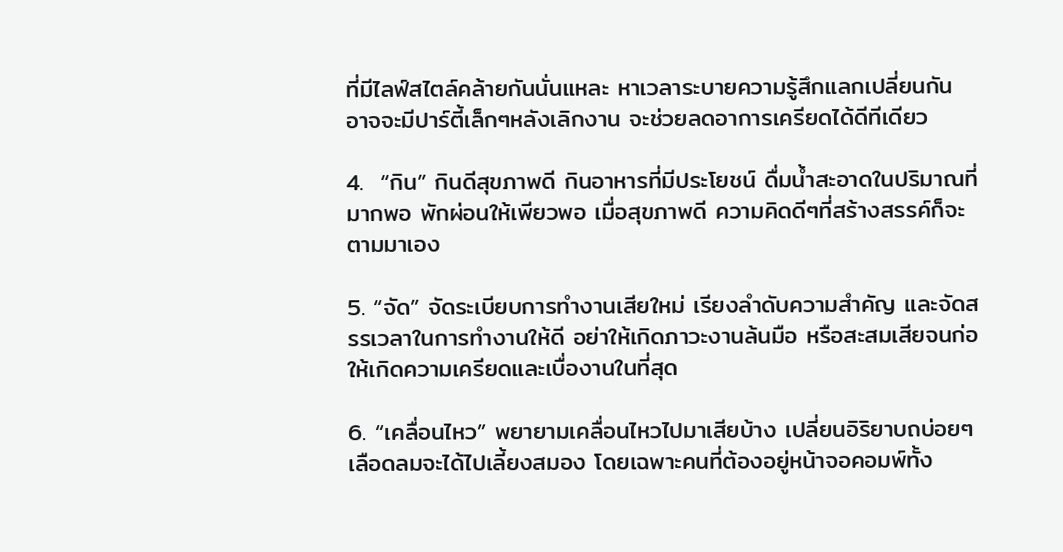ที่มีไลฟ์สไตล์คล้ายกันนั่นแหละ หาเวลาระบายความรู้สึกแลกเปลี่ยนกัน อาจจะมีปาร์ตี้เล็กๆหลังเลิกงาน จะช่วยลดอาการเครียดได้ดีทีเดียว

4.  “กิน” กินดีสุขภาพดี กินอาหารที่มีประโยชน์ ดื่มน้ำสะอาดในปริมาณที่มากพอ พักผ่อนให้เพียวพอ เมื่อสุขภาพดี ความคิดดีๆที่สร้างสรรค์ก็จะตามมาเอง

5. “จัด” จัดระเบียบการทำงานเสียใหม่ เรียงลำดับความสำคัญ และจัดสรรเวลาในการทำงานให้ดี อย่าให้เกิดภาวะงานล้นมือ หรือสะสมเสียจนก่อให้เกิดความเครียดและเบื่องานในที่สุด

6. “เคลื่อนไหว” พยายามเคลื่อนไหวไปมาเสียบ้าง เปลี่ยนอิริยาบถบ่อยๆ เลือดลมจะได้ไปเลี้ยงสมอง โดยเฉพาะคนที่ต้องอยู่หน้าจอคอมพ์ทั้ง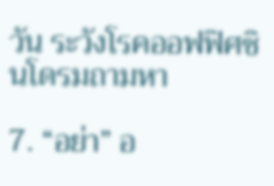วัน ระวังโรคออฟฟิศซินโดรมถามหา

7. “อย่า” อ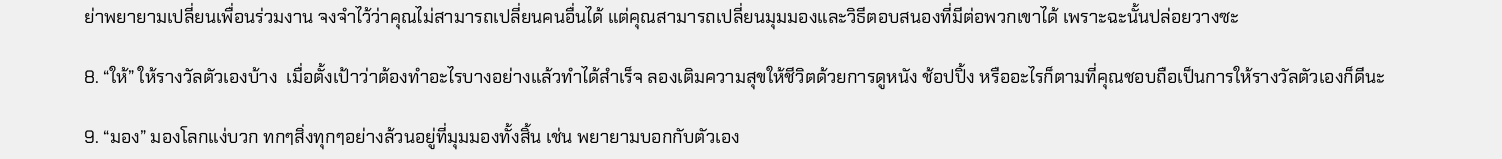ย่าพยายามเปลี่ยนเพื่อนร่วมงาน จงจำไว้ว่าคุณไม่สามารถเปลี่ยนคนอื่นได้ แต่คุณสามารถเปลี่ยนมุมมองและวิธีตอบสนองที่มีต่อพวกเขาได้ เพราะฉะนั้นปล่อยวางซะ

8. “ให้” ให้รางวัลตัวเองบ้าง  เมื่อตั้งเป้าว่าต้องทำอะไรบางอย่างแล้วทำได้สำเร็จ ลองเติมความสุขให้ชีวิตด้วยการดูหนัง ช้อปปิ้ง หรืออะไรก็ตามที่คุณชอบถือเป็นการให้รางวัลตัวเองก็ดีนะ

9. “มอง” มองโลกแง่บวก ทกๆสิ่งทุกๆอย่างล้วนอยู่ที่มุมมองทั้งสิ้น เช่น พยายามบอกกับตัวเอง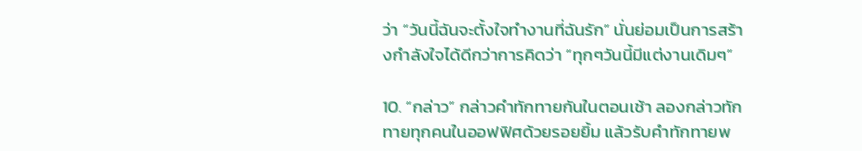ว่า “วันนี้ฉันจะตั้งใจทำงานที่ฉันรัก” นั่นย่อมเป็นการสร้างกำลังใจได้ดีกว่าการคิดว่า “ทุกๆวันนี้มีแต่งานเดิมๆ”

10. “กล่าว” กล่าวคำทักทายกันในตอนเช้า ลองกล่าวทักทายทุกคนในออฟฟิศด้วยรอยยิ้ม แล้วรับคำทักทายพ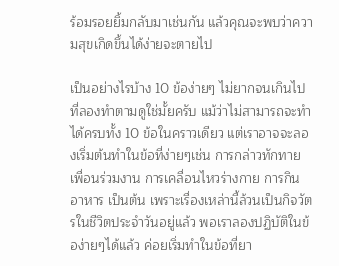ร้อมรอยยิ้มกลับมาเช่นกัน แล้วคุณจะพบว่าความสุขเกิดขึ้นได้ง่ายจะตายไป

เป็นอย่างไรบ้าง 10 ข้อง่ายๆ ไม่ยากจนเกินไปที่ลองทำตามดูใช่มั้ยครับ แม้ว่าไม่สามารถจะทำได้ครบทั้ง 10 ข้อในคราวเดียว แต่เราอาจจะลองเริ่มต้นทำในข้อที่ง่ายๆเช่น การกล่าวทักทายเพื่อนร่วมงาน การเคลื่อนไหวร่างกาย การกินอาหาร เป็นต้น เพราะเรื่องเหล่านี้ล้วนเป็นกิจวัตรในชีวิตประจำวันอยู่แล้ว พอเราลองปฏิบัติในข้อง่ายๆได้แล้ว ค่อยเริ่มทำในข้อที่ยา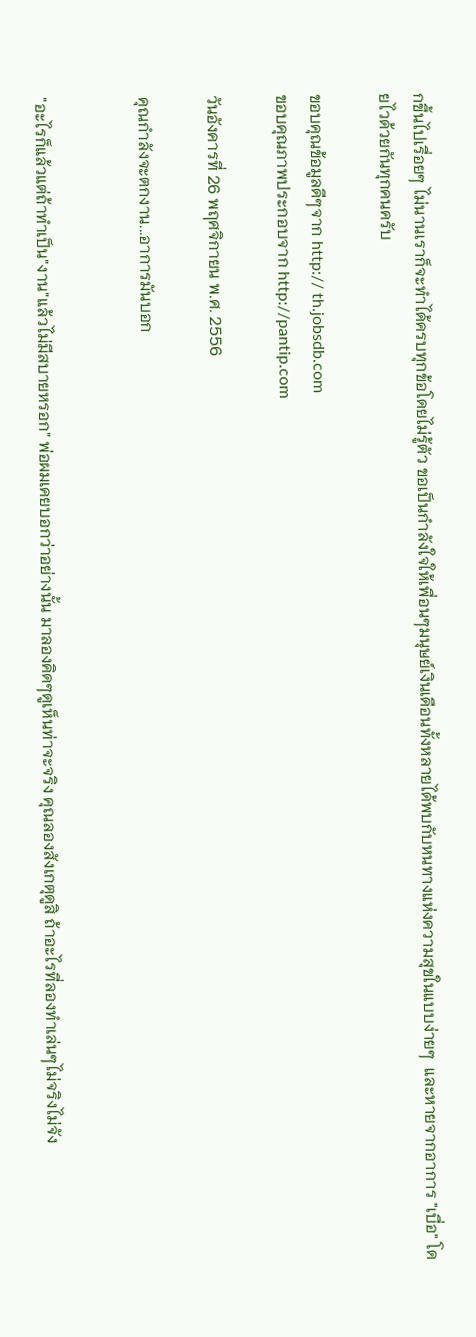กขึ้นไปเรื่อยๆ ไม่นานเราก็จะทำได้ครบทุกข้อโดยไม่รู้ตัว ขอเป็นกำลังใจให้เพื่อนๆมนุษย์เงินเดือนทั้งหลายได้พบกับหนทางแห่งความสุขในแบบง่ายๆ  และหายจากอาการ "เบื่อ" โดยไวด้วยกันทุกคนครับ

ขอบคุณข้อมูลดีๆจาก http:// th.jobsdb.com
ขอบคุณภาพประกอบจาก http://pantip.com

วันอังคารที่ 26 พฤศจิกายน พ.ศ. 2556

คุณกำลังจะตกงาน...อาการมันบอก


"อะไรก็แล้วแต่ถ้าทำเป็น"งาน"แล้วไม่มีสบายหรอก" พ่อผมเคยบอกว่าอย่างนั้น มาลองคิดๆดูเห็นท่าจะจริง คุณลองสังเกตุดูสิ ถ้าอะไรที่ลองทำเล่นๆไม่จริงไม่จัง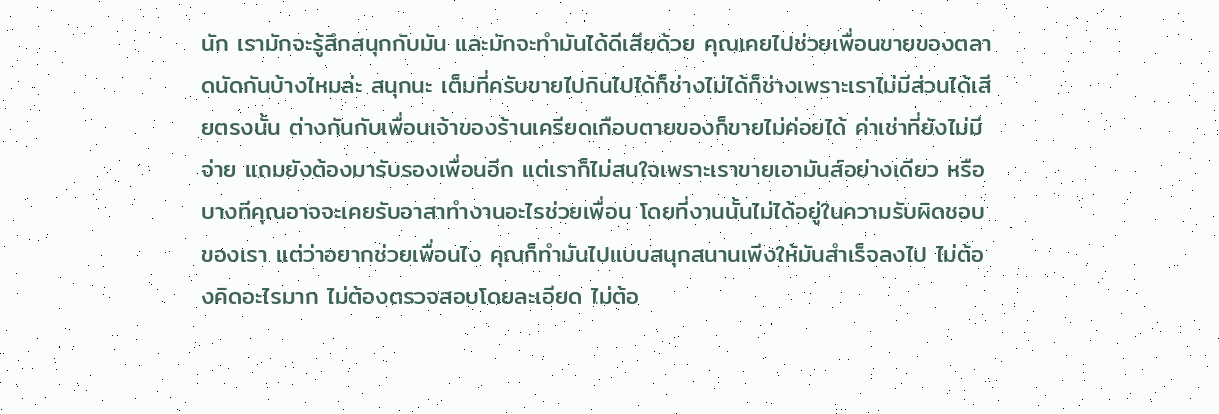นัก เรามักจะรู้สึกสนุกกับมัน และมักจะทำมันได้ดีเสียด้วย คุณเคยไปช่วยเพื่อนขายของตลาดนัดกันบ้างไหมล่ะ สนุกนะ เต็มที่ครับขายไปกินไปได้ก็ช่างไม่ได้ก็ช่างเพราะเราไม่มีส่วนได้เสียตรงนั้น ต่างกันกับเพื่อนเจ้าของร้านเครียดเกือบตายของก็ขายไม่ค่อยได้ ค่าเช่าที่ยังไม่มีจ่าย แถมยังต้องมารับรองเพื่อนอีก แต่เราก็ไม่สนใจเพราะเราขายเอามันส์อย่างเดียว หรือบางทีคุณอาจจะเคยรับอาสาทำงานอะไรช่วยเพื่อน โดยที่งานนั้นไม่ได้อยู่ในความรับผิดชอบของเรา แต่ว่าอยากช่วยเพื่อนไง คุณก็ทำมันไปแบบสนุกสนานเพีงให้มันสำเร็จลงไป ไม่ต้องคิดอะไรมาก ไม่ต้องตรวจสอบโดยละเอียด ไม่ต้อ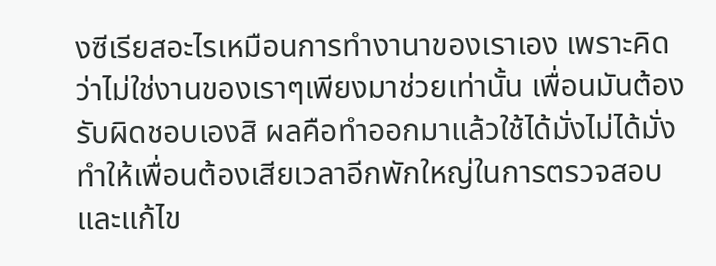งซีเรียสอะไรเหมือนการทำงานาของเราเอง เพราะคิดว่าไม่ใช่งานของเราๆเพียงมาช่วยเท่านั้น เพื่อนมันต้องรับผิดชอบเองสิ ผลคือทำออกมาแล้วใช้ได้มั่งไม่ได้มั่ง ทำให้เพื่อนต้องเสียเวลาอีกพักใหญ่ในการตรวจสอบและแก้ไข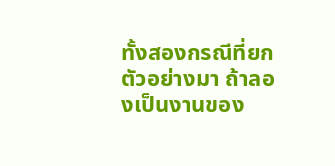ทั้งสองกรณีที่ยกตัวอย่างมา ถ้าลองเป็นงานของ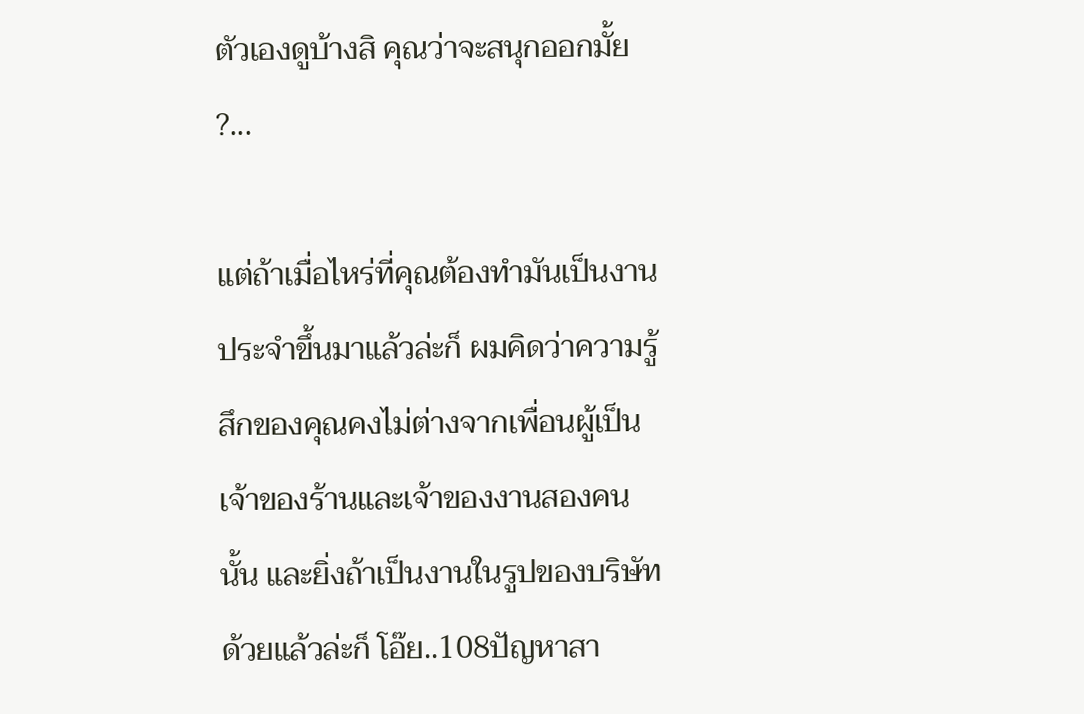ตัวเองดูบ้างสิ คุณว่าจะสนุกออกมั้ย ?...

แต่ถ้าเมื่อไหร่ที่คุณต้องทำมันเป็นงานประจำขึ้นมาแล้วล่ะก็ ผมคิดว่าความรู้สึกของคุณคงไม่ต่างจากเพื่อนผู้เป็นเจ้าของร้านและเจ้าของงานสองคนนั้น และยิ่งถ้าเป็นงานในรูปของบริษัทด้วยแล้วล่ะก็ โอ๊ย..108ปัญหาสา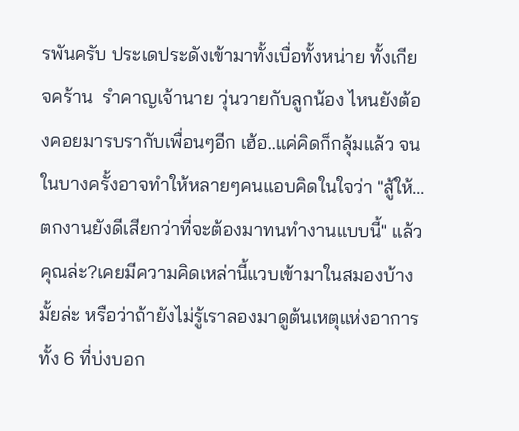รพันครับ ประเดประดังเข้ามาทั้งเบื่อทั้งหน่าย ทั้งเกียจคร้าน  รำคาญเจ้านาย วุ่นวายกับลูกน้อง ไหนยังต้องคอยมารบรากับเพื่อนๆอีก เฮ้อ..แค่คิดก็กลุ้มแล้ว จนในบางครั้งอาจทำให้หลายๆคนแอบคิดในใจว่า "สู้ให้...ตกงานยังดีเสียกว่าที่จะต้องมาทนทำงานแบบนี้" แล้วคุณล่ะ?เคยมีความคิดเหล่านี้แวบเข้ามาในสมองบ้างมั้ยล่ะ หรือว่าถ้ายังไม่รู้เราลองมาดูต้นเหตุแห่งอาการทั้ง 6 ที่บ่งบอก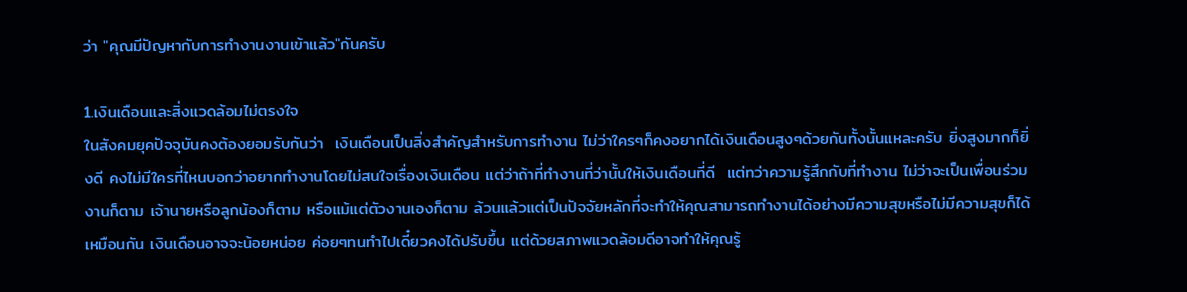ว่า "คุณมีปัญหากับการทำงานงานเข้าแล้ว"กันครับ

1.เงินเดือนและสิ่งแวดล้อมไม่ตรงใจ
ในสังคมยุคปัจจุบันคงต้องยอมรับกันว่า  เงินเดือนเป็นสิ่งสำคัญสำหรับการทำงาน ไม่ว่าใครๆก็คงอยากได้เงินเดือนสูงๆด้วยกันทั้งนั้นแหละครับ ยิ่งสูงมากก็ยิ่งดี คงไม่มีใครที่ไหนบอกว่าอยากทำงานโดยไม่สนใจเรื่องเงินเดือน แต่ว่าถ้าที่ทำงานที่ว่านั้นให้เงินเดือนที่ดี  แต่ทว่าความรู้สึกกับที่ทำงาน ไม่ว่าจะเป็นเพื่อนร่วมงานก็ตาม เจ้านายหรือลูกน้องก็ตาม หรือแม้แต่ตัวงานเองก็ตาม ล้วนแล้วแต่เป็นปัจจัยหลักที่จะทำให้คุณสามารถทำงานได้อย่างมีความสุขหรือไม่มีความสุขก็ได้เหมือนกัน เงินเดือนอาจจะน้อยหน่อย ค่อยๆทนทำไปเดี๋ยวคงได้ปรับขึ้น แต่ด้วยสภาพแวดล้อมดีอาจทำให้คุณรู้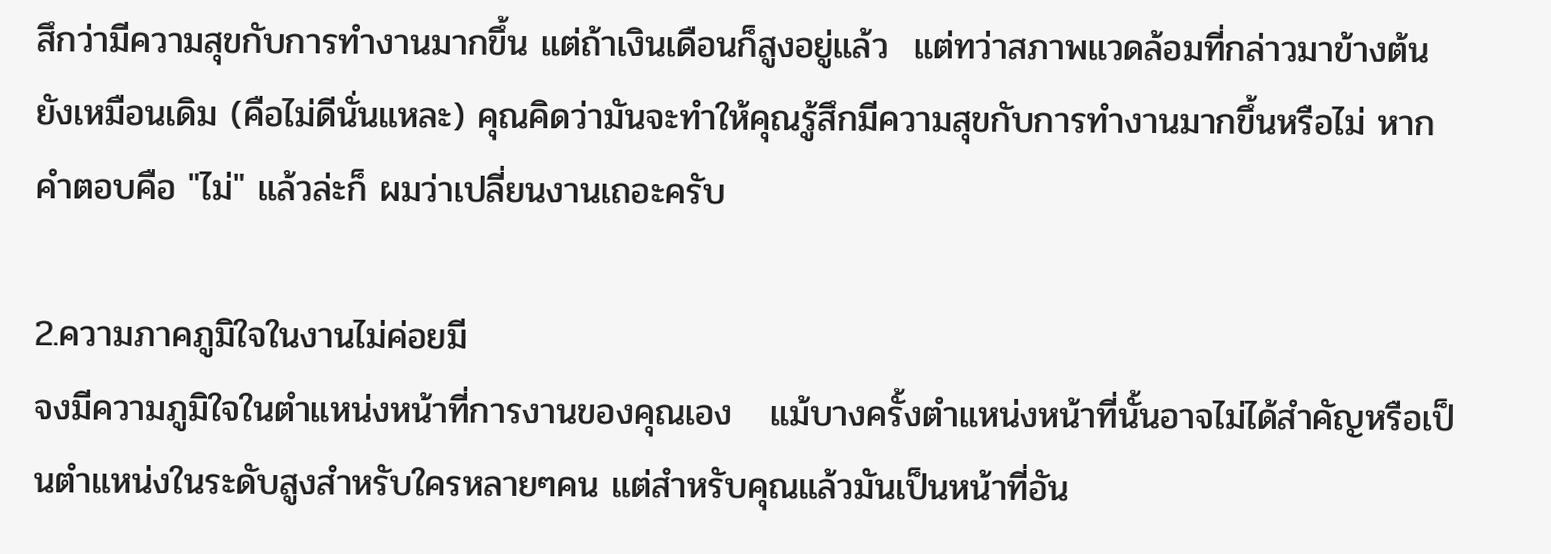สึกว่ามีความสุขกับการทำงานมากขึ้น แต่ถ้าเงินเดือนก็สูงอยู่แล้ว  แต่ทว่าสภาพแวดล้อมที่กล่าวมาข้างต้นยังเหมือนเดิม (คือไม่ดีนั่นแหละ) คุณคิดว่ามันจะทำให้คุณรู้สึกมีความสุขกับการทำงานมากขึ้นหรือไม่ หากคำตอบคือ "ไม่" แล้วล่ะก็ ผมว่าเปลี่ยนงานเถอะครับ

2.ความภาคภูมิใจในงานไม่ค่อยมี
จงมีความภูมิใจในตำแหน่งหน้าที่การงานของคุณเอง   แม้บางครั้งตำแหน่งหน้าที่นั้นอาจไม่ได้สำคัญหรือเป็นตำแหน่งในระดับสูงสำหรับใครหลายๆคน แต่สำหรับคุณแล้วมันเป็นหน้าที่อัน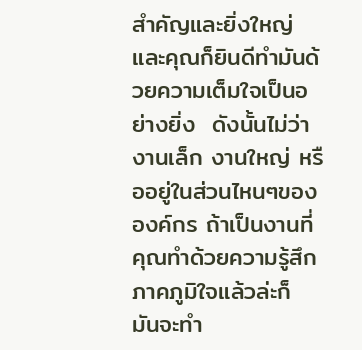สำคัญและยิ่งใหญ่ และคุณก็ยินดีทำมันด้วยความเต็มใจเป็นอย่างยิ่ง  ดังนั้นไม่ว่างานเล็ก งานใหญ่ หรืออยู่ในส่วนไหนๆขององค์กร ถ้าเป็นงานที่คุณทำด้วยความรู้สึกภาคภูมิใจแล้วล่ะก็  มันจะทำ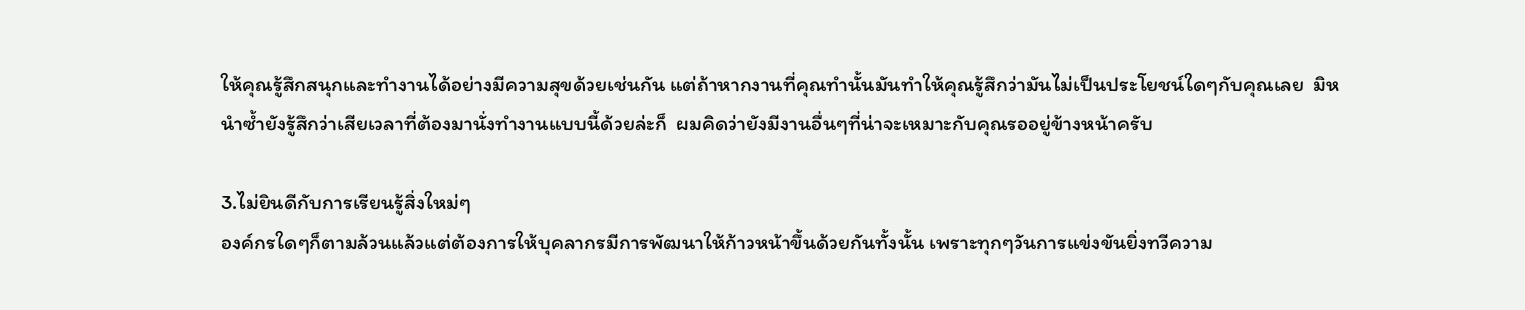ให้คุณรู้สึกสนุกและทำงานได้อย่างมีความสุขด้วยเช่นกัน แต่ถ้าหากงานที่คุณทำนั้นมันทำให้คุณรู้สึกว่ามันไม่เป็นประโยชน์ใดๆกับคุณเลย  มิหนำซ้ำยังรู้สึกว่าเสียเวลาที่ต้องมานั่งทำงานแบบนี้ด้วยล่ะก็  ผมคิดว่ายังมีงานอื่นๆที่น่าจะเหมาะกับคุณรออยู่ข้างหน้าครับ

3.ไม่ยินดีกับการเรียนรู้สิ่งใหม่ๆ
องค์กรใดๆก็ตามล้วนแล้วแต่ต้องการให้บุคลากรมีการพัฒนาให้ก้าวหน้าขึ้นด้วยกันทั้งนั้น เพราะทุกๆวันการแข่งขันยิ่งทวีความ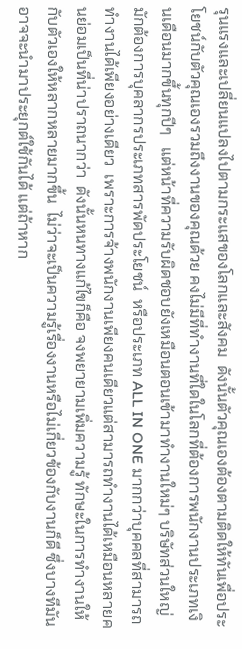รุนแรงและเปลี่ยนแปลงไปตามกระแสของโลกและสังคม  ดังนั้นตัวคุณเองต้องตามติดให้ทันเพื่อประโยชน์กับตัวคุณเองรวมถึงงานของคุณด้วย คงไม่มีที่ทำงานที่ใดในโลกที่ต้องการพนักงานประเภทเงินเดือนมากขึ้นทุกปีๆ   แต่หน้าที่ความรับผิดชอบยังเหมือนตอนเข้ามาทำงานใหม่ๆ บริษัทส่วนใหญ่มักต้องการบุคลากรประเภทสารพัดประโยชน์  หรือประเภท ALL IN ONE มากกว่าบุคคลที่สามารถทำงานได้เพียงอย่างเดียว  เพราะการจ้างพนักงานเพียงคนเดียวแต่สามารถทำงานได้เหมือนหลายคนย่อมเป็นที่น่าปราถนากว่า  ดังนั้นหนทางแก้ไขก็คือ จงพยายามเพิ่มความรู้ ทักษะในการทำงานให้กับตัวเองให้หลากหลายมากขึ้น  ไม่ว่าจะเป็นความรู้เรื่องงานหรือไม่เกี่ยวข้องกับงานก็ดี ซึ่งบางทีมันอาจจะนำมาประยุกต์ใช้กันได้ แต่ถ้าหาก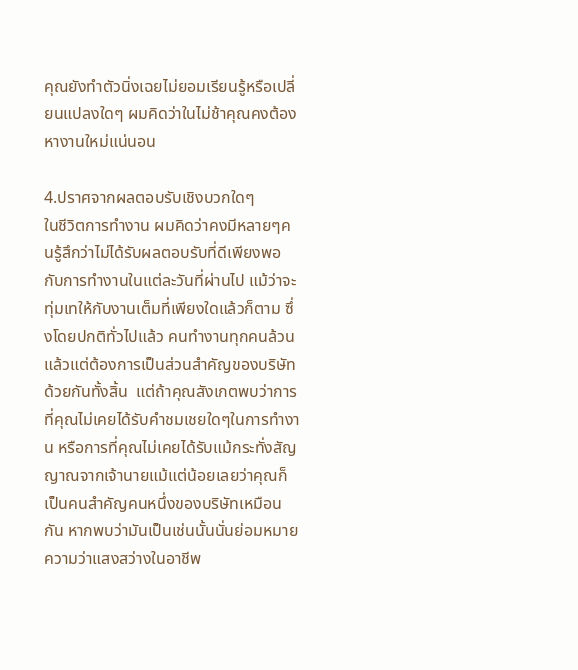คุณยังทำตัวนิ่งเฉยไม่ยอมเรียนรู้หรือเปลี่ยนแปลงใดๆ ผมคิดว่าในไม่ช้าคุณคงต้องหางานใหม่แน่นอน

4.ปราศจากผลตอบรับเชิงบวกใดๆ
ในชีวิตการทำงาน ผมคิดว่าคงมีหลายๆคนรู้สึกว่าไม่ได้รับผลตอบรับที่ดีเพียงพอกับการทำงานในแต่ละวันที่ผ่านไป แม้ว่าจะทุ่มเทให้กับงานเต็มที่เพียงใดแล้วก็ตาม ซึ่งโดยปกติทั่วไปแล้ว คนทำงานทุกคนล้วนแล้วแต่ต้องการเป็นส่วนสำคัญของบริษัทด้วยกันทั้งสิ้น  แต่ถ้าคุณสังเกตพบว่าการที่คุณไม่เคยได้รับคำชมเชยใดๆในการทำงาน หรือการที่คุณไม่เคยได้รับแม้กระทั่งสัญญาณจากเจ้านายแม้แต่น้อยเลยว่าคุณก็เป็นคนสำคัญคนหนึ่งของบริษัทเหมือนกัน หากพบว่ามันเป็นเช่นนั้นนั่นย่อมหมายความว่าแสงสว่างในอาชีพ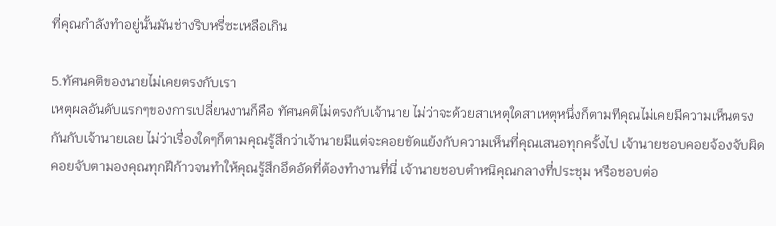ที่คุณกำลังทำอยู่นั้นมันช่างริบหรี่ซะเหลือเกิน

5.ทัศนคติของนายไม่เคยตรงกับเรา
เหตุผลอันดับแรกๆของการเปลี่ยนงานก็คือ ทัศนคติไม่ตรงกับเจ้านาย ไม่ว่าจะด้วยสาเหตุใดสาเหตุหนึ่งก็ตามทีคุณไม่เคยมีความเห็นตรงกันกับเจ้านายเลย ไม่ว่าเรื่องใดๆก็ตามคุณรู้สึกว่าเจ้านายมีแต่จะคอยขัดแย้งกับความเห็นที่คุณเสนอทุกครั้งไป เจ้านายชอบคอยจ้องจับผิด  คอยจับตามองคุณทุกฝีก้าวจนทำให้คุณรู้สึกอึดอัดที่ต้องทำงานที่นี่ เจ้านายชอบตำหนิคุณกลางที่ประชุม หรือชอบต่อ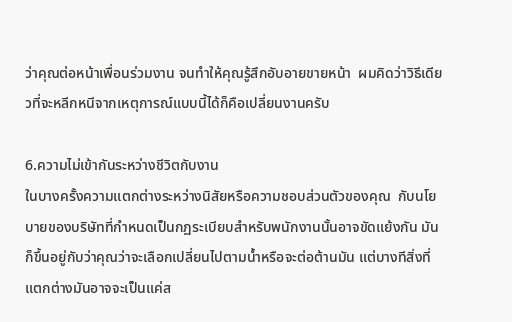ว่าคุณต่อหน้าเพื่อนร่วมงาน จนทำให้คุณรู้สึกอับอายขายหน้า  ผมคิดว่าวิธีเดียวที่จะหลีกหนีจากเหตุการณ์แบบนี้ได้ก็คือเปลี่ยนงานครับ

6.ความไม่เข้ากันระหว่างชีวิตกับงาน
ในบางครั้งความแตกต่างระหว่างนิสัยหรือความชอบส่วนตัวของคุณ  กับนโยบายของบริษัทที่กำหนดเป็นกฏระเบียบสำหรับพนักงานนั้นอาจขัดแย้งกัน มันก็ขึ้นอยู่กับว่าคุณว่าจะเลือกเปลี่ยนไปตามน้ำหรือจะต่อต้านมัน แต่บางทีสิ่งที่แตกต่างมันอาจจะเป็นแค่ส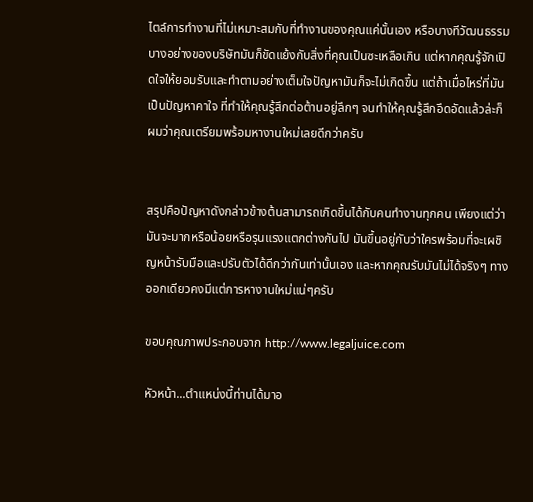ไตล์การทำงานที่ไม่เหมาะสมกับที่ทำงานของคุณแค่นั้นเอง หรือบางทีวัฒนธรรมบางอย่างของบริษัทมันก็ขัดแย้งกับสิ่งที่คุณเป็นซะเหลือเกิน แต่หากคุณรู้จักเปิดใจให้ยอมรับและทำตามอย่างเต็มใจปัญหามันก็จะไม่เกิดขึ้น แต่ถ้าเมื่อไหร่ที่มันเป็นปัญหาคาใจ ที่ทำให้คุณรู้สึกต่อต้านอยู่ลึกๆ จนทำให้คุณรู้สึกอึดอัดแล้วล่ะก็ ผมว่าคุณเตรียมพร้อมหางานใหม่เลยดีกว่าครับ


สรุปคือปัญหาดังกล่าวข้างต้นสามารถเกิดขึ้นได้กับคนทำงานทุกคน เพียงแต่ว่ามันจะมากหรือน้อยหรือรุนแรงแตกต่างกันไป มันขึ้นอยู่กับว่าใครพร้อมที่จะเผชิญหน้ารับมือและปรับตัวได้ดีกว่ากันเท่านั้นเอง และหากคุณรับมันไม่ได้จริงๆ ทางออกเดียวคงมีแต่การหางานใหม่แน่ๆครับ

ขอบคุณภาพประกอบจาก http://www.legaljuice.com

หัวหน้า...ตำแหน่งนี้ท่านได้มาอ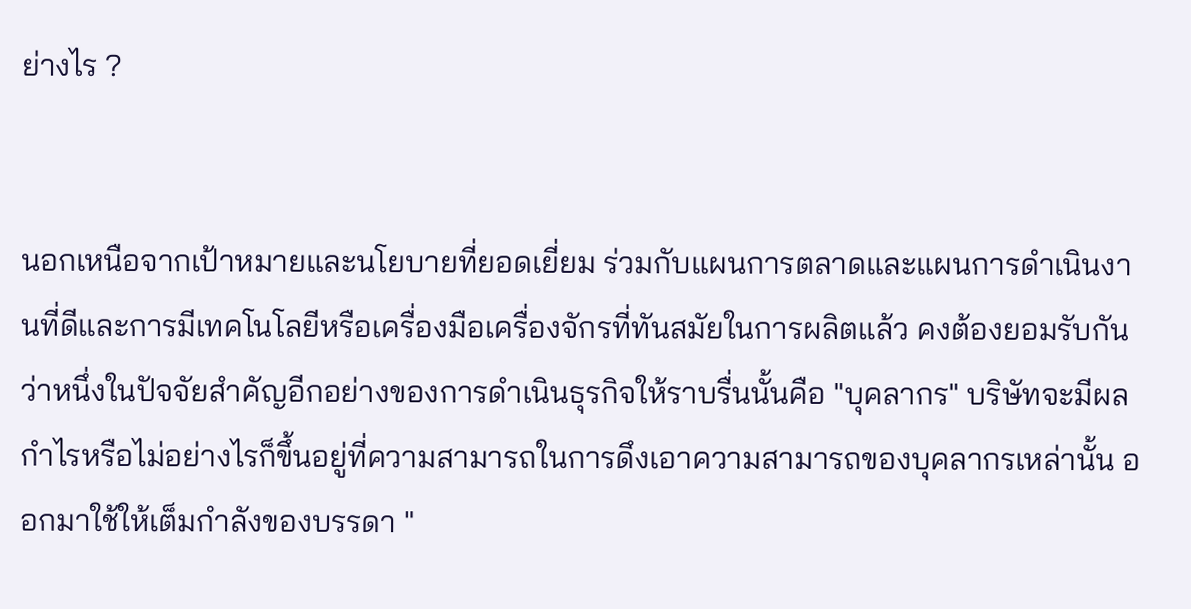ย่างไร ?


นอกเหนือจากเป้าหมายและนโยบายที่ยอดเยี่ยม ร่วมกับแผนการตลาดและแผนการดำเนินงานที่ดีและการมีเทคโนโลยีหรือเครื่องมือเครื่องจักรที่ทันสมัยในการผลิตแล้ว คงต้องยอมรับกันว่าหนึ่งในปัจจัยสำคัญอีกอย่างของการดำเนินธุรกิจให้ราบรื่นนั้นคือ "บุคลากร" บริษัทจะมีผลกำไรหรือไม่อย่างไรก็ขึ้นอยู่ที่ความสามารถในการดึงเอาความสามารถของบุคลากรเหล่านั้น ออกมาใช้ให้เต็มกำลังของบรรดา "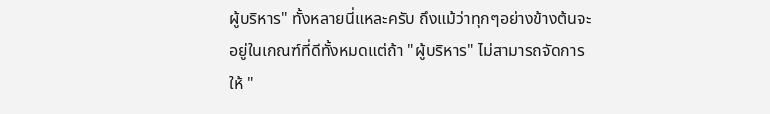ผู้บริหาร" ทั้งหลายนี่แหละครับ ถึงแม้ว่าทุกๆอย่างข้างต้นจะอยู่ในเกณฑ์ที่ดีทั้งหมดแต่ถ้า "ผู้บริหาร" ไม่สามารถจัดการให้ "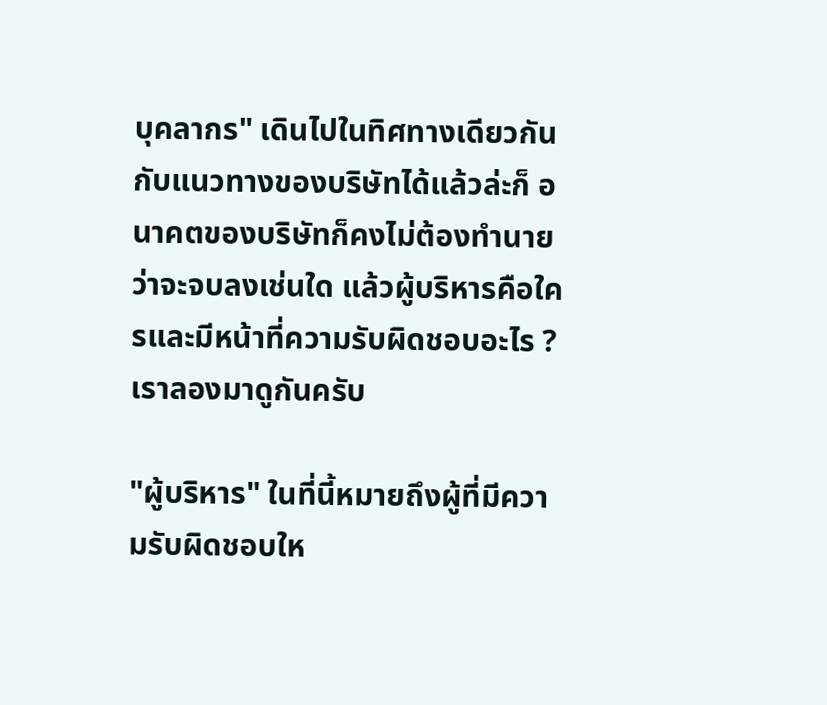บุคลากร" เดินไปในทิศทางเดียวกันกับแนวทางของบริษัทได้แล้วล่ะก็ อนาคตของบริษัทก็คงไม่ต้องทำนายว่าจะจบลงเช่นใด แล้วผู้บริหารคือใครและมีหน้าที่ความรับผิดชอบอะไร ? เราลองมาดูกันครับ

"ผู้บริหาร" ในที่นี้หมายถึงผู้ที่มีความรับผิดชอบให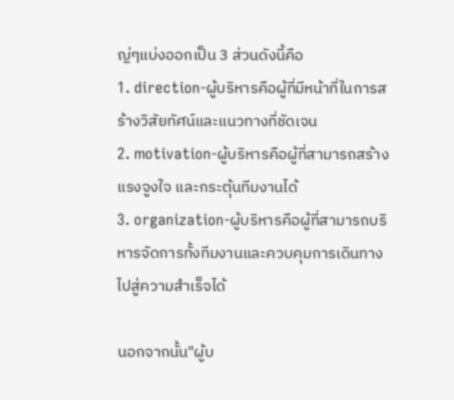ญ่ๆแบ่งออกเป็น 3 ส่วนดังนี้คือ
1. direction-ผู้บริหารคือผู้ที่มีหน้าที่ในการสร้างวิสัยทัศน์และแนวทางที่ชัดเจน
2. motivation-ผู้บริหารคือผู้ที่สามารถสร้างแรงจูงใจ และกระตุ้นทีมงานได้
3. organization-ผู้บริหารคือผู้ที่สามารถบริหารจัดการทั้งทีมงานและควบคุมการเดินทางไปสู่ความสำเร็จได้

นอกจากนั้น"ผู้บ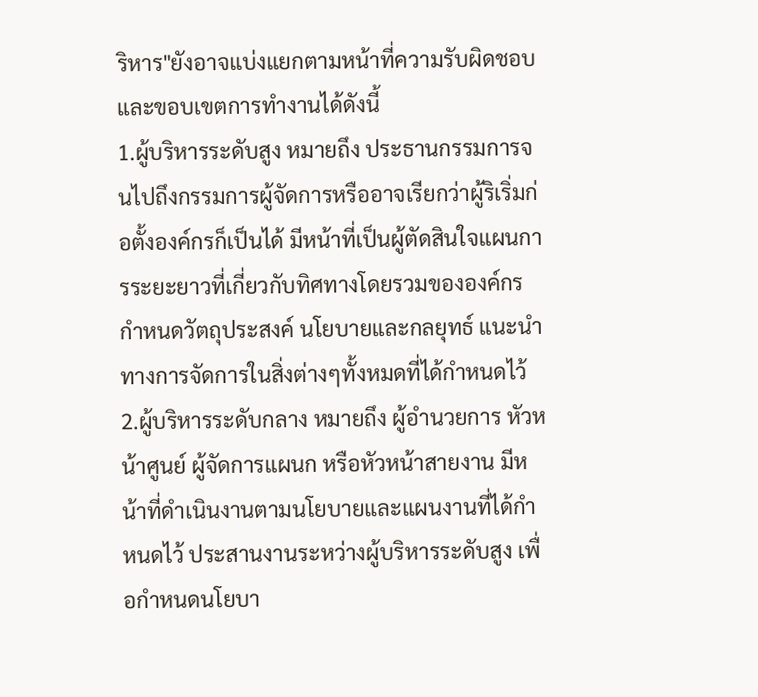ริหาร"ยังอาจแบ่งแยกตามหน้าที่ความรับผิดชอบและขอบเขตการทำงานได้ดังนี้
1.ผู้บริหารระดับสูง หมายถึง ประธานกรรมการจนไปถึงกรรมการผู้จัดการหรืออาจเรียกว่าผู้ริเริ่มก่อตั้งองค์กรก็เป็นได้ มีหน้าที่เป็นผู้ตัดสินใจแผนการระยะยาวที่เกี่ยวกับทิศทางโดยรวมขององค์กร กำหนดวัตถุประสงค์ นโยบายและกลยุทธ์ แนะนำทางการจัดการในสิ่งต่างๆทั้งหมดที่ได้กำหนดไว้
2.ผู้บริหารระดับกลาง หมายถึง ผู้อำนวยการ หัวหน้าศูนย์ ผู้จัดการแผนก หรือหัวหน้าสายงาน มีหน้าที่ดำเนินงานตามนโยบายและแผนงานที่ได้กำหนดไว้ ประสานงานระหว่างผู้บริหารระดับสูง เพื่อกำหนดนโยบา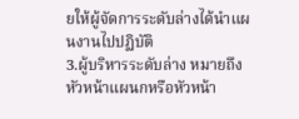ยให้ผู้จัดการระดับล่างได้นำแผนงานไปปฏิบัติ
3.ผู้บริหารระดับล่าง หมายถึงหัวหน้าแผนกหรือหัวหน้า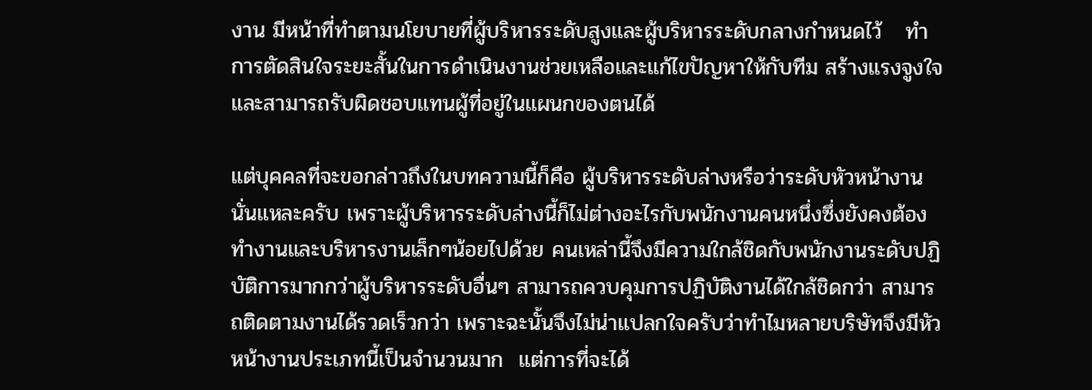งาน มีหน้าที่ทำตามนโยบายที่ผู้บริหารระดับสูงและผู้บริหารระดับกลางกำหนดไว้   ทำการตัดสินใจระยะสั้นในการดำเนินงานช่วยเหลือและแก้ไขปัญหาให้กับทีม สร้างแรงจูงใจและสามารถรับผิดชอบแทนผู้ที่อยู่ในแผนกของตนได้

แต่บุคคลที่จะขอกล่าวถึงในบทความนี้ก็คือ ผู้บริหารระดับล่างหรือว่าระดับหัวหน้างานนั่นแหละครับ เพราะผู้บริหารระดับล่างนี้ก็ไม่ต่างอะไรกับพนักงานคนหนึ่งซึ่งยังคงต้องทำงานและบริหารงานเล็กๆน้อยไปด้วย คนเหล่านี้จึงมีความใกล้ชิดกับพนักงานระดับปฏิบัติการมากกว่าผู้บริหารระดับอื่นๆ สามารถควบคุมการปฏิบัติงานได้ใกล้ชิดกว่า สามารถติดตามงานได้รวดเร็วกว่า เพราะฉะนั้นจึงไม่น่าแปลกใจครับว่าทำไมหลายบริษัทจึงมีหัวหน้างานประเภทนี้เป็นจำนวนมาก  แต่การที่จะได้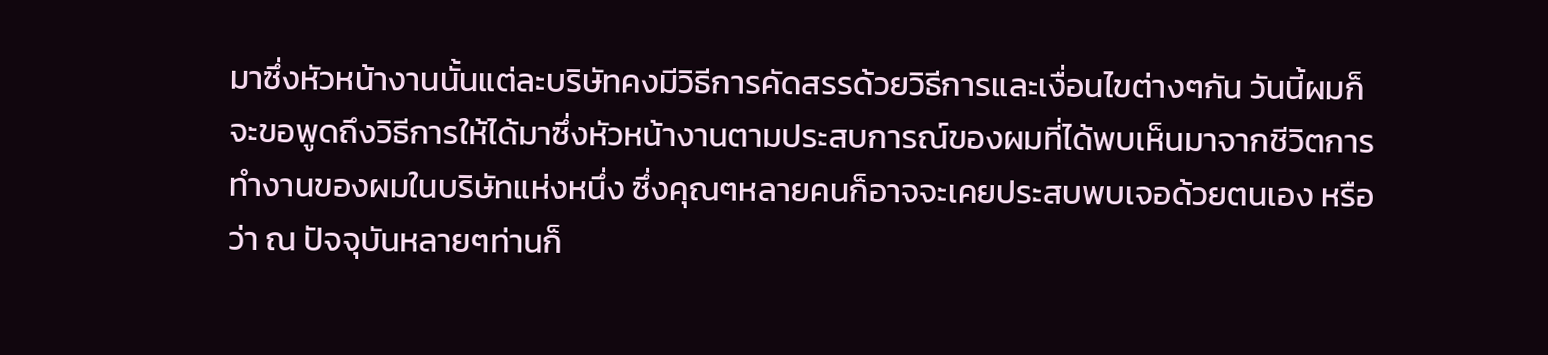มาซึ่งหัวหน้างานนั้นแต่ละบริษัทคงมีวิธีการคัดสรรด้วยวิธีการและเงื่อนไขต่างๆกัน วันนี้ผมก็จะขอพูดถึงวิธีการให้ได้มาซึ่งหัวหน้างานตามประสบการณ์ของผมที่ได้พบเห็นมาจากชีวิตการทำงานของผมในบริษัทแห่งหนึ่ง ซึ่งคุณๆหลายคนก็อาจจะเคยประสบพบเจอด้วยตนเอง หรือว่า ณ ปัจจุบันหลายๆท่านก็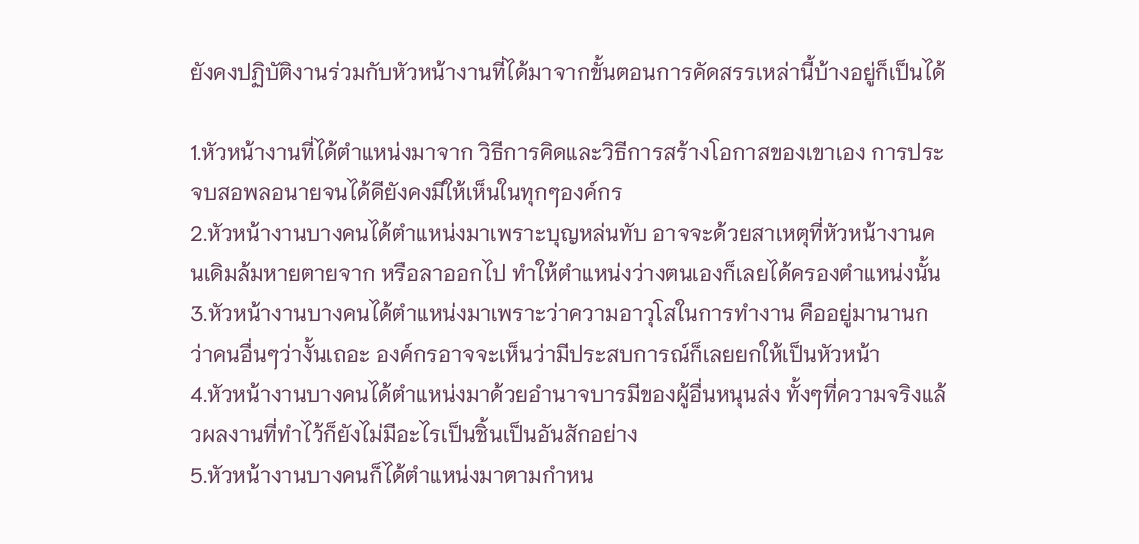ยังคงปฏิบัติงานร่วมกับหัวหน้างานที่ได้มาจากขั้นตอนการคัดสรรเหล่านี้บ้างอยู่ก็เป็นได้

1.หัวหน้างานที่ได้ตำแหน่งมาจาก วิธีการคิดและวิธีการสร้างโอกาสของเขาเอง การประจบสอพลอนายจนได้ดียังคงมีให้เห็นในทุกๆองค์กร
2.หัวหน้างานบางคนได้ตำแหน่งมาเพราะบุญหล่นทับ อาจจะด้วยสาเหตุที่หัวหน้างานคนเดิมล้มหายตายจาก หรือลาออกไป ทำให้ตำแหน่งว่างตนเองก็เลยได้ครองตำแหน่งนั้น
3.หัวหน้างานบางคนได้ตำแหน่งมาเพราะว่าความอาวุโสในการทำงาน คืออยู่มานานกว่าคนอื่นๆว่างั้นเถอะ องค์กรอาจจะเห็นว่ามีประสบการณ์ก็เลยยกให้เป็นหัวหน้า
4.หัวหน้างานบางคนได้ตำแหน่งมาด้วยอำนาจบารมีของผู้อื่นหนุนส่ง ทั้งๆที่ความจริงแล้วผลงานที่ทำไว้ก็ยังไม่มีอะไรเป็นชิ้นเป็นอันสักอย่าง
5.หัวหน้างานบางคนก็ได้ตำแหน่งมาตามกำหน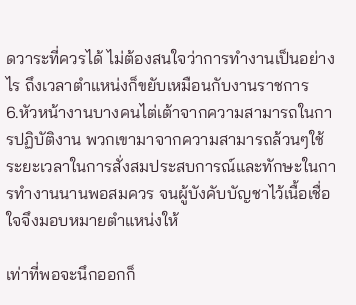ดวาระที่ควรได้ ไม่ต้องสนใจว่าการทำงานเป็นอย่างไร ถึงเวลาตำแหน่งก็ขยับเหมือนกับงานราชการ
6.หัวหน้างานบางคนไต่เต้าจากความสามารถในการปฏิบัติงาน พวกเขามาจากความสามารถล้วนๆใช้ระยะเวลาในการสั่งสมประสบการณ์และทักษะในการทำงานนานพอสมควร จนผู้บังคับบัญชาไว้เนื้อเชื่อใจจึงมอบหมายตำแหน่งให้

เท่าที่พอจะนึกออกก็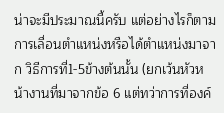น่าจะมีประมาณนี้ครับ แต่อย่างไรก็ตามการเลื่อนตำแหน่งหรือได้ตำแหน่งมาจาก วิธีการที่1-5ข้างต้นนั้น (ยกเว้นหัวหน้างานที่มาจากข้อ 6 แต่ทว่าการที่องค์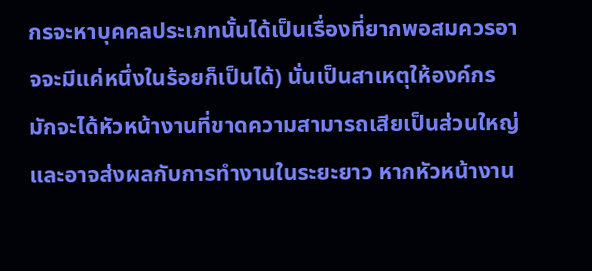กรจะหาบุคคลประเภทนั้นได้เป็นเรื่องที่ยากพอสมควรอาจจะมีแค่หนึ่งในร้อยก็เป็นได้) นั่นเป็นสาเหตุให้องค์กรมักจะได้หัวหน้างานที่ขาดความสามารถเสียเป็นส่วนใหญ่ และอาจส่งผลกับการทำงานในระยะยาว หากหัวหน้างาน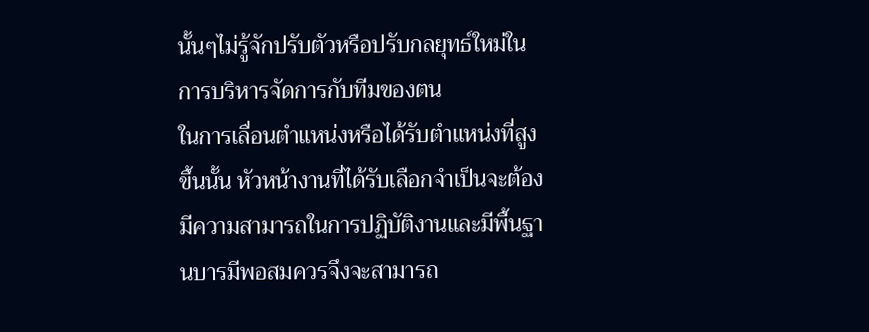นั้นๆไม่รู้จักปรับตัวหรือปรับกลยุทธ์ใหม่ในการบริหารจัดการกับทีมของตน
ในการเลื่อนตำแหน่งหรือได้รับตำแหน่งที่สูงขึ้นนั้น หัวหน้างานที่ได้รับเลือกจำเป็นจะต้องมีความสามารถในการปฏิบัติงานและมีพื้นฐานบารมีพอสมควรจึงจะสามารถ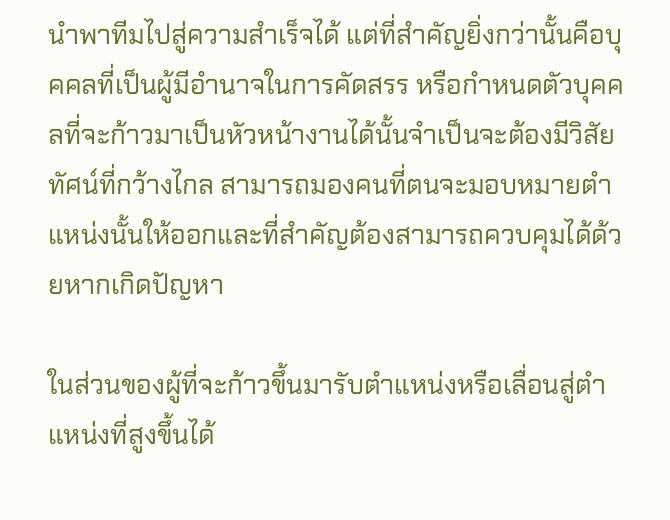นำพาทีมไปสู่ความสำเร็จได้ แต่ที่สำคัญยิ่งกว่านั้นคือบุคคลที่เป็นผู้มีอำนาจในการคัดสรร หรือกำหนดตัวบุคคลที่จะก้าวมาเป็นหัวหน้างานได้นั้นจำเป็นจะต้องมีวิสัยทัศน์ที่กว้างไกล สามารถมองคนที่ตนจะมอบหมายตำแหน่งนั้นให้ออกและที่สำคัญต้องสามารถควบคุมได้ด้วยหากเกิดปัญหา

ในส่วนของผู้ที่จะก้าวขึ้นมารับตำแหน่งหรือเลื่อนสู่ตำแหน่งที่สูงขึ้นได้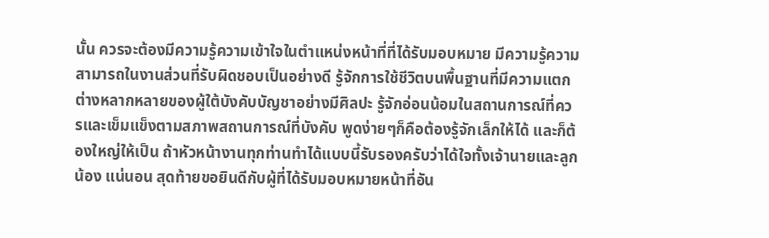นั้น ควรจะต้องมีความรู้ความเข้าใจในตำแหน่งหน้าที่ที่ได้รับมอบหมาย มีความรู้ความสามารถในงานส่วนที่รับผิดชอบเป็นอย่างดี รู้จักการใช้ชีวิตบนพื้นฐานที่มีความแตกต่างหลากหลายของผู้ใต้บังคับบัญชาอย่างมีศิลปะ รู้จักอ่อนน้อมในสถานการณ์ที่ควรและเข็มแข็งตามสภาพสถานการณ์ที่บังคับ พูดง่ายๆก็คือต้องรู้จักเล็กให้ได้ และก็ต้องใหญ่ให้เป็น ถ้าหัวหน้างานทุกท่านทำได้แบบนี้รับรองครับว่าได้ใจทั้งเจ้านายและลูกน้อง แน่นอน สุดท้ายขอยินดีกับผู้ที่ได้รับมอบหมายหน้าที่อัน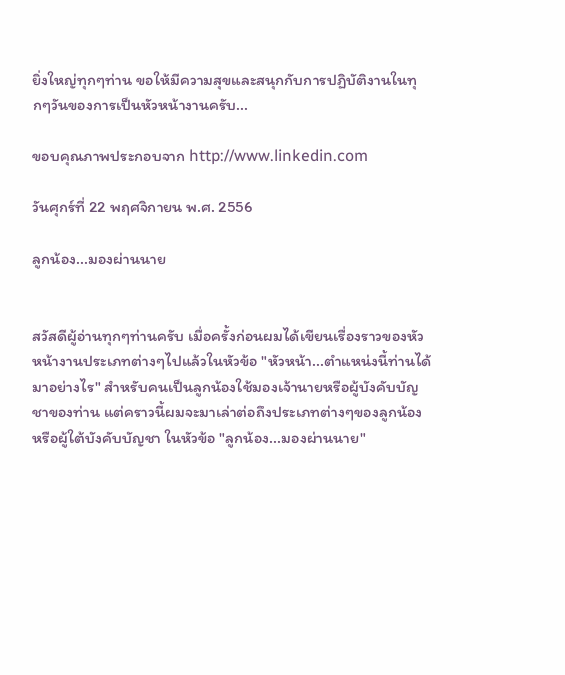ยิ่งใหญ่ทุกๆท่าน ขอให้มีความสุขและสนุกกับการปฏิบัติงานในทุกๆวันของการเป็นหัวหน้างานครับ...

ขอบคุณภาพประกอบจาก http://www.linkedin.com

วันศุกร์ที่ 22 พฤศจิกายน พ.ศ. 2556

ลูกน้อง...มองผ่านนาย


สวัสดีผู้อ่านทุกๆท่านครับ เมื่อครั้งก่อนผมได้เขียนเรื่องราวของหัวหน้างานประเภทต่างๆไปแล้วในหัวข้อ "หัวหน้า...ตำแหน่งนี้ท่านได้มาอย่างไร" สำหรับคนเป็นลูกน้องใช้มองเจ้านายหรือผู้บังคับบัญชาของท่าน แต่คราวนี้ผมจะมาเล่าต่อถึงประเภทต่างๆของลูกน้องหรือผู้ใต้บังคับบัญชา ในหัวข้อ "ลูกน้อง...มองผ่านนาย"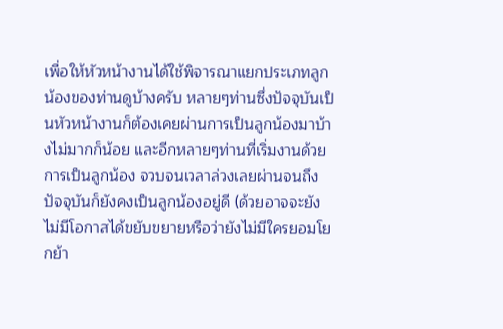เพื่อให้หัวหน้างานได้ใช้พิจารณาแยกประเภทลูกน้องของท่านดูบ้างครับ หลายๆท่านซึ่งปัจจุบันเป็นหัวหน้างานก็ต้องเคยผ่านการเป็นลูกน้องมาบ้างไม่มากก็น้อย และอีกหลายๆท่านที่เริ่มงานด้วยการเป็นลูกน้อง จวบจนเวลาล่วงเลยผ่านจนถึงปัจจุบันก็ยังคงเป็นลูกน้องอยู่ดี (ด้วยอาจจะยังไม่มีโอกาสได้ขยับขยายหรือว่ายังไม่มีใครยอมโยกย้า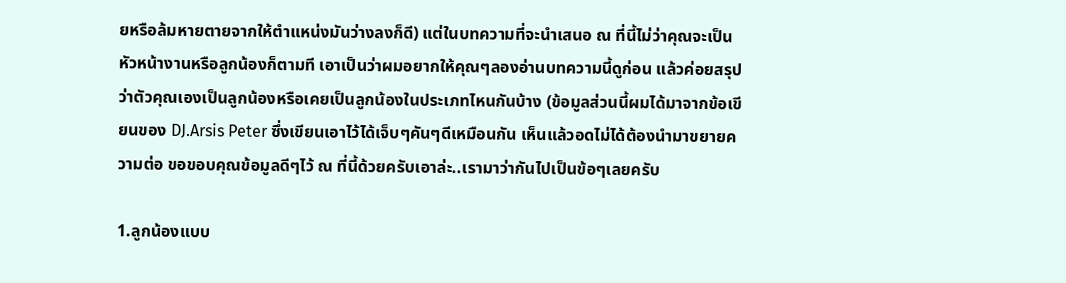ยหรือล้มหายตายจากให้ตำแหน่งมันว่างลงก็ดี) แต่ในบทความที่จะนำเสนอ ณ ที่นี้ไม่ว่าคุณจะเป็นหัวหน้างานหรือลูกน้องก็ตามที เอาเป็นว่าผมอยากให้คุณๆลองอ่านบทความนี้ดูก่อน แล้วค่อยสรุปว่าตัวคุณเองเป็นลูกน้องหรือเคยเป็นลูกน้องในประเภทไหนกันบ้าง (ข้อมูลส่วนนี้ผมได้มาจากข้อเขียนของ DJ.Arsis Peter ซึ่งเขียนเอาไว้ได้เจ็บๆคันๆดีเหมือนกัน เห็นแล้วอดไม่ได้ต้องนำมาขยายความต่อ ขอขอบคุณข้อมูลดีๆไว้ ณ ที่นี้ด้วยครับเอาล่ะ..เรามาว่ากันไปเป็นข้อๆเลยครับ

1.ลูกน้องแบบ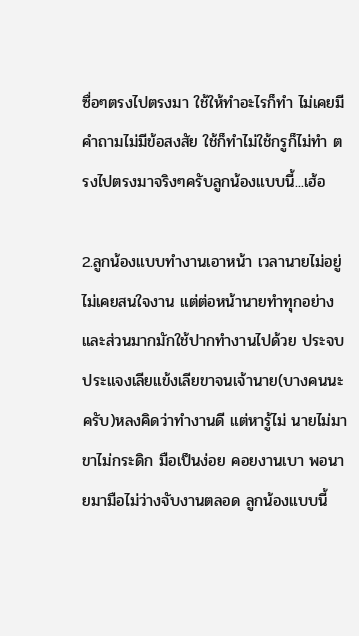ซื่อๆตรงไปตรงมา ใช้ให้ทำอะไรก็ทำ ไม่เคยมีคำถามไม่มีข้อสงสัย ใช้ก็ทำไม่ใช้กรูก็ไม่ทำ ตรงไปตรงมาจริงๆครับลูกน้องแบบนี้...เฮ้อ

2.ลูกน้องแบบทำงานเอาหน้า เวลานายไม่อยู่ไม่เคยสนใจงาน แต่ต่อหน้านายทำทุกอย่างและส่วนมากมักใช้ปากทำงานไปด้วย ประจบประแจงเลียแข้งเลียขาจนเจ้านาย(บางคนนะครับ)หลงคิดว่าทำงานดี แต่หารู้ไม่ นายไม่มา ขาไม่กระดิก มือเป็นง่อย คอยงานเบา พอนายมามือไม่ว่างจับงานตลอด ลูกน้องแบบนี้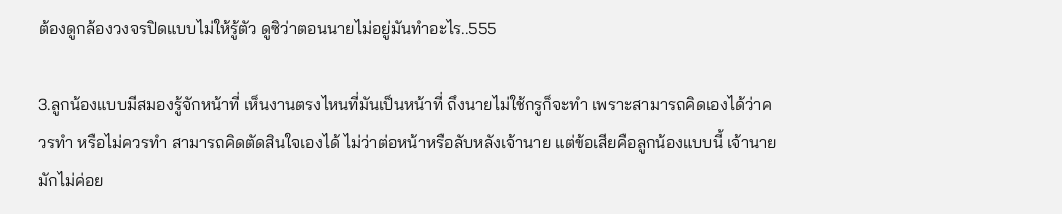ต้องดูกล้องวงจรปิดแบบไม่ให้รู้ตัว ดูซิว่าตอนนายไม่อยู่มันทำอะไร..555

3.ลูกน้องแบบมีสมองรู้จักหน้าที่ เห็นงานตรงไหนที่มันเป็นหน้าที่ ถึงนายไม่ใช้กรูก็จะทำ เพราะสามารถคิดเองได้ว่าควรทำ หรือไม่ควรทำ สามารถคิดตัดสินใจเองได้ ไม่ว่าต่อหน้าหรือลับหลังเจ้านาย แต่ข้อเสียคือลูกน้องแบบนี้ เจ้านายมักไม่ค่อย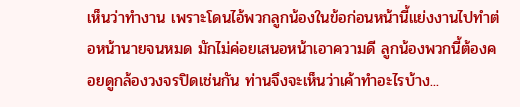เห็นว่าทำงาน เพราะโดนไอ้พวกลูกน้องในข้อก่อนหน้านี้แย่งงานไปทำต่อหน้านายจนหมด มักไม่ค่อยเสนอหน้าเอาความดี ลูกน้องพวกนี้ต้องคอยดูกล้องวงจรปิดเช่นกัน ท่านจึงจะเห็นว่าเค้าทำอะไรบ้าง...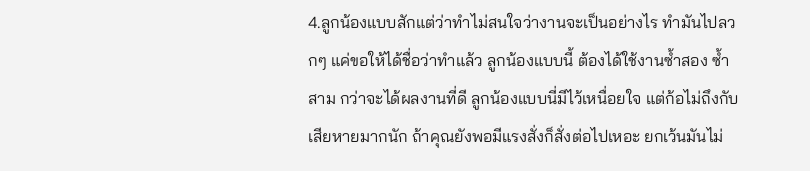4.ลูกน้องแบบสักแต่ว่าทำไม่สนใจว่างานจะเป็นอย่างไร ทำมันไปลวกๆ แค่ขอให้ได้ชื่อว่าทำแล้ว ลูกน้องแบบนี้ ต้องได้ใช้งานซ้ำสอง ซ้ำสาม กว่าจะได้ผลงานที่ดี ลูกน้องแบบนี่มีไว้เหนื่อยใจ แต่ก้อไม่ถึงกับเสียหายมากนัก ถ้าคุณยังพอมีแรงสั่งก็สั่งต่อไปเหอะ ยกเว้นมันไม่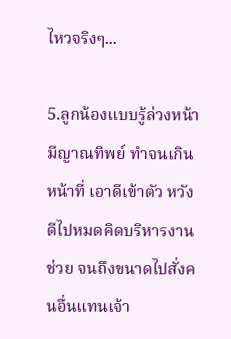ไหวจริงๆ...

5.ลูกน้องแบบรู้ล่วงหน้ามีญาณทิพย์ ทำจนเกินหน้าที่ เอาดีเข้าตัว หวังดีไปหมดคิดบริหารงานช่วย จนถึงขนาดไปสั่งคนอื่นแทนเจ้า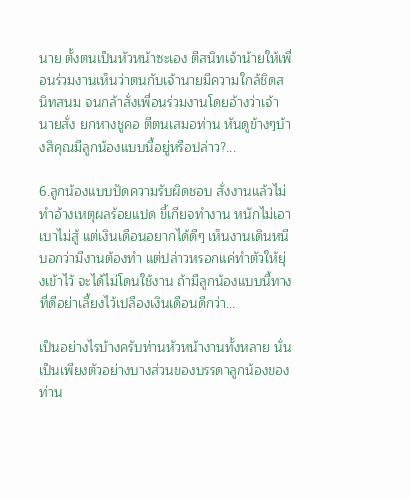นาย ตั้งตนเป็นหัวหน้าซะเอง ตีสนิทเจ้าน้ายให้เพื่อนร่วมงานเห็นว่าตนกับเจ้านายมีความใกล้ชิดสนิทสนม จนกล้าสั่งเพื่อนร่วมงานโดยอ้างว่าเจ้านายสั่ง ยกหางชูคอ ตีตนเสมอท่าน หันดูข้างๆบ้างสิคุณมีลูกน้องแบบนี้อยู่หรือปล่าว?...

6.ลูกน้องแบบปัดความรับผิดชอบ สั่งงานแล้วไม่ทำอ้างเหตุผลร้อยแปด ขี้เกียจทำงาน หนักไม่เอา เบาไม่สู้ แต่เงินเดือนอยากได้ดีๆ เห็นงานเดินหนี บอกว่ามีงานต้องทำ แต่ปล่าวหรอกแค่ทำตัวให้ยุ่งเข้าไว้ จะได้ไม่โดนใช้งาน ถ้ามีลูกน้องแบบนี้ทางที่ดีอย่าเลี้ยงไว้เปลืองเงินเดือนดีกว่า...

เป็นอย่างไรบ้างครับท่านหัวหน้างานทั้งหลาย นั่นเป็นเพียงตัวอย่างบางส่วนของบรรดาลูกน้องของท่าน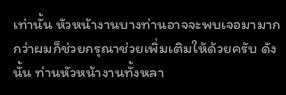เท่านั้น หัวหน้างานบางท่านอาจจะพบเจอมามากกว่าผมก็ช่วยกรุณาช่วยเพิ่มเติมให้ด้วยครับ ดังนั้น ท่านหัวหน้างานทั้งหลา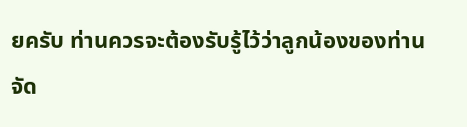ยครับ ท่านควรจะต้องรับรู้ไว้ว่าลูกน้องของท่านจัด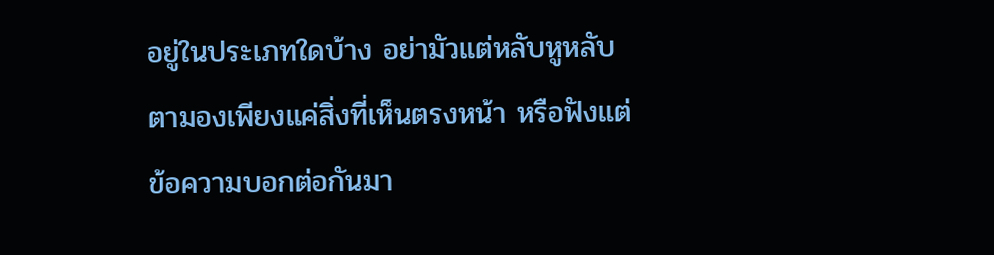อยู่ในประเภทใดบ้าง อย่ามัวแต่หลับหูหลับตามองเพียงแค่สิ่งที่เห็นตรงหน้า หรือฟังแต่ข้อความบอกต่อกันมา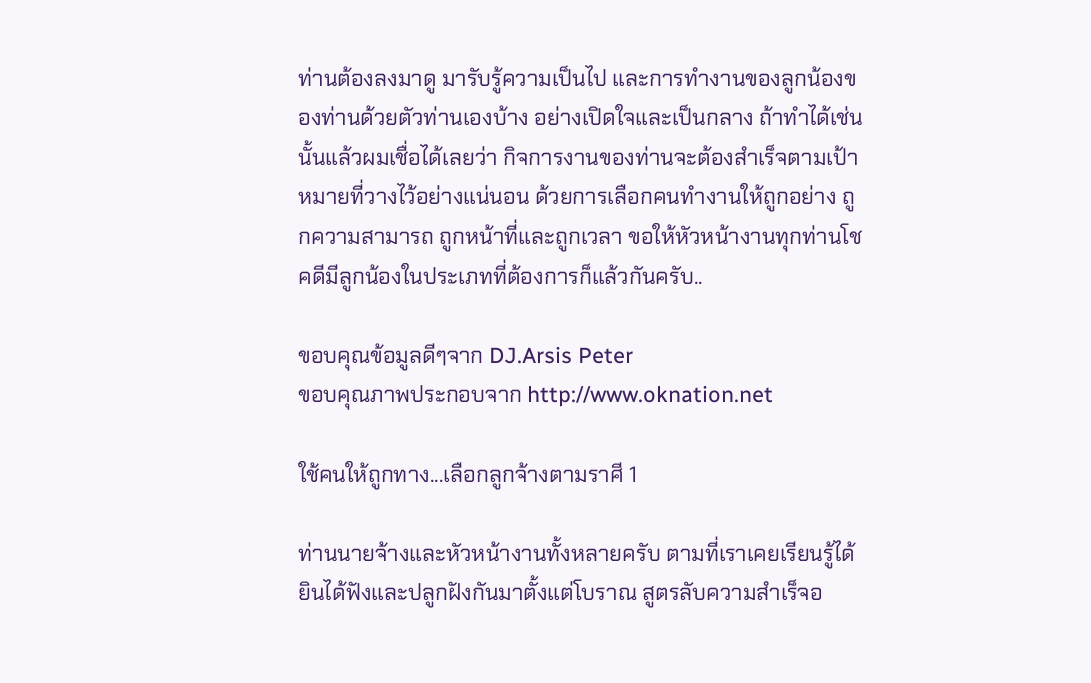ท่านต้องลงมาดู มารับรู้ความเป็นไป และการทำงานของลูกน้องของท่านด้วยตัวท่านเองบ้าง อย่างเปิดใจและเป็นกลาง ถ้าทำได้เช่นนั้นแล้วผมเชื่อได้เลยว่า กิจการงานของท่านจะต้องสำเร็จตามเป้าหมายที่วางไว้อย่างแน่นอน ด้วยการเลือกคนทำงานให้ถูกอย่าง ถูกความสามารถ ถูกหน้าที่และถูกเวลา ขอให้หัวหน้างานทุกท่านโชคดีมีลูกน้องในประเภทที่ต้องการก็แล้วกันครับ..

ขอบคุณข้อมูลดีๆจาก DJ.Arsis Peter
ขอบคุณภาพประกอบจาก http://www.oknation.net

ใช้คนให้ถูกทาง...เลือกลูกจ้างตามราศี 1

ท่านนายจ้างและหัวหน้างานทั้งหลายครับ ตามที่เราเคยเรียนรู้ได้ยินได้ฟังและปลูกฝังกันมาตั้งแต่โบราณ สูตรลับความสำเร็จอ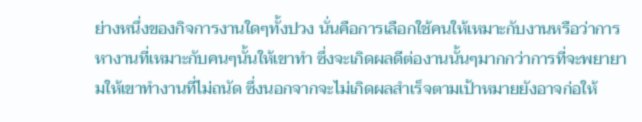ย่างหนึ่งของกิจการงานใดๆทั้งปวง นั่นคือการเลือกใช้คนให้เหมาะกับงานหรือว่าการหางานที่เหมาะกับคนๆนั้นให้เขาทำ ซึ่งจะเกิดผลดีต่องานนั้นๆมากกว่าการที่จะพยายามให้เขาทำงานที่ไม่ถนัด ซึ่งนอกจากจะไม่เกิดผลสำเร็จตามเป้าหมายยังอาจก่อให้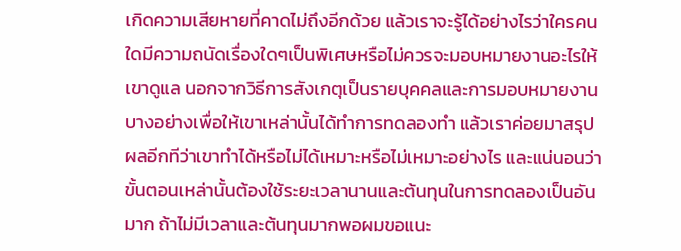เกิดความเสียหายที่คาดไม่ถึงอีกด้วย แล้วเราจะรู้ได้อย่างไรว่าใครคนใดมีความถนัดเรื่องใดๆเป็นพิเศษหรือไม่ควรจะมอบหมายงานอะไรให้เขาดูแล นอกจากวิธีการสังเกตุเป็นรายบุคคลและการมอบหมายงานบางอย่างเพื่อให้เขาเหล่านั้นได้ทำการทดลองทำ แล้วเราค่อยมาสรุปผลอีกทีว่าเขาทำได้หรือไม่ได้เหมาะหรือไม่เหมาะอย่างไร และแน่นอนว่าขั้นตอนเหล่านั้นต้องใช้ระยะเวลานานและต้นทุนในการทดลองเป็นอันมาก ถ้าไม่มีเวลาและต้นทุนมากพอผมขอแนะ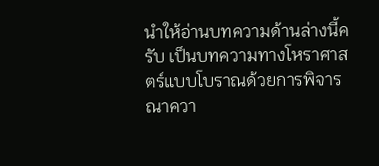นำให้อ่านบทความด้านล่างนี้ครับ เป็นบทความทางโหราศาสตร์แบบโบราณด้วยการพิจารณาควา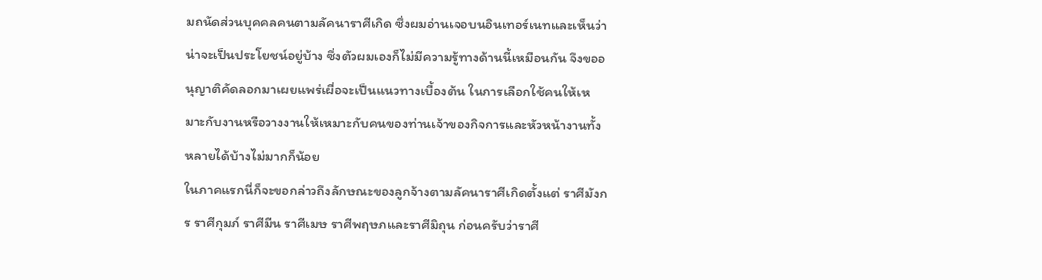มถนัดส่วนบุคคลคนตามลัคนาราศีเกิด ซึ่งผมอ่านเจอบนอินเทอร์เนทและเห็นว่าน่าจะเป็นประโยชน์อยู่บ้าง ซึ่งตัวผมเองก็ไม่มีความรู้ทางด้านนี้เหมือนกัน จึงขออนุญาติคัดลอกมาเผยแพร่เผื่อจะเป็นแนวทางเบื้องต้น ในการเลือกใช้คนให้เหมาะกับงานหรือวางงานให้เหมาะกับคนของท่านเจ้าของกิจการและหัวหน้างานทั้งหลายได้บ้างไม่มากก็น้อย
ในภาคแรกนี่ก็จะขอกล่าวถึงลักษณะของลูกจ้างตามลัคนาราศีเกิดตั้งแต่ ราศีมังกร ราศีกุมภ์ ราศีมีน ราศีเมษ ราศีพฤษภและราศีมิถุน ก่อนครับว่าราศี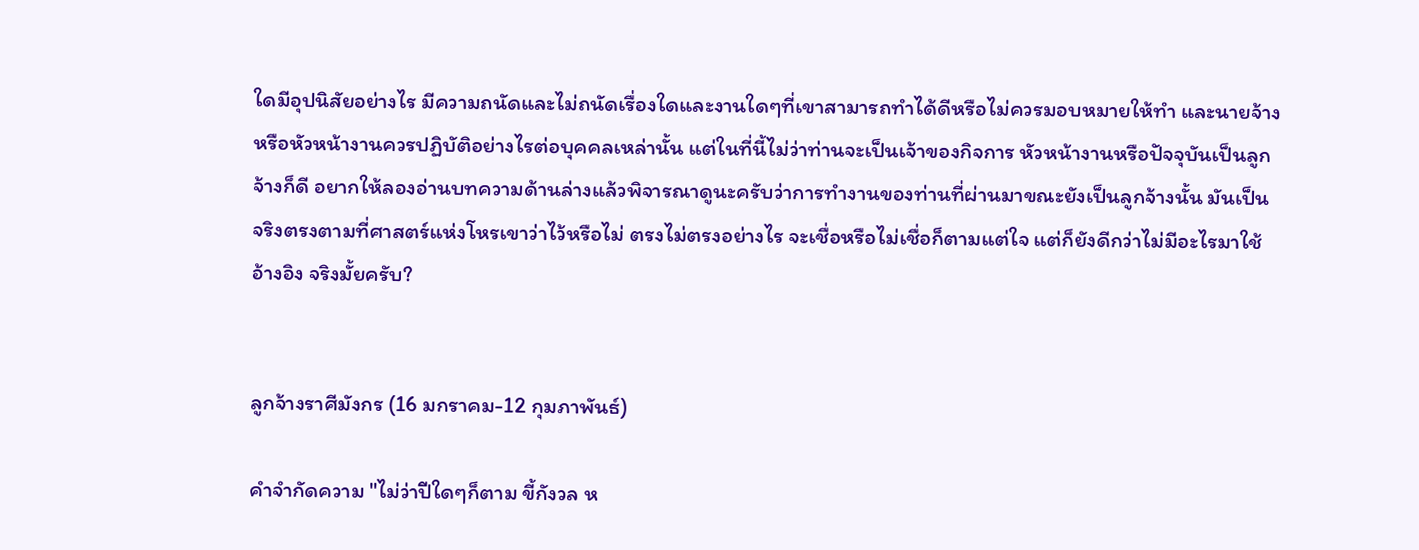ใดมีอุปนิสัยอย่างไร มีความถนัดและไม่ถนัดเรื่องใดและงานใดๆที่เขาสามารถทำได้ดีหรือไม่ควรมอบหมายให้ทำ และนายจ้างหรือหัวหน้างานควรปฏิบัติอย่างไรต่อบุคคลเหล่านั้น แต่ในที่นี้ไม่ว่าท่านจะเป็นเจ้าของกิจการ หัวหน้างานหรือปัจจุบันเป็นลูกจ้างก็ดี อยากให้ลองอ่านบทความด้านล่างแล้วพิจารณาดูนะครับว่าการทำงานของท่านที่ผ่านมาขณะยังเป็นลูกจ้างนั้น มันเป็นจริงตรงตามที่ศาสตร์แห่งโหรเขาว่าไว้หรือไม่ ตรงไม่ตรงอย่างไร จะเชื่อหรือไม่เชื่อก็ตามแต่ใจ แต่ก็ยังดีกว่าไม่มีอะไรมาใช้อ้างอิง จริงมั้ยครับ?


ลูกจ้างราศีมังกร (16 มกราคม-12 กุมภาพันธ์)

คำจำกัดความ "ไม่ว่าปีใดๆก็ตาม ขี้กังวล ห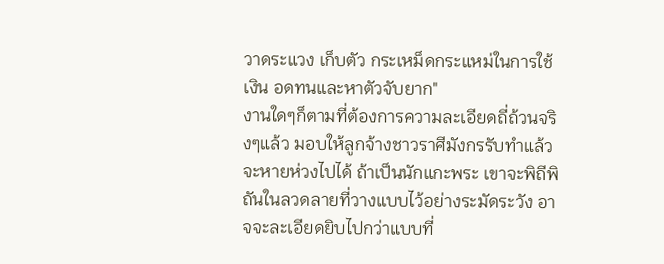วาดระแวง เก็บตัว กระเหม็ดกระแหม่ในการใช้เงิน อดทนและหาตัวจับยาก"
งานใดๆก็ตามที่ต้องการความละเอียดถี่ถ้วนจริงๆแล้ว มอบให้ลูกจ้างชาวราศีมังกรรับทำแล้วจะหายห่วงไปได้ ถ้าเป็นนักแกะพระ เขาจะพิถีพิถันในลวดลายที่วางแบบไว้อย่างระมัดระวัง อาจจะละเอียดยิบไปกว่าแบบที่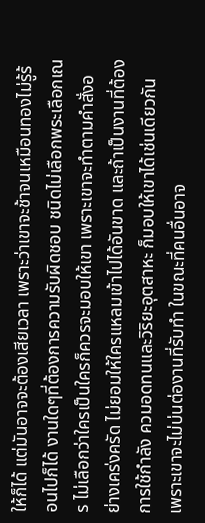ให้ก็ได้ แต่มันอาจจะต้องเสียเวลา เพราะว่าเขาจะช้าจนเหมือนทองไม่รู้ร้อนไปก็ได้ งานใดๆที่ต้องการความรับผิดชอบ ชนิดไม่เลือกพระเลือกเณร ไม่เลือกว่าใครเป็นใครก็ควรจะมอบให้เขา เพราะเขาจะทำตามคำสั่งอย่างเคร่งครัด ไม่ยอมให้ใครแหลมเข้าไปได้อันขาด และถ้าเป็นงานที่ต้องการใช้กำลัง ควมอดทนและวิริยะอุตสาหะ ก็มอบให้เขาได้เช่นเดียวกัน เพราะเขาจะไม่บ่นต่องานที่รับทำ ในขณะที่คนอื่นอาจ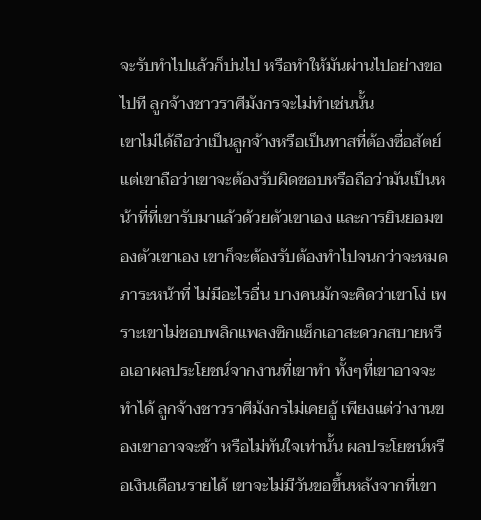จะรับทำไปแล้วก็บ่นไป หรือทำให้มันผ่านไปอย่างขอไปที ลูกจ้างชาวราศีมังกรจะไม่ทำเช่นนั้น
เขาไม่ได้ถือว่าเป็นลูกจ้างหรือเป็นทาสที่ต้องซื่อสัตย์ แต่เขาถือว่าเขาจะต้องรับผิดชอบหรือถือว่ามันเป็นหน้าที่ที่เขารับมาแล้วด้วยตัวเขาเอง และการยินยอมของตัวเขาเอง เขาก็จะต้องรับต้องทำไปจนกว่าจะหมดภาระหน้าที่ ไม่มีอะไรอื่น บางคนมักจะคิดว่าเขาโง่ เพราะเขาไม่ชอบพลิกแพลงซิกแซ็กเอาสะดวกสบายหรือเอาผลประโยชน์จากงานที่เขาทำ ทั้งๆที่เขาอาจจะทำได้ ลูกจ้างชาวราศีมังกรไม่เคยอู้ เพียงแต่ว่างานของเขาอาจจะช้า หรือไม่ทันใจเท่านั้น ผลประโยชน์หรือเงินเดือนรายได้ เขาจะไม่มีวันขอขึ้นหลังจากที่เขา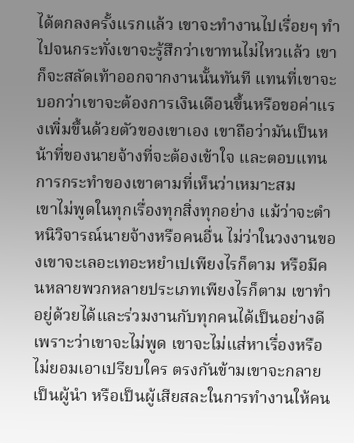ได้ตกลงครั้งแรกแล้ว เขาจะทำงานไปเรื่อยๆ ทำไปจนกระทั่งเขาจะรู้สึกว่าเขาทนไม่ไหวแล้ว เขาก็จะสลัดเท้าออกจากงานนั้นทันที แทนที่เขาจะบอกว่าเขาจะต้องการเงินเดือนขึ้นหรือขอค่าแรงเพิ่มขึ้นด้วยตัวของเขาเอง เขาถือว่ามันเป็นหน้าที่ของนายจ้างที่จะต้องเข้าใจ และตอบแทนการกระทำของเขาตามที่เห็นว่าเหมาะสม
เขาไม่พูดในทุกเรื่องทุกสิ่งทุกอย่าง แม้ว่าจะตำหนิวิจารณ์นายจ้างหรือคนอื่น ไม่ว่าในวงงานของเขาจะเลอะเทอะหยำเปเพียงไรก็ตาม หรือมีคนหลายพวกหลายประเภทเพียงไรก็ตาม เขาทำอยู่ด้วยได้และร่วมงานกับทุกคนได้เป็นอย่างดี เพราะว่าเขาจะไม่พูด เขาจะไม่แส่หาเรื่องหรือไม่ยอมเอาเปรียบใคร ตรงกันข้ามเขาจะกลายเป็นผู้นำ หรือเป็นผู้เสียสละในการทำงานให้คน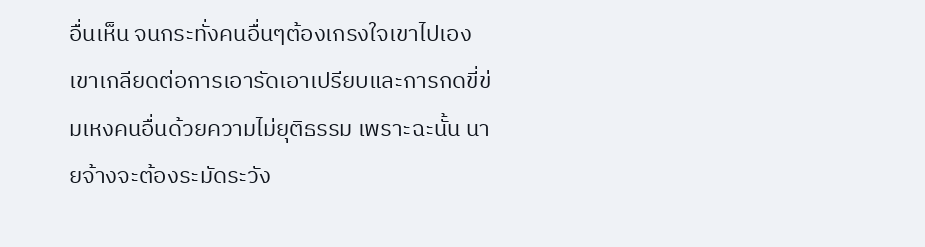อื่นเห็น จนกระทั่งคนอื่นๆต้องเกรงใจเขาไปเอง   เขาเกลียดต่อการเอารัดเอาเปรียบและการกดขี่ข่มเหงคนอื่นด้วยความไม่ยุติธรรม เพราะฉะนั้น นายจ้างจะต้องระมัดระวัง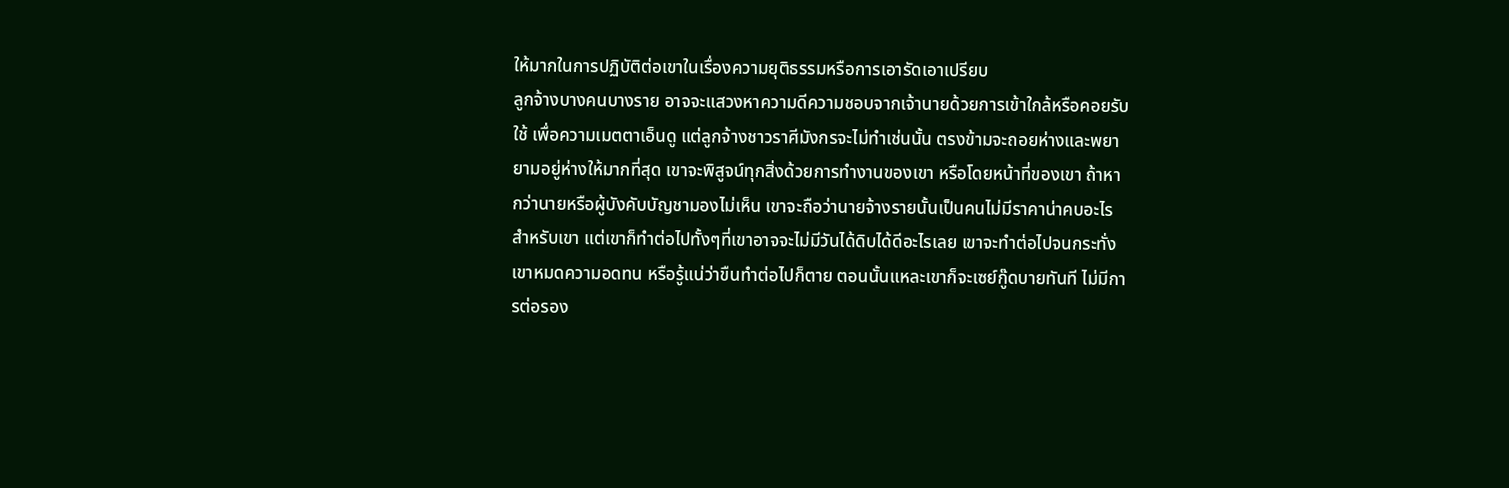ให้มากในการปฏิบัติต่อเขาในเรื่องความยุติธรรมหรือการเอารัดเอาเปรียบ
ลูกจ้างบางคนบางราย อาจจะแสวงหาความดีความชอบจากเจ้านายด้วยการเข้าใกล้หรือคอยรับใช้ เพื่อความเมตตาเอ็นดู แต่ลูกจ้างชาวราศีมังกรจะไม่ทำเช่นนั้น ตรงข้ามจะถอยห่างและพยายามอยู่ห่างให้มากที่สุด เขาจะพิสูจน์ทุกสิ่งด้วยการทำงานของเขา หรือโดยหน้าที่ของเขา ถ้าหากว่านายหรือผู้บังคับบัญชามองไม่เห็น เขาจะถือว่านายจ้างรายนั้นเป็นคนไม่มีราคาน่าคบอะไรสำหรับเขา แต่เขาก็ทำต่อไปทั้งๆที่เขาอาจจะไม่มีวันได้ดิบได้ดีอะไรเลย เขาจะทำต่อไปจนกระทั่งเขาหมดความอดทน หรือรู้แน่ว่าขืนทำต่อไปก็ตาย ตอนนั้นแหละเขาก็จะเซย์กู๊ดบายทันที ไม่มีการต่อรอง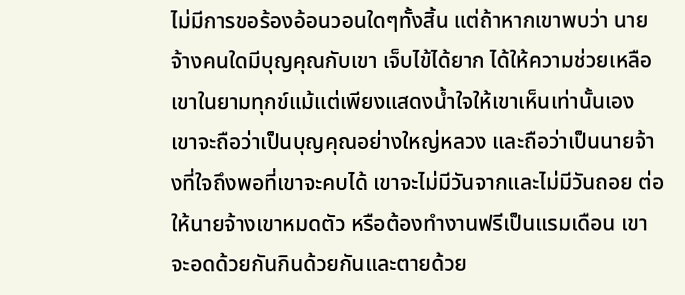ไม่มีการขอร้องอ้อนวอนใดๆทั้งสิ้น แต่ถ้าหากเขาพบว่า นายจ้างคนใดมีบุญคุณกับเขา เจ็บไข้ได้ยาก ได้ให้ความช่วยเหลือเขาในยามทุกข์แม้แต่เพียงแสดงน้ำใจให้เขาเห็นเท่านั้นเอง เขาจะถือว่าเป็นบุญคุณอย่างใหญ่หลวง และถือว่าเป็นนายจ้างที่ใจถึงพอที่เขาจะคบได้ เขาจะไม่มีวันจากและไม่มีวันถอย ต่อให้นายจ้างเขาหมดตัว หรือต้องทำงานฟรีเป็นแรมเดือน เขาจะอดด้วยกันกินด้วยกันและตายด้วย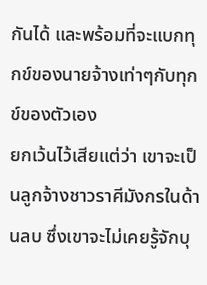กันได้ และพร้อมที่จะแบกทุกข์ของนายจ้างเท่าๆกับทุกข์ของตัวเอง
ยกเว้นไว้เสียแต่ว่า เขาจะเป็นลูกจ้างชาวราศีมังกรในด้านลบ ซึ่งเขาจะไม่เคยรู้จักบุ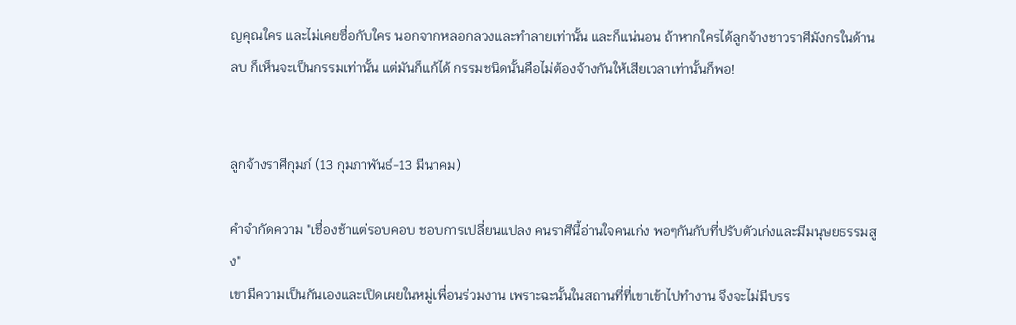ญคุณใคร และไม่เคยซื่อกับใคร นอกจากหลอกลวงและทำลายเท่านั้น และก็แน่นอน ถ้าหากใครได้ลูกจ้างชาวราศีมังกรในด้านลบ ก็เห็นจะเป็นกรรมเท่านั้น แต่มันก็แก้ได้ กรรมชนิดนั้นคือไม่ต้องจ้างกันให้เสียเวลาเท่านั้นก็พอ!


ลูกจ้างราศีกุมภ์ (13 กุมภาพันธ์-13 มีนาคม)

คำจำกัดความ "เชื่องช้าแต่รอบคอบ ชอบการเปลี่ยนแปลง คนราศีนี้อ่านใจคนเก่ง พอๆกันกับที่ปรับตัวเก่งและมีมนุษยธรรมสูง"
เขามีความเป็นกันเองและเปิดเผยในหมู่เพื่อนร่วมงาน เพราะฉะนั้นในสถานที่ที่เขาเข้าไปทำงาน จึงจะไม่มีบรร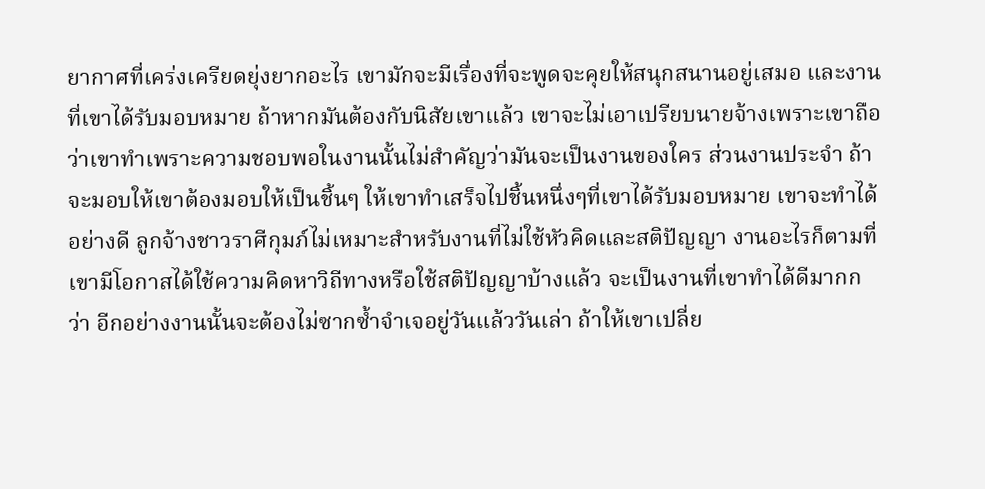ยากาศที่เคร่งเครียดยุ่งยากอะไร เขามักจะมีเรื่องที่จะพูดจะคุยให้สนุกสนานอยู่เสมอ และงานที่เขาได้รับมอบหมาย ถ้าหากมันต้องกับนิสัยเขาแล้ว เขาจะไม่เอาเปรียบนายจ้างเพราะเขาถือว่าเขาทำเพราะความชอบพอในงานนั้นไม่สำคัญว่ามันจะเป็นงานของใคร ส่วนงานประจำ ถ้าจะมอบให้เขาต้องมอบให้เป็นชิ้นๆ ให้เขาทำเสร็จไปชิ้นหนึ่งๆที่เขาได้รับมอบหมาย เขาจะทำได้อย่างดี ลูกจ้างชาวราศีกุมภ์ไม่เหมาะสำหรับงานที่ไม่ใช้หัวคิดและสติปัญญา งานอะไรก็ตามที่เขามีโอกาสได้ใช้ความคิดหาวิถีทางหรือใช้สติปัญญาบ้างแล้ว จะเป็นงานที่เขาทำได้ดีมากกว่า อีกอย่างงานนั้นจะต้องไม่ซากซ้ำจำเจอยู่วันแล้ววันเล่า ถ้าให้เขาเปลี่ย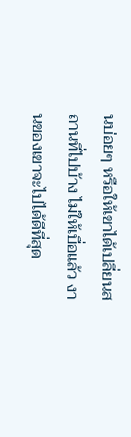นบ่อยๆ หรือให้เขาได้เปลี่ยนสถานที่ไปบ้าง ไม่ให้เบื่อแล้ว งานของเขาจะไปได้ดีที่สุด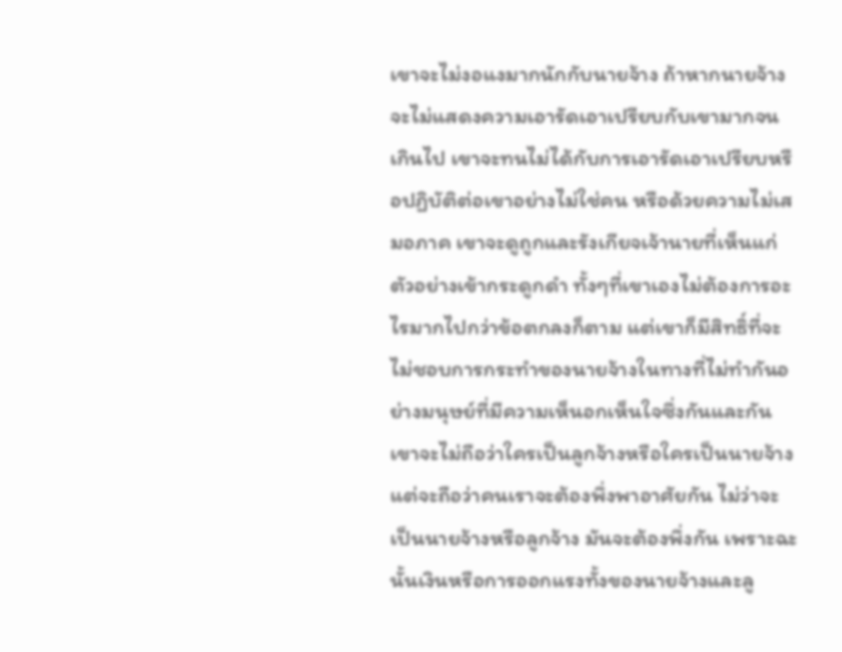เขาจะไม่งอแงมากนักกับนายจ้าง ถ้าหากนายจ้างจะไม่แสดงความเอารัดเอาเปรียบกับเขามากจนเกินไป เขาจะทนไม่ได้กับการเอารัดเอาเปรียบหรือปฏิบัติต่อเขาอย่างไม่ใช่คน หรือด้วยความไม่เสมอภาค เขาจะดูถูกและรังเกียจเจ้านายที่เห็นแก่ตัวอย่างเข้ากระดูกดำ ทั้งๆที่เขาเองไม่ต้องการอะไรมากไปกว่าข้อตกลงก็ตาม แต่เขาก็มีสิทธิ์ที่จะไม่ชอบการกระทำของนายจ้างในทางที่ไม่ทำกันอย่างมนุษย์ที่มีความเห็นอกเห็นใจซึ่งกันและกัน เขาจะไม่ถือว่าใครเป็นลูกจ้างหรือใครเป็นนายจ้าง แต่จะถือว่าคนเราจะต้องพึ่งพาอาศัยกัน ไม่ว่าจะเป็นนายจ้างหรือลูกจ้าง มันจะต้องพึ่งกัน เพราะฉะนั้นเงินหรือการออกแรงทั้งของนายจ้างและลู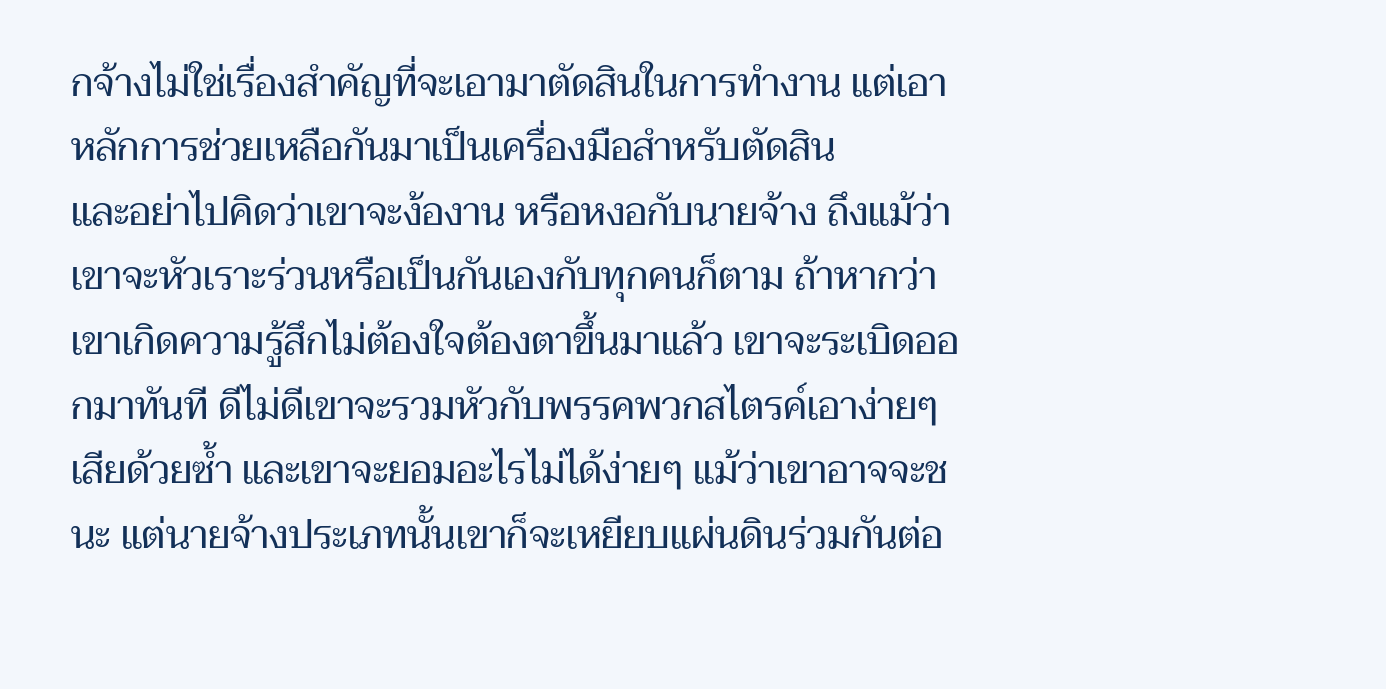กจ้างไม่ใช่เรื่องสำคัญที่จะเอามาตัดสินในการทำงาน แต่เอาหลักการช่วยเหลือกันมาเป็นเครื่องมือสำหรับตัดสิน
และอย่าไปคิดว่าเขาจะง้องาน หรือหงอกับนายจ้าง ถึงแม้ว่าเขาจะหัวเราะร่วนหรือเป็นกันเองกับทุกคนก็ตาม ถ้าหากว่าเขาเกิดความรู้สึกไม่ต้องใจต้องตาขึ้นมาแล้ว เขาจะระเบิดออกมาทันที ดีไม่ดีเขาจะรวมหัวกับพรรคพวกสไตรค์เอาง่ายๆเสียด้วยซ้ำ และเขาจะยอมอะไรไม่ได้ง่ายๆ แม้ว่าเขาอาจจะชนะ แต่นายจ้างประเภทนั้นเขาก็จะเหยียบแผ่นดินร่วมกันต่อ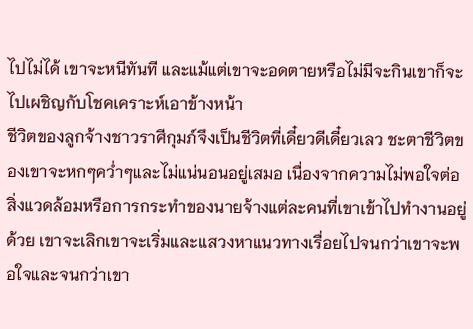ไปไม่ได้ เขาจะหนีทันที และแม้แต่เขาจะอดตายหรือไม่มีจะกินเขาก็จะไปเผชิญกับโชคเคราะห์เอาข้างหน้า
ชีวิตของลูกจ้างชาวราศีกุมภ์จึงเป็นชีวิตที่เดี๋ยวดีเดี๋ยวเลว ชะตาชีวิตของเขาจะหกๆคว่ำๆและไม่แน่นอนอยู่เสมอ เนื่องจากความไม่พอใจต่อสิ่งแวดล้อมหรือการกระทำของนายจ้างแต่ละคนที่เขาเข้าไปทำงานอยู่ด้วย เขาจะเลิกเขาจะเริ่มและแสวงหาแนวทางเรื่อยไปจนกว่าเขาจะพอใจและจนกว่าเขา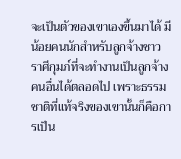จะเป็นตัวของเขาเองขึ้นมาได้ มีน้อยคนนักสำหรับลูกจ้างชาวราศีกุมภ์ที่จะทำงานเป็นลูกจ้างคนอื่นได้ตลอดไป เพราะธรรมชาติที่แท้จริงของเขานั้นก็คือการเป็น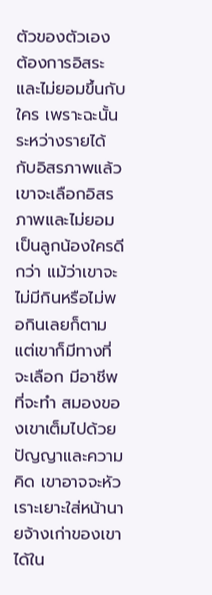ตัวของตัวเอง ต้องการอิสระและไม่ยอมขึ้นกับใคร เพราะฉะนั้นระหว่างรายได้กับอิสรภาพแล้ว เขาจะเลือกอิสรภาพและไม่ยอมเป็นลูกน้องใครดีกว่า แม้ว่าเขาจะไม่มีกินหรือไม่พอกินเลยก็ตาม แต่เขาก็มีทางที่จะเลือก มีอาชีพที่จะทำ สมองของเขาเต็มไปด้วยปัญญาและความคิด เขาอาจจะหัวเราะเยาะใส่หน้านายจ้างเก่าของเขาได้ใน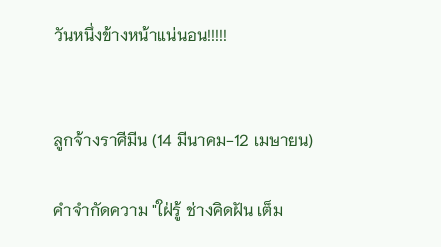วันหนึ่งข้างหน้าแน่นอน!!!!!


ลูกจ้างราศีมีน (14 มีนาคม-12 เมษายน)

คำจำกัดความ "ใฝ่รู้ ช่างคิดฝัน เต็ม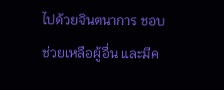ไปด้วยจินตนาการ ชอบช่วยเหลือผู้อื่น และมีค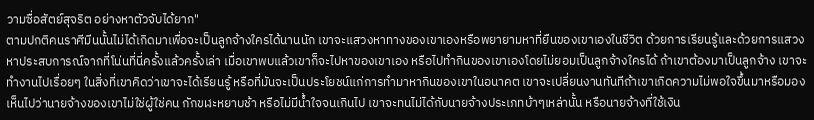วามซื่อสัตย์สุจริต อย่างหาตัวจับได้ยาก"
ตามปกติคนราศีมีนนั้นไม่ได้เกิดมาเพื่อจะเป็นลูกจ้างใครได้นานนัก เขาจะแสวงหาทางของเขาเองหรือพยายามหาที่ยืนของเขาเองในชีวิต ด้วยการเรียนรู้และด้วยการแสวงหาประสบการณ์จากที่โน่นที่นี่ครั้งแล้วครั้งเล่า เมื่อเขาพบแล้วเขาก็จะไปหาของเขาเอง หรือไปทำกินของเขาเองโดยไม่ยอมเป็นลูกจ้างใครได้ ถ้าเขาต้องมาเป็นลูกจ้าง เขาจะทำงานไปเรื่อยๆ ในสิ่งที่เขาคิดว่าเขาจะได้เรียนรู้ หรือที่มันจะเป็นประโยชน์แก่การทำมาหากินของเขาในอนาคต เขาจะเปลี่ยนงานทันทีถ้าเขาเกิดความไม่พอใจขึ้นมาหรือมองเห็นไปว่านายจ้างของเขาไม่ใช่ผู้ใช่คน กักขฬะหยาบช้า หรือไม่มีน้ำใจจนเกินไป เขาจะทนไม่ได้กับนายจ้างประเภทบ้าๆเหล่านั้น หรือนายจ้างที่ใช้เงิน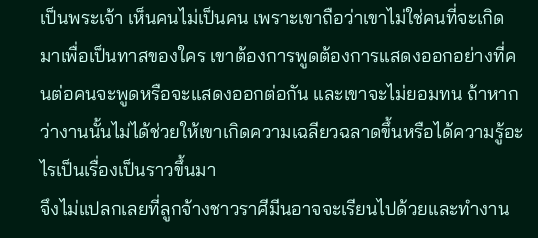เป็นพระเจ้า เห็นคนไม่เป็นคน เพราะเขาถือว่าเขาไม่ใช่คนที่จะเกิดมาเพื่อเป็นทาสของใคร เขาต้องการพูดต้องการแสดงออกอย่างที่คนต่อคนจะพูดหรือจะแสดงออกต่อกัน และเขาจะไม่ยอมทน ถ้าหากว่างานนั้นไม่ได้ช่วยให้เขาเกิดความเฉลียวฉลาดขึ้นหรือได้ความรู้อะไรเป็นเรื่องเป็นราวขึ้นมา
จึงไม่แปลกเลยที่ลูกจ้างชาวราศีมีนอาจจะเรียนไปด้วยและทำงาน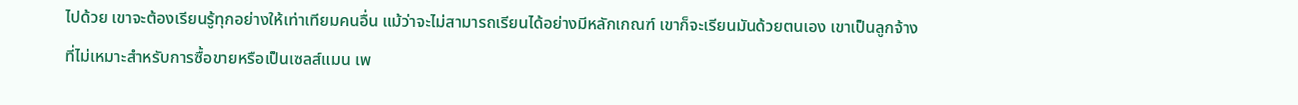ไปด้วย เขาจะต้องเรียนรู้ทุกอย่างให้เท่าเทียมคนอื่น แม้ว่าจะไม่สามารถเรียนได้อย่างมีหลักเกณฑ์ เขาก็จะเรียนมันด้วยตนเอง เขาเป็นลูกจ้างที่ไม่เหมาะสำหรับการซื้อขายหรือเป็นเซลส์แมน เพ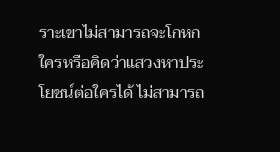ราะเขาไม่สามารถจะโกหกใครหรือคิดว่าแสวงหาประโยชน์ต่อใครได้ ไม่สามารถ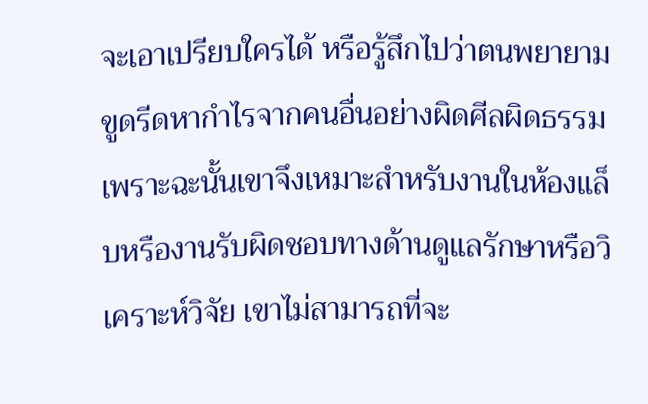จะเอาเปรียบใครได้ หรือรู้สึกไปว่าตนพยายามขูดรีดหากำไรจากคนอื่นอย่างผิดศีลผิดธรรม เพราะฉะนั้นเขาจึงเหมาะสำหรับงานในห้องแล็บหรืองานรับผิดชอบทางด้านดูแลรักษาหรือวิเคราะห์วิจัย เขาไม่สามารถที่จะ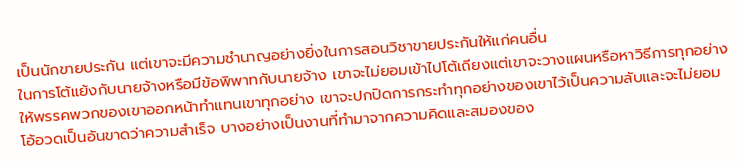เป็นนักขายประกัน แต่เขาจะมีความชำนาญอย่างยิ่งในการสอนวิชาขายประกันให้แก่คนอื่น
ในการโต้แย้งกับนายจ้างหรือมีข้อพิพาทกับนายจ้าง เขาจะไม่ยอมเข้าไปโต้เถียงแต่เขาจะวางแผนหรือหาวิธีการทุกอย่างให้พรรคพวกของเขาออกหน้าทำแทนเขาทุกอย่าง เขาจะปกปิดการกระทำทุกอย่างของเขาไว้เป็นความลับและจะไม่ยอมโอ้อวดเป็นอันขาดว่าความสำเร็จ บางอย่างเป็นงานที่ทำมาจากความคิดและสมองของ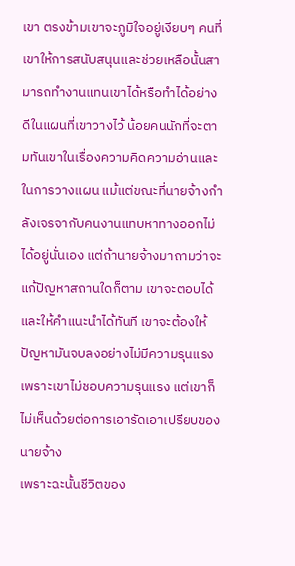เขา ตรงข้ามเขาจะภูมิใจอยู่เงียบๆ คนที่เขาให้การสนับสนุนและช่วยเหลือนั้นสามารถทำงานแทนเขาได้หรือทำได้อย่างดีในแผนที่เขาวางไว้ น้อยคนนักที่จะตามทันเขาในเรื่องความคิดความอ่านและในการวางแผน แม้แต่ขณะที่นายจ้างกำลังเจรจากับคนงานแทบหาทางออกไม่ได้อยู่นั่นเอง แต่ถ้านายจ้างมาถามว่าจะแก้ปัญหาสถานใดก็ตาม เขาจะตอบได้และให้คำแนะนำได้ทันที เขาจะต้องให้ปัญหามันจบลงอย่างไม่มีความรุนแรง เพราะเขาไม่ชอบความรุนแรง แต่เขาก็ไม่เห็นด้วยต่อการเอารัดเอาเปรียบของนายจ้าง
เพราะฉะนั้นชีวิตของ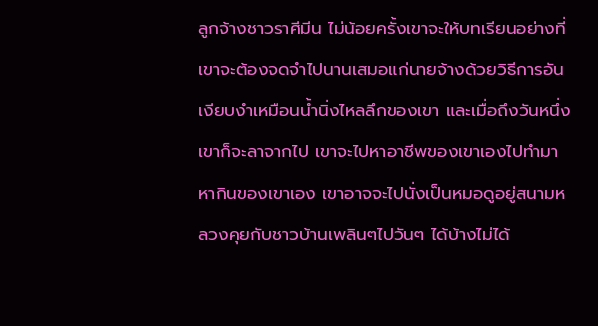ลูกจ้างชาวราศีมีน ไม่น้อยครั้งเขาจะให้บทเรียนอย่างที่เขาจะต้องจดจำไปนานเสมอแก่นายจ้างด้วยวิธีการอันเงียบงำเหมือนน้ำนิ่งไหลลึกของเขา และเมื่อถึงวันหนึ่งเขาก็จะลาจากไป เขาจะไปหาอาชีพของเขาเองไปทำมาหากินของเขาเอง เขาอาจจะไปนั่งเป็นหมอดูอยู่สนามหลวงคุยกับชาวบ้านเพลินๆไปวันๆ ได้บ้างไม่ได้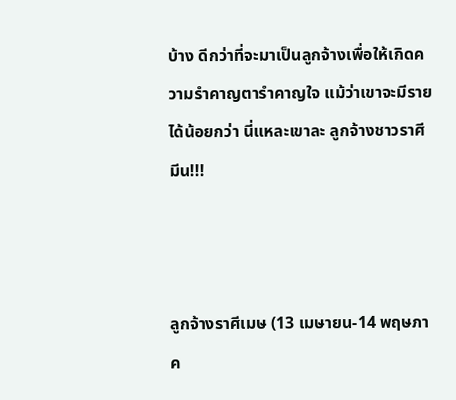บ้าง ดีกว่าที่จะมาเป็นลูกจ้างเพื่อให้เกิดความรำคาญตารำคาญใจ แม้ว่าเขาจะมีรายได้น้อยกว่า นี่แหละเขาละ ลูกจ้างชาวราศีมีน!!!



ลูกจ้างราศีเมษ (13 เมษายน-14 พฤษภาค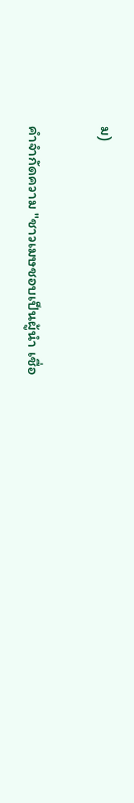ม)

คำจำกัดความ "ชาวเมษชอบเป็นผู้นำ เชื่อ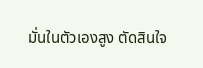มั่นในตัวเองสูง ตัดสินใจ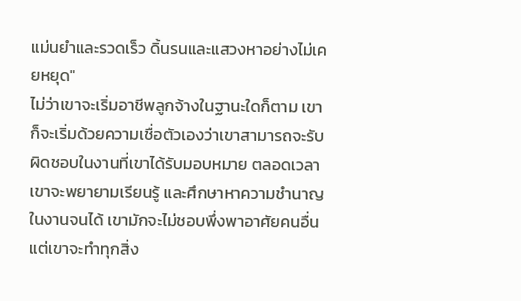แม่นยำและรวดเร็ว ดิ้นรนและแสวงหาอย่างไม่เคยหยุด"
ไม่ว่าเขาจะเริ่มอาชีพลูกจ้างในฐานะใดก็ตาม เขาก็จะเริ่มด้วยความเชื่อตัวเองว่าเขาสามารถจะรับผิดชอบในงานที่เขาได้รับมอบหมาย ตลอดเวลาเขาจะพยายามเรียนรู้ และศึกษาหาความชำนาญในงานจนได้ เขามักจะไม่ชอบพึ่งพาอาศัยคนอื่น แต่เขาจะทำทุกสิ่ง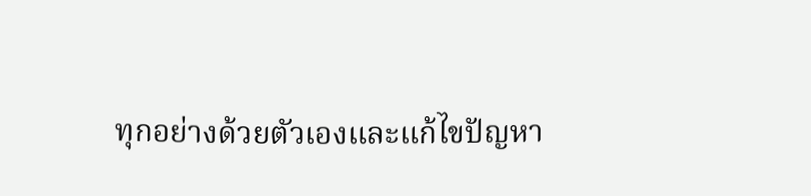ทุกอย่างด้วยตัวเองและแก้ไขปัญหา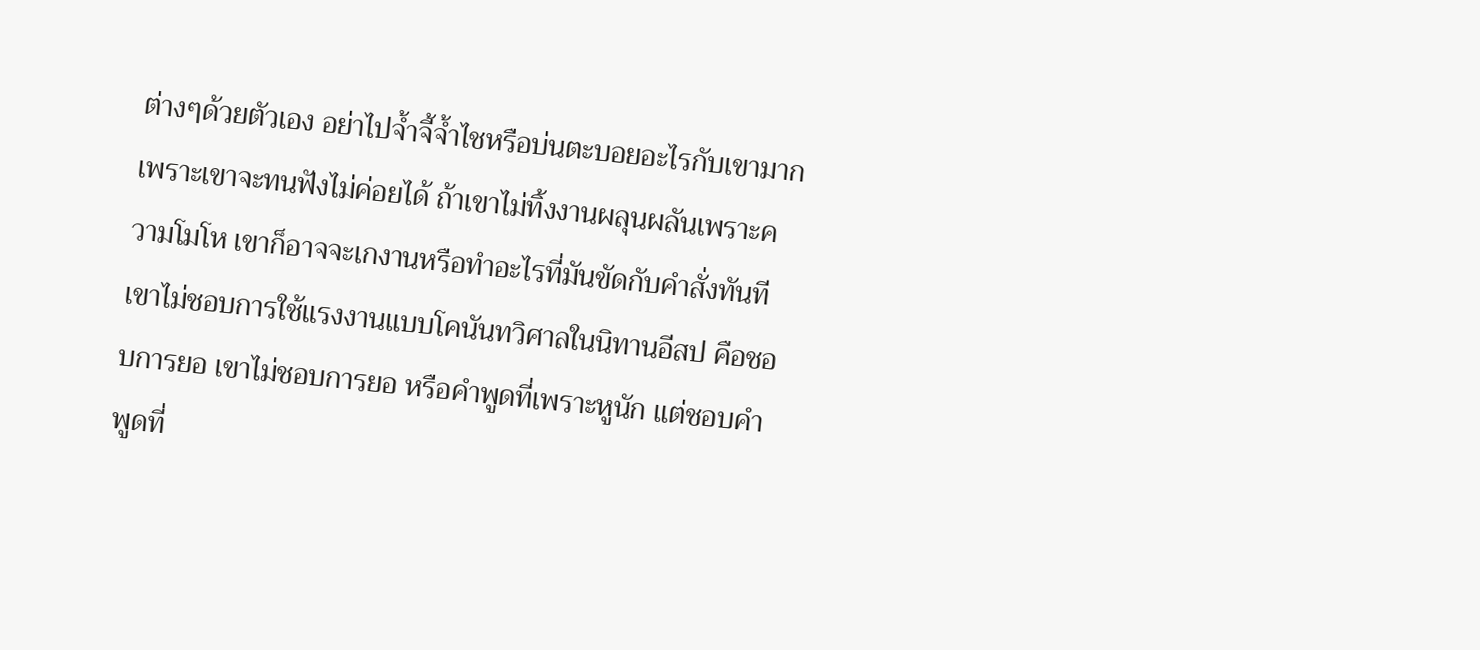ต่างๆด้วยตัวเอง อย่าไปจ้ำจี้จ้ำไชหรือบ่นตะบอยอะไรกับเขามาก เพราะเขาจะทนฟังไม่ค่อยได้ ถ้าเขาไม่ทิ้งงานผลุนผลันเพราะความโมโห เขาก็อาจจะเกงานหรือทำอะไรที่มันขัดกับคำสั่งทันที เขาไม่ชอบการใช้แรงงานแบบโคนันทวิศาลในนิทานอีสป คือชอบการยอ เขาไม่ชอบการยอ หรือคำพูดที่เพราะหูนัก แต่ชอบคำพูดที่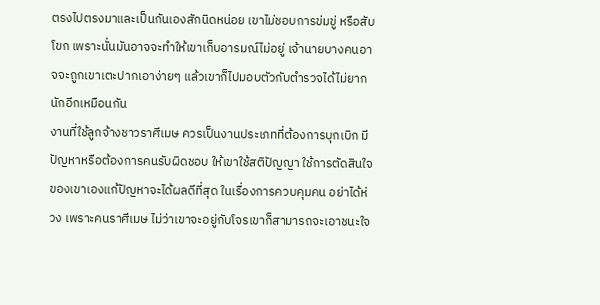ตรงไปตรงมาและเป็นกันเองสักนิดหน่อย เขาไม่ชอบการข่มขู่ หรือสับโขก เพราะนั่นมันอาจจะทำให้เขาเก็บอารมณ์ไม่อยู่ เจ้านายบางคนอาจจะถูกเขาเตะปากเอาง่ายๆ แล้วเขาก็ไปมอบตัวกับตำรวจได้ไม่ยากนักอีกเหมือนกัน
งานที่ใช้ลูกจ้างชาวราศีเมษ ควรเป็นงานประเภทที่ต้องการบุกเบิก มีปัญหาหรือต้องการคนรับผิดชอบ ให้เขาใช้สติปัญญา ใช้การตัดสินใจของเขาเองแก้ปัญหาจะได้ผลดีที่สุด ในเรื่องการควบคุมคน อย่าได้ห่วง เพราะคนราศีเมษ ไม่ว่าเขาจะอยู่กับโจรเขาก็สามารถจะเอาชนะใจ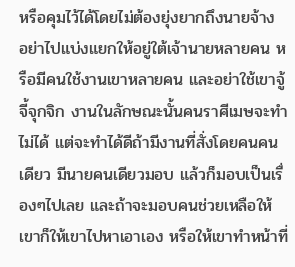หรือคุมไว้ได้โดยไม่ต้องยุ่งยากถึงนายจ้าง อย่าไปแบ่งแยกให้อยู่ใต้เจ้านายหลายคน หรือมีคนใช้งานเขาหลายคน และอย่าใช้เขาจู้จี้จุกจิก งานในลักษณะนั้นคนราศีเมษจะทำไม่ได้ แต่จะทำได้ดีถ้ามีงานที่สั่งโดยคนคนเดียว มีนายคนเดียวมอบ แล้วก็มอบเป็นเรื่องๆไปเลย และถ้าจะมอบคนช่วยเหลือให้เขาก็ให้เขาไปหาเอาเอง หรือให้เขาทำหน้าที่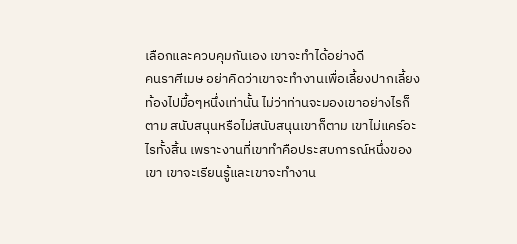เลือกและควบคุมกันเอง เขาจะทำได้อย่างดี
คนราศีเมษ อย่าคิดว่าเขาจะทำงานเพื่อเลี้ยงปากเลี้ยงท้องไปมื้อๆหนึ่งเท่านั้น ไม่ว่าท่านจะมองเขาอย่างไรก็ตาม สนับสนุนหรือไม่สนับสนุนเขาก็ตาม เขาไม่แคร์อะไรทั้งสิ้น เพราะงานที่เขาทำคือประสบการณ์หนึ่งของเขา เขาจะเรียนรู้และเขาจะทำงาน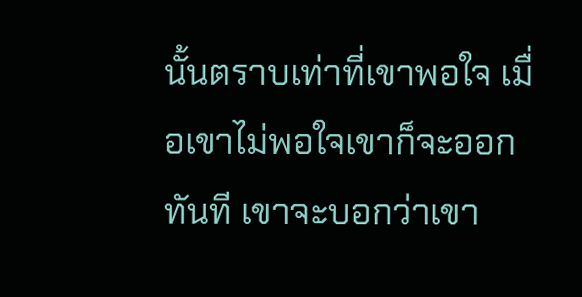นั้นตราบเท่าที่เขาพอใจ เมื่อเขาไม่พอใจเขาก็จะออกทันที เขาจะบอกว่าเขา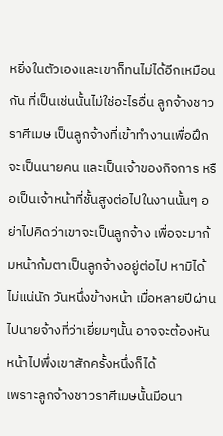หยิ่งในตัวเองและเขาก็ทนไม่ได้อีกเหมือนกัน ที่เป็นเช่นนั้นไม่ใช่อะไรอื่น ลูกจ้างชาวราศีเมษ เป็นลูกจ้างที่เข้าทำงานเพื่อฝึกจะเป็นนายคน และเป็นเจ้าของกิจการ หรือเป็นเจ้าหน้าที่ชั้นสูงต่อไปในงานนั้นๆ อย่าไปคิดว่าเขาจะเป็นลูกจ้าง เพื่อจะมาก้มหน้าก้มตาเป็นลูกจ้างอยู่ต่อไป หามิได้ ไม่แน่นัก วันหนึ่งข้างหน้า เมื่อหลายปีผ่านไปนายจ้างที่ว่าเยี่ยมๆนั้น อาจจะต้องหันหน้าไปพึ่งเขาสักครั้งหนึ่งก็ได้
เพราะลูกจ้างชาวราศีเมษนั้นมีอนา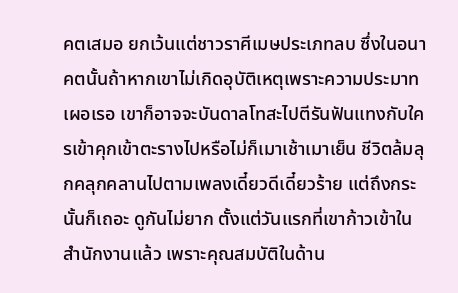คตเสมอ ยกเว้นแต่ชาวราศีเมษประเภทลบ ซึ่งในอนาคตนั้นถ้าหากเขาไม่เกิดอุบัติเหตุเพราะความประมาทเผอเรอ เขาก็อาจจะบันดาลโทสะไปตีรันฟันแทงกับใครเข้าคุกเข้าตะรางไปหรือไม่ก็เมาเช้าเมาเย็น ชีวิตล้มลุกคลุกคลานไปตามเพลงเดี๋ยวดีเดี๋ยวร้าย แต่ถึงกระนั้นก็เถอะ ดูกันไม่ยาก ตั้งแต่วันแรกที่เขาก้าวเข้าในสำนักงานแล้ว เพราะคุณสมบัติในด้าน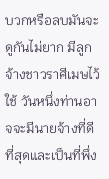บวกหรือลบมันจะดูกันไม่ยาก มีลูกจ้างชาวราศีเมษไว้ใช้ วันหนึ่งท่านอาจจะมีนายจ้างที่ดีที่สุดและเป็นที่พึ่ง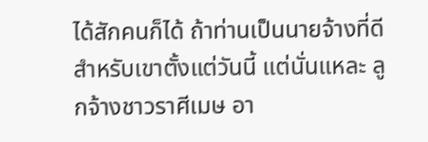ได้สักคนก็ได้ ถ้าท่านเป็นนายจ้างที่ดีสำหรับเขาตั้งแต่วันนี้ แต่นั่นแหละ ลูกจ้างชาวราศีเมษ อา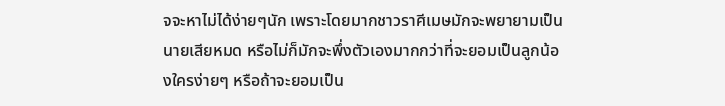จจะหาไม่ได้ง่ายๆนัก เพราะโดยมากชาวราศีเมษมักจะพยายามเป็นนายเสียหมด หรือไม่ก็มักจะพึ่งตัวเองมากกว่าที่จะยอมเป็นลูกน้องใครง่ายๆ หรือถ้าจะยอมเป็น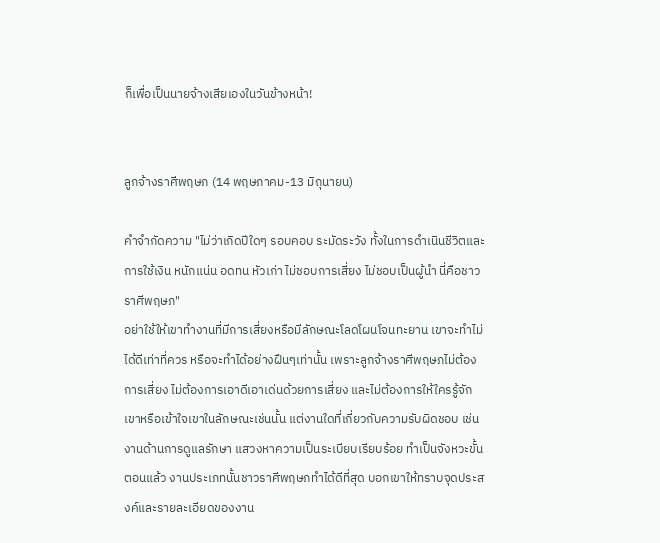ก็เพื่อเป็นนายจ้างเสียเองในวันข้างหน้า!


ลูกจ้างราศีพฤษภ (14 พฤษภาคม-13 มิถุนายน)

คำจำกัดความ "ไม่ว่าเกิดปีใดๆ รอบคอบ ระมัดระวัง ทั้งในการดำเนินชีวิตและการใช้เงิน หนักแน่น อดทน หัวเก่า ไม่ชอบการเสี่ยง ไม่ชอบเป็นผู้นำ นี่คือชาวราศีพฤษภ"
อย่าใช้ให้เขาทำงานที่มีการเสี่ยงหรือมีลักษณะโลดโผนโจนทะยาน เขาจะทำไม่ได้ดีเท่าที่ควร หรือจะทำได้อย่างฝืนๆเท่านั้น เพราะลูกจ้างราศีพฤษภไม่ต้องการเสี่ยง ไม่ต้องการเอาดีเอาเด่นด้วยการเสี่ยง และไม่ต้องการให้ใครรู้จักเขาหรือเข้าใจเขาในลักษณะเช่นนั้น แต่งานใดที่เกี่ยวกับความรับผิดชอบ เช่น งานด้านการดูแลรักษา แสวงหาความเป็นระเบียบเรียบร้อย ทำเป็นจังหวะขั้นตอนแล้ว งานประเภทนั้นชาวราศีพฤษภทำได้ดีที่สุด บอกเขาให้ทราบจุดประสงค์และรายละเอียดของงาน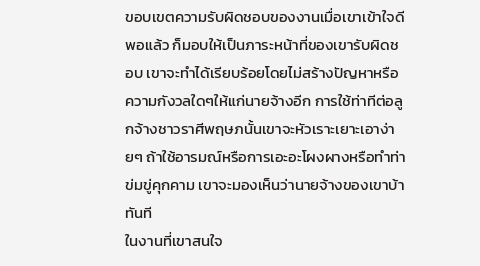ขอบเขตความรับผิดชอบของงานเมื่อเขาเข้าใจดีพอแล้ว ก็มอบให้เป็นภาระหน้าที่ของเขารับผิดชอบ เขาจะทำได้เรียบร้อยโดยไม่สร้างปัญหาหรือความกังวลใดๆให้แก่นายจ้างอีก การใช้ท่าทีต่อลูกจ้างชาวราศีพฤษภนั้นเขาจะหัวเราะเยาะเอาง่ายๆ ถ้าใช้อารมณ์หรือการเอะอะโผงผางหรือทำท่าข่มขู่คุกคาม เขาจะมองเห็นว่านายจ้างของเขาบ้าทันที
ในงานที่เขาสนใจ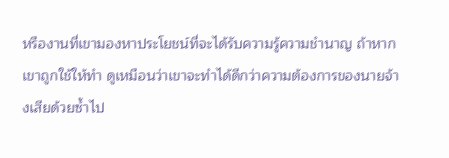หรืองานที่เขามองหาประโยชน์ที่จะได้รับความรู้ความชำนาญ ถ้าหากเขาถูกใช้ให้ทำ ดูเหมือนว่าเขาจะทำได้ดีกว่าความต้องการของนายจ้างเสียด้วยซ้ำไป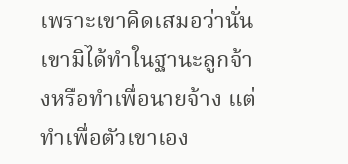เพราะเขาคิดเสมอว่านั่นเขามิได้ทำในฐานะลูกจ้างหรือทำเพื่อนายจ้าง แต่ทำเพื่อตัวเขาเอง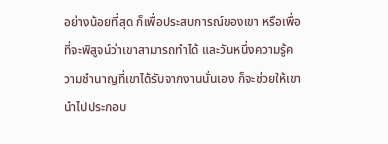อย่างน้อยที่สุด ก็เพื่อประสบการณ์ของเขา หรือเพื่อที่จะพิสูจน์ว่าเขาสามารถทำได้ และวันหนึ่งความรู้ความชำนาญที่เขาได้รับจากงานนั่นเอง ก็จะช่วยให้เขานำไปประกอบ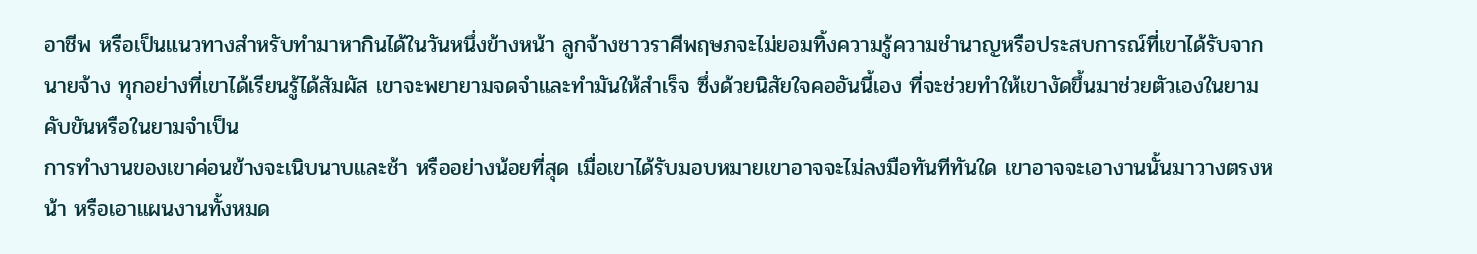อาชีพ หรือเป็นแนวทางสำหรับทำมาหากินได้ในวันหนึ่งข้างหน้า ลูกจ้างชาวราศีพฤษภจะไม่ยอมทิ้งความรู้ความชำนาญหรือประสบการณ์ที่เขาได้รับจากนายจ้าง ทุกอย่างที่เขาได้เรียนรู้ได้สัมผัส เขาจะพยายามจดจำและทำมันให้สำเร็จ ซึ่งด้วยนิสัยใจคออันนี้เอง ที่จะช่วยทำให้เขางัดขึ้นมาช่วยตัวเองในยามคับขันหรือในยามจำเป็น
การทำงานของเขาค่อนข้างจะเนิบนาบและช้า หรืออย่างน้อยที่สุด เมื่อเขาได้รับมอบหมายเขาอาจจะไม่ลงมือทันทีทันใด เขาอาจจะเอางานนั้นมาวางตรงหน้า หรือเอาแผนงานทั้งหมด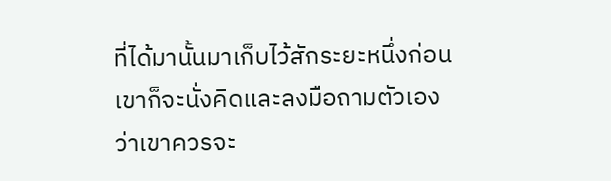ที่ได้มานั้นมาเก็บไว้สักระยะหนึ่งก่อน เขาก็จะนั่งคิดและลงมือถามตัวเองว่าเขาควรจะ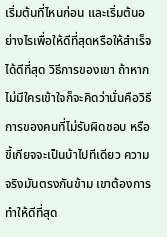เริ่มต้นที่ไหนก่อน และเริ่มต้นอย่างไรเพื่อให้ดีที่สุดหรือให้สำเร็จได้ดีที่สุด วิธีการของเขา ถ้าหากไม่มีใครเข้าใจก็จะคิดว่านั่นคือวิธีการของคนที่ไม่รับผิดชอบ หรือขี้เกียจจะเป็นบ้าไปทีเดียว ความจริงมันตรงกันข้าม เขาต้องการทำให้ดีที่สุด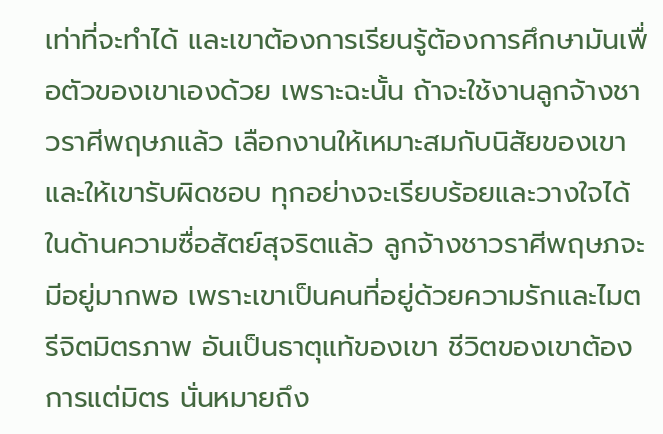เท่าที่จะทำได้ และเขาต้องการเรียนรู้ต้องการศึกษามันเพื่อตัวของเขาเองด้วย เพราะฉะนั้น ถ้าจะใช้งานลูกจ้างชาวราศีพฤษภแล้ว เลือกงานให้เหมาะสมกับนิสัยของเขาและให้เขารับผิดชอบ ทุกอย่างจะเรียบร้อยและวางใจได้
ในด้านความซื่อสัตย์สุจริตแล้ว ลูกจ้างชาวราศีพฤษภจะมีอยู่มากพอ เพราะเขาเป็นคนที่อยู่ด้วยความรักและไมตรีจิตมิตรภาพ อันเป็นธาตุแท้ของเขา ชีวิตของเขาต้องการแต่มิตร นั่นหมายถึง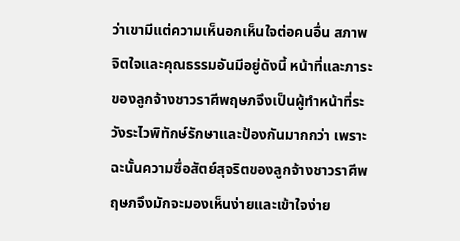ว่าเขามีแต่ความเห็นอกเห็นใจต่อคนอื่น สภาพจิตใจและคุณธรรมอันมีอยู่ดังนี้ หน้าที่และภาระของลูกจ้างชาวราศีพฤษภจึงเป็นผู้ทำหน้าที่ระวังระไวพิทักษ์รักษาและป้องกันมากกว่า เพราะฉะนั้นความซื่อสัตย์สุจริตของลูกจ้างชาวราศีพฤษภจึงมักจะมองเห็นง่ายและเข้าใจง่าย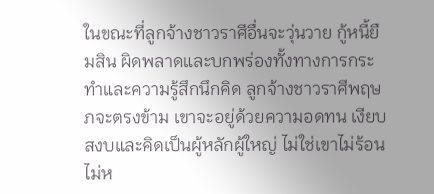ในขณะที่ลูกจ้างชาวราศีอื่นจะวุ่นวาย กู้หนี้ยืมสิน ผิดพลาดและบกพร่องทั้งทางการกระทำและความรู้สึกนึกคิด ลูกจ้างชาวราศีพฤษภจะตรงข้าม เขาจะอยู่ด้วยความอดทน เงียบสงบและคิดเป็นผู้หลักผู้ใหญ่ ไม่ใช่เขาไม่ร้อนไม่ห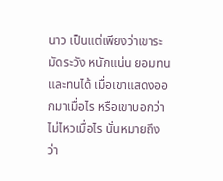นาว เป็นแต่เพียงว่าเขาระมัดระวัง หนักแน่น ยอมทนและทนได้ เมื่อเขาแสดงออกมาเมื่อไร หรือเขาบอกว่าไม่ไหวเมื่อไร นั่นหมายถึงว่า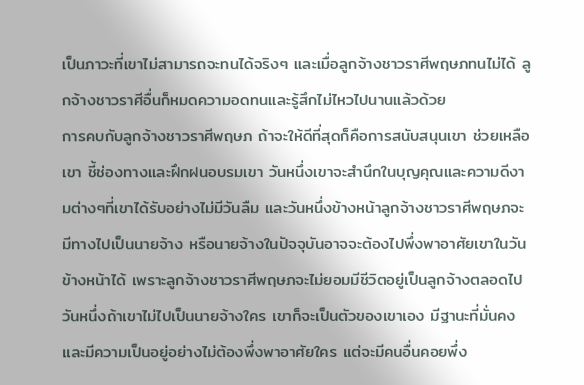เป็นภาวะที่เขาไม่สามารถจะทนได้จริงๆ และเมื่อลูกจ้างชาวราศีพฤษภทนไม่ได้ ลูกจ้างชาวราศีอื่นก็หมดความอดทนและรู้สึกไม่ไหวไปนานแล้วด้วย
การคบกับลูกจ้างชาวราศีพฤษภ ถ้าจะให้ดีที่สุดก็คือการสนับสนุนเขา ช่วยเหลือเขา ชี้ช่องทางและฝึกฝนอบรมเขา วันหนึ่งเขาจะสำนึกในบุญคุณและความดีงามต่างๆที่เขาได้รับอย่างไม่มีวันลืม และวันหนึ่งข้างหน้าลูกจ้างชาวราศีพฤษภจะมีทางไปเป็นนายจ้าง หรือนายจ้างในปัจจุบันอาจจะต้องไปพึ่งพาอาศัยเขาในวันข้างหน้าได้ เพราะลูกจ้างชาวราศีพฤษภจะไม่ยอมมีชีวิตอยู่เป็นลูกจ้างตลอดไป วันหนึ่งถ้าเขาไม่ไปเป็นนายจ้างใคร เขาก็จะเป็นตัวของเขาเอง มีฐานะที่มั่นคงและมีความเป็นอยู่อย่างไม่ต้องพึ่งพาอาศัยใคร แต่จะมีคนอื่นคอยพึ่ง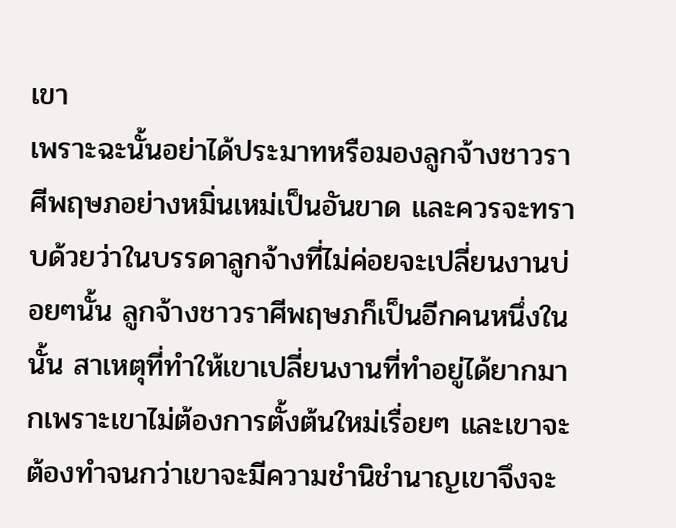เขา
เพราะฉะนั้นอย่าได้ประมาทหรือมองลูกจ้างชาวราศีพฤษภอย่างหมิ่นเหม่เป็นอันขาด และควรจะทราบด้วยว่าในบรรดาลูกจ้างที่ไม่ค่อยจะเปลี่ยนงานบ่อยๆนั้น ลูกจ้างชาวราศีพฤษภก็เป็นอีกคนหนึ่งในนั้น สาเหตุที่ทำให้เขาเปลี่ยนงานที่ทำอยู่ได้ยากมากเพราะเขาไม่ต้องการตั้งต้นใหม่เรื่อยๆ และเขาจะต้องทำจนกว่าเขาจะมีความชำนิชำนาญเขาจึงจะ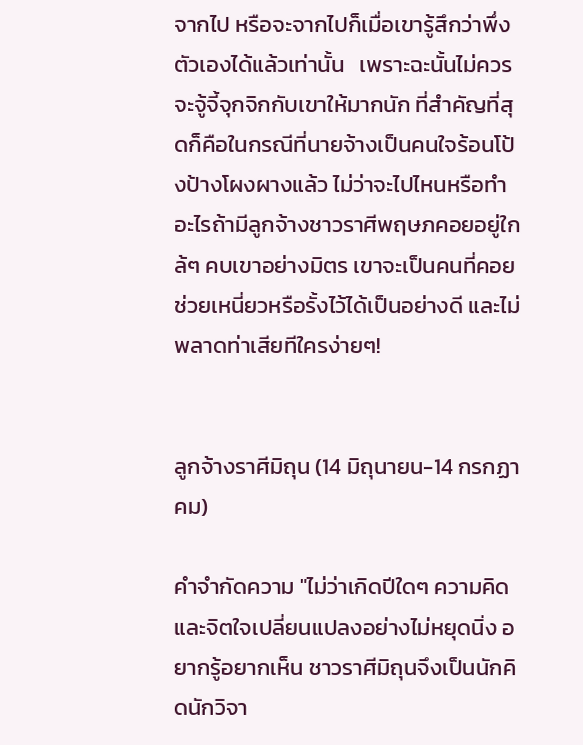จากไป หรือจะจากไปก็เมื่อเขารู้สึกว่าพึ่งตัวเองได้แล้วเท่านั้น   เพราะฉะนั้นไม่ควรจะจู้จี้จุกจิกกับเขาให้มากนัก ที่สำคัญที่สุดก็คือในกรณีที่นายจ้างเป็นคนใจร้อนโป้งป้างโผงผางแล้ว ไม่ว่าจะไปไหนหรือทำอะไรถ้ามีลูกจ้างชาวราศีพฤษภคอยอยู่ใกล้ๆ คบเขาอย่างมิตร เขาจะเป็นคนที่คอยช่วยเหนี่ยวหรือรั้งไว้ได้เป็นอย่างดี และไม่พลาดท่าเสียทีใครง่ายๆ!


ลูกจ้างราศีมิถุน (14 มิถุนายน-14 กรกฏาคม)

คำจำกัดความ "ไม่ว่าเกิดปีใดๆ ความคิดและจิตใจเปลี่ยนแปลงอย่างไม่หยุดนิ่ง อยากรู้อยากเห็น ชาวราศีมิถุนจึงเป็นนักคิดนักวิจา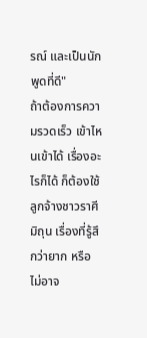รณ์ และเป็นนักพูดที่ดี"
ถ้าต้องการความรวดเร็ว เข้าไหนเข้าได้ เรื่องอะไรก็ได้ ก็ต้องใช้ลูกจ้างชาวราศีมิถุน เรื่องที่รู้สึกว่ายาก หรือไม่อาจ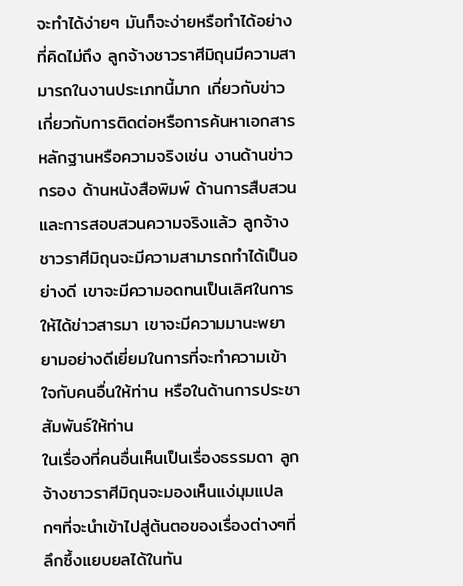จะทำได้ง่ายๆ มันก็จะง่ายหรือทำได้อย่างที่คิดไม่ถึง ลูกจ้างชาวราศีมิถุนมีความสามารถในงานประเภทนี้มาก เกี่ยวกับข่าว เกี่ยวกับการติดต่อหรือการค้นหาเอกสารหลักฐานหรือความจริงเช่น งานด้านข่าวกรอง ด้านหนังสือพิมพ์ ด้านการสืบสวนและการสอบสวนความจริงแล้ว ลูกจ้างชาวราศีมิถุนจะมีความสามารถทำได้เป็นอย่างดี เขาจะมีความอดทนเป็นเลิศในการให้ได้ข่าวสารมา เขาจะมีความมานะพยายามอย่างดีเยี่ยมในการที่จะทำความเข้าใจกับคนอื่นให้ท่าน หรือในด้านการประชาสัมพันธ์ให้ท่าน
ในเรื่องที่คนอื่นเห็นเป็นเรื่องธรรมดา ลูกจ้างชาวราศีมิถุนจะมองเห็นแง่มุมแปลกๆที่จะนำเข้าไปสู่ต้นตอของเรื่องต่างๆที่ลึกซึ้งแยบยลได้ในทัน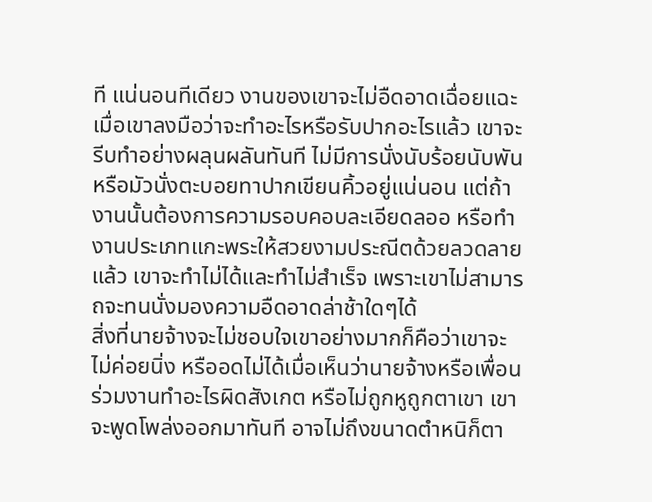ที แน่นอนทีเดียว งานของเขาจะไม่อืดอาดเฉื่อยแฉะ เมื่อเขาลงมือว่าจะทำอะไรหรือรับปากอะไรแล้ว เขาจะรีบทำอย่างผลุนผลันทันที ไม่มีการนั่งนับร้อยนับพันหรือมัวนั่งตะบอยทาปากเขียนคิ้วอยู่แน่นอน แต่ถ้างานนั้นต้องการความรอบคอบละเอียดลออ หรือทำงานประเภทแกะพระให้สวยงามประณีตด้วยลวดลายแล้ว เขาจะทำไม่ได้และทำไม่สำเร็จ เพราะเขาไม่สามารถจะทนนั่งมองความอืดอาดล่าช้าใดๆได้
สิ่งที่นายจ้างจะไม่ชอบใจเขาอย่างมากก็คือว่าเขาจะไม่ค่อยนิ่ง หรืออดไม่ได้เมื่อเห็นว่านายจ้างหรือเพื่อนร่วมงานทำอะไรผิดสังเกต หรือไม่ถูกหูถูกตาเขา เขาจะพูดโพล่งออกมาทันที อาจไม่ถึงขนาดตำหนิก็ตา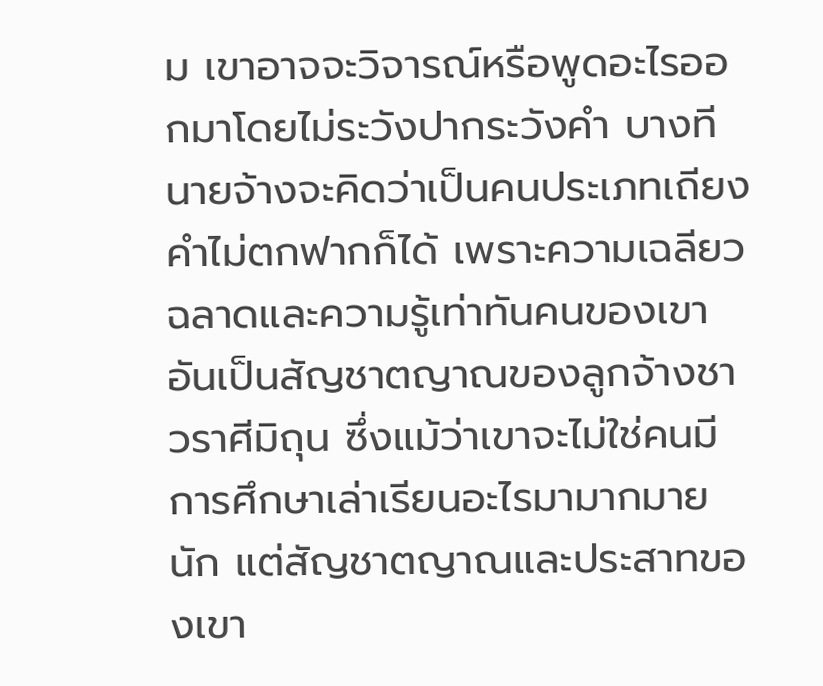ม เขาอาจจะวิจารณ์หรือพูดอะไรออกมาโดยไม่ระวังปากระวังคำ บางทีนายจ้างจะคิดว่าเป็นคนประเภทเถียงคำไม่ตกฟากก็ได้ เพราะความเฉลียวฉลาดและความรู้เท่าทันคนของเขาอันเป็นสัญชาตญาณของลูกจ้างชาวราศีมิถุน ซึ่งแม้ว่าเขาจะไม่ใช่คนมีการศึกษาเล่าเรียนอะไรมามากมายนัก แต่สัญชาตญาณและประสาทของเขา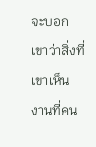จะบอกเขาว่าสิ่งที่เขาเห็น งานที่คน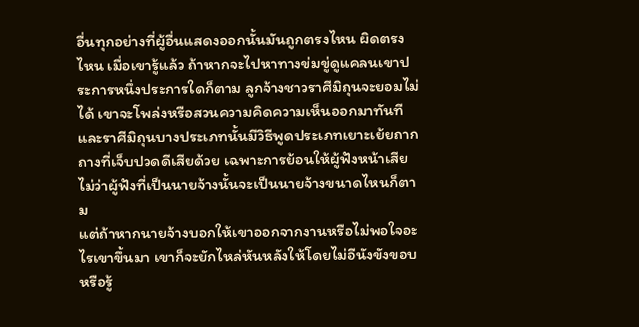อื่นทุกอย่างที่ผู้อื่นแสดงออกนั้นมันถูกตรงไหน ผิดตรงไหน เมื่อเขารู้แล้ว ถ้าหากจะไปหาทางข่มขู่ดูแคลนเขาประการหนึ่งประการใดก็ตาม ลูกจ้างชาวราศีมิถุนจะยอมไม่ได้ เขาจะโพล่งหรือสวนความคิดความเห็นออกมาทันที  และราศีมิถุนบางประเภทนั้นมีวิธีพูดประเภทเยาะเย้ยถากถางที่เจ็บปวดดีเสียด้วย เฉพาะการย้อนให้ผู้ฟังหน้าเสีย ไม่ว่าผู้ฟังที่เป็นนายจ้างนั้นจะเป็นนายจ้างขนาดไหนก็ตาม
แต่ถ้าหากนายจ้างบอกให้เขาออกจากงานหรือไม่พอใจอะไรเขาขึ้นมา เขาก็จะยักไหล่หันหลังให้โดยไม่อีนังขังขอบหรือรู้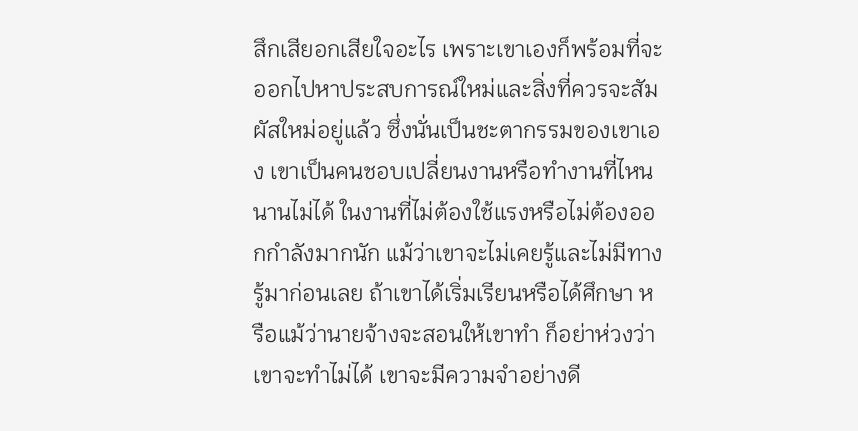สึกเสียอกเสียใจอะไร เพราะเขาเองก็พร้อมที่จะออกไปหาประสบการณ์ใหม่และสิ่งที่ควรจะสัมผัสใหม่อยู่แล้ว ซึ่งนั่นเป็นชะตากรรมของเขาเอง เขาเป็นคนชอบเปลี่ยนงานหรือทำงานที่ไหนนานไม่ได้ ในงานที่ไม่ต้องใช้แรงหรือไม่ต้องออกกำลังมากนัก แม้ว่าเขาจะไม่เคยรู้และไม่มีทางรู้มาก่อนเลย ถ้าเขาได้เริ่มเรียนหรือได้ศึกษา หรือแม้ว่านายจ้างจะสอนให้เขาทำ ก็อย่าห่วงว่าเขาจะทำไม่ได้ เขาจะมีความจำอย่างดี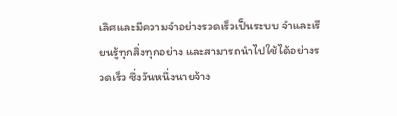เลิศและมีความจำอย่างรวดเร็วเป็นระบบ จำและเรียนรู้ทุกสิ่งทุกอย่าง และสามารถนำไปใช้ได้อย่างรวดเร็ว ซึ่งวันหนึ่งนายจ้าง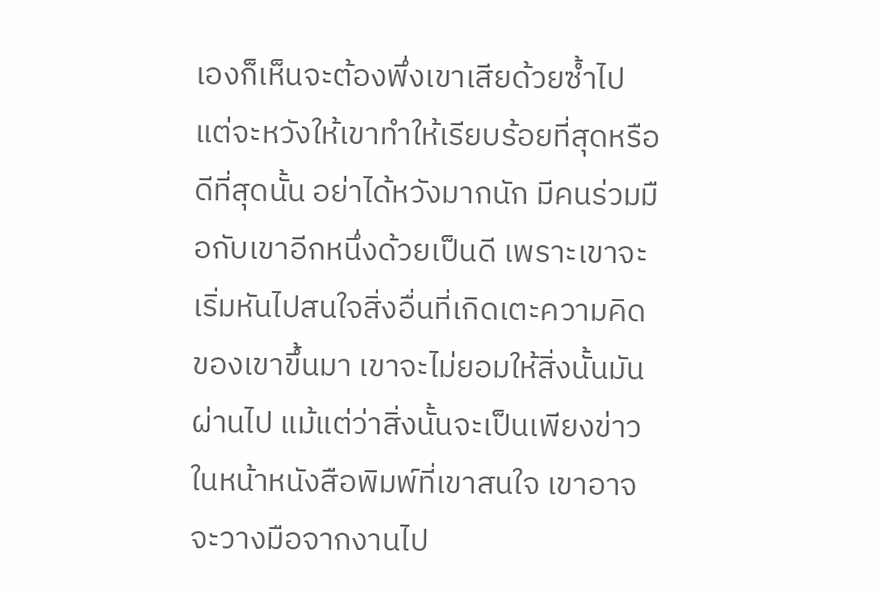เองก็เห็นจะต้องพึ่งเขาเสียด้วยซ้ำไป แต่จะหวังให้เขาทำให้เรียบร้อยที่สุดหรือดีที่สุดนั้น อย่าได้หวังมากนัก มีคนร่วมมือกับเขาอีกหนึ่งด้วยเป็นดี เพราะเขาจะเริ่มหันไปสนใจสิ่งอื่นที่เกิดเตะความคิดของเขาขึ้นมา เขาจะไม่ยอมให้สิ่งนั้นมันผ่านไป แม้แต่ว่าสิ่งนั้นจะเป็นเพียงข่าวในหน้าหนังสือพิมพ์ที่เขาสนใจ เขาอาจจะวางมือจากงานไป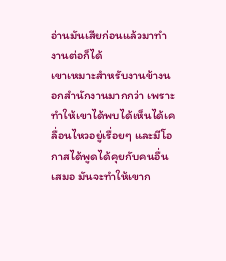อ่านมันเสียก่อนแล้วมาทำงานต่อก็ได้
เขาเหมาะสำหรับงานข้างนอกสำนักงานมากกว่า เพราะทำให้เขาได้พบได้เห็นได้เคลื่อนไหวอยู่เรื่อยๆ และมีโอกาสได้พูดได้คุยกับคนอื่นเสมอ มันจะทำให้เขาก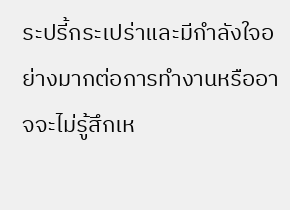ระปรี้กระเปร่าและมีกำลังใจอย่างมากต่อการทำงานหรืออาจจะไม่รู้สึกเห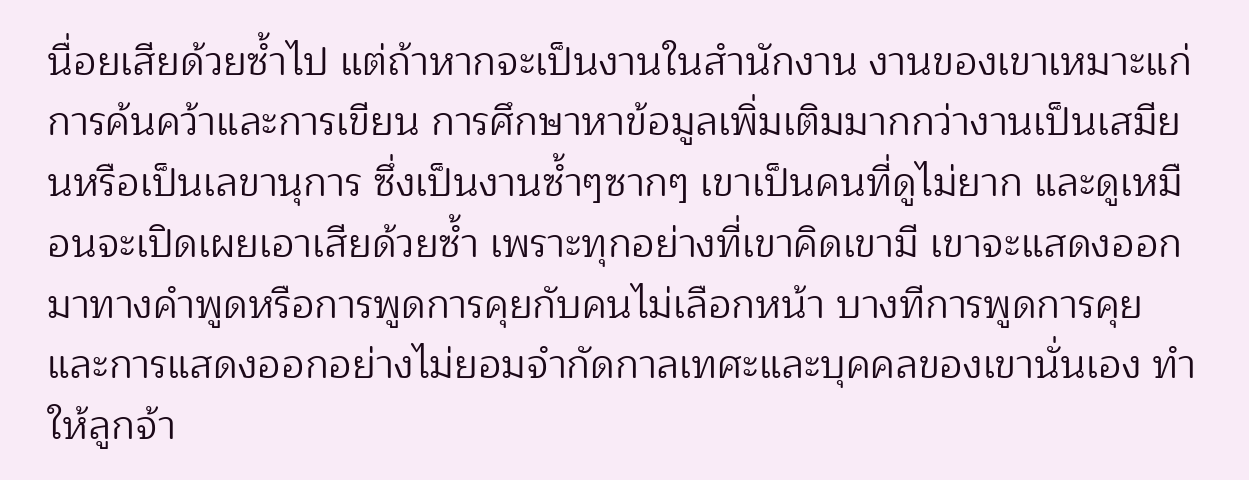นื่อยเสียด้วยซ้ำไป แต่ถ้าหากจะเป็นงานในสำนักงาน งานของเขาเหมาะแก่การค้นคว้าและการเขียน การศึกษาหาข้อมูลเพิ่มเติมมากกว่างานเป็นเสมียนหรือเป็นเลขานุการ ซึ่งเป็นงานซ้ำๆซากๆ เขาเป็นคนที่ดูไม่ยาก และดูเหมือนจะเปิดเผยเอาเสียด้วยซ้ำ เพราะทุกอย่างที่เขาคิดเขามี เขาจะแสดงออกมาทางคำพูดหรือการพูดการคุยกับคนไม่เลือกหน้า บางทีการพูดการคุยและการแสดงออกอย่างไม่ยอมจำกัดกาลเทศะและบุคคลของเขานั่นเอง ทำให้ลูกจ้า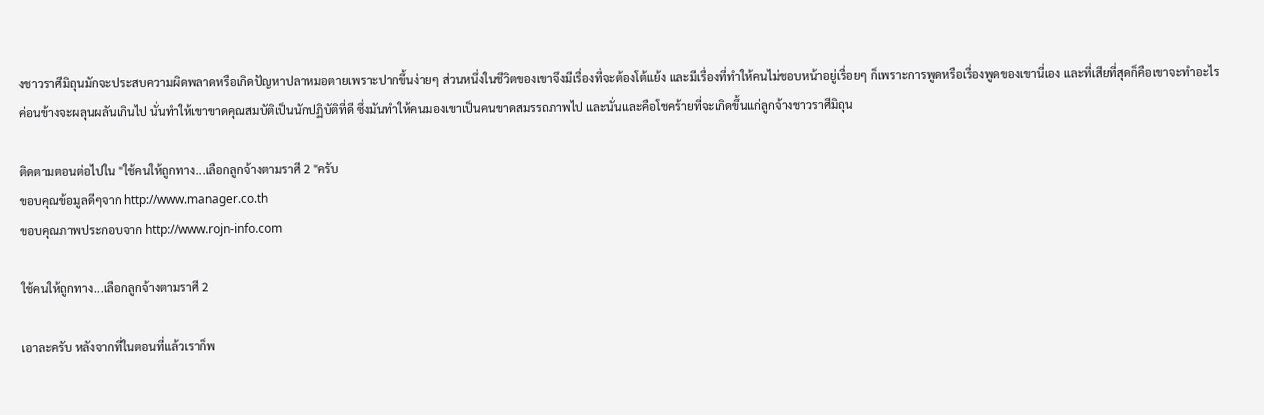งชาวราศีมิถุนมักจะประสบความผิดพลาดหรือเกิดปัญหาปลาหมอตายเพราะปากขึ้นง่ายๆ ส่วนหนึ่งในชีวิตของเขาจึงมีเรื่องที่จะต้องโต้แย้ง และมีเรื่องที่ทำให้คนไม่ชอบหน้าอยู่เรื่อยๆ ก็เพราะการพูดหรือเรื่องพูดของเขานี่เอง และที่เสียที่สุดก็คือเขาจะทำอะไรค่อนข้างจะผลุนผลันเกินไป นั่นทำให้เขาขาดคุณสมบัติเป็นนักปฏิบัติที่ดี ซึ่งมันทำให้คนมองเขาเป็นคนขาดสมรรถภาพไป และนั่นและคือโชคร้ายที่จะเกิดขึ้นแก่ลูกจ้างชาวราศีมิถุน

ติดตามตอนต่อไปใน "ใช้คนให้ถูกทาง...เลือกลูกจ้างตามราศี 2 "ครับ
ขอบคุณข้อมูลดีๆจาก http://www.manager.co.th
ขอบคุณภาพประกอบจาก http://www.rojn-info.com

ใช้คนให้ถูกทาง...เลือกลูกจ้างตามราศี 2

เอาละครับ หลังจากที่ในตอนที่แล้วเราก็พ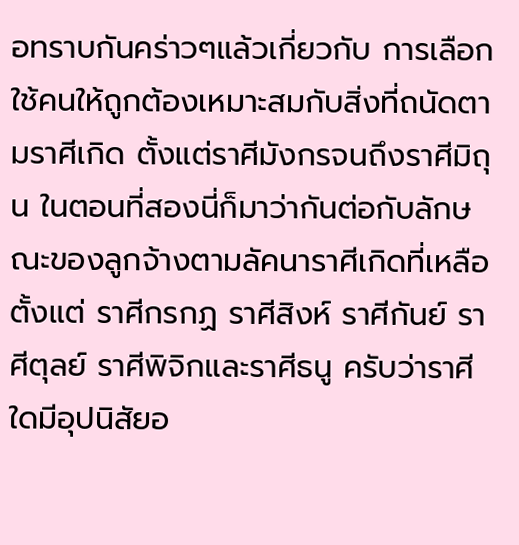อทราบกันคร่าวๆแล้วเกี่ยวกับ การเลือกใช้คนให้ถูกต้องเหมาะสมกับสิ่งที่ถนัดตามราศีเกิด ตั้งแต่ราศีมังกรจนถึงราศีมิถุน ในตอนที่สองนี่ก็มาว่ากันต่อกับลักษณะของลูกจ้างตามลัคนาราศีเกิดที่เหลือตั้งแต่ ราศีกรกฏ ราศีสิงห์ ราศีกันย์ ราศีตุลย์ ราศีพิจิกและราศีธนู ครับว่าราศีใดมีอุปนิสัยอ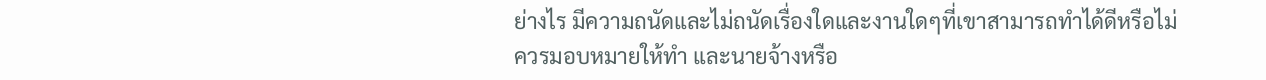ย่างไร มีความถนัดและไม่ถนัดเรื่องใดและงานใดๆที่เขาสามารถทำได้ดีหรือไม่ควรมอบหมายให้ทำ และนายจ้างหรือ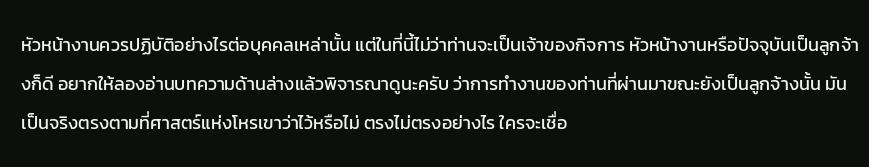หัวหน้างานควรปฏิบัติอย่างไรต่อบุคคลเหล่านั้น แต่ในที่นี้ไม่ว่าท่านจะเป็นเจ้าของกิจการ หัวหน้างานหรือปัจจุบันเป็นลูกจ้างก็ดี อยากให้ลองอ่านบทความด้านล่างแล้วพิจารณาดูนะครับ ว่าการทำงานของท่านที่ผ่านมาขณะยังเป็นลูกจ้างนั้น มันเป็นจริงตรงตามที่ศาสตร์แห่งโหรเขาว่าไว้หรือไม่ ตรงไม่ตรงอย่างไร ใครจะเชื่อ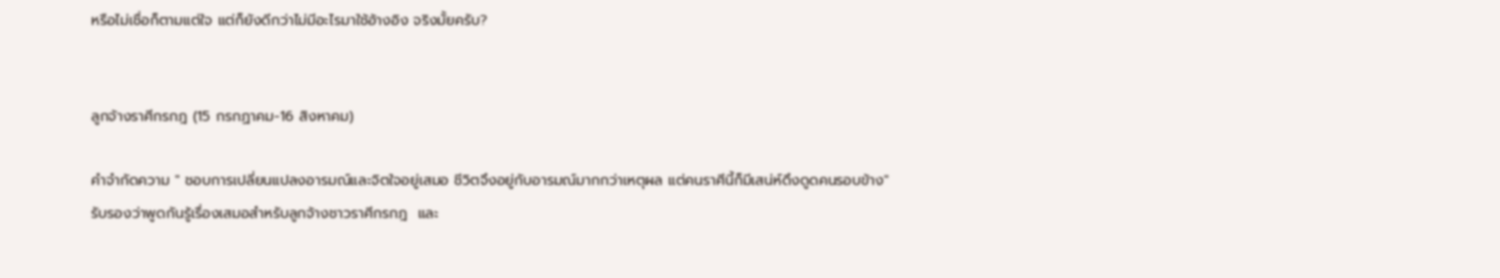หรือไม่เชื่อก็ตามแต่ใจ แต่ก็ยังดีกว่าไม่มีอะไรมาใช้อ้างอิง จริงมั้ยครับ?


ลูกจ้างราศีกรกฎ (15 กรกฏาคม-16 สิงหาคม)

คำจำกัดความ " ชอบการเปลี่ยนแปลงอารมณ์และจิตใจอยู่เสมอ ชีวิตจึงอยู่กับอารมณ์มากกว่าเหตุผล แต่คนราศีนี้ก็มีเสน่ห์ดึงดูดคนรอบข้าง"
รับรองว่าพูดกันรู้เรื่องเสมอสำหรับลูกจ้างชาวราศีกรกฎ  และ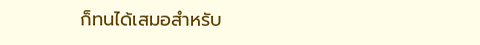ก็ทนได้เสมอสำหรับ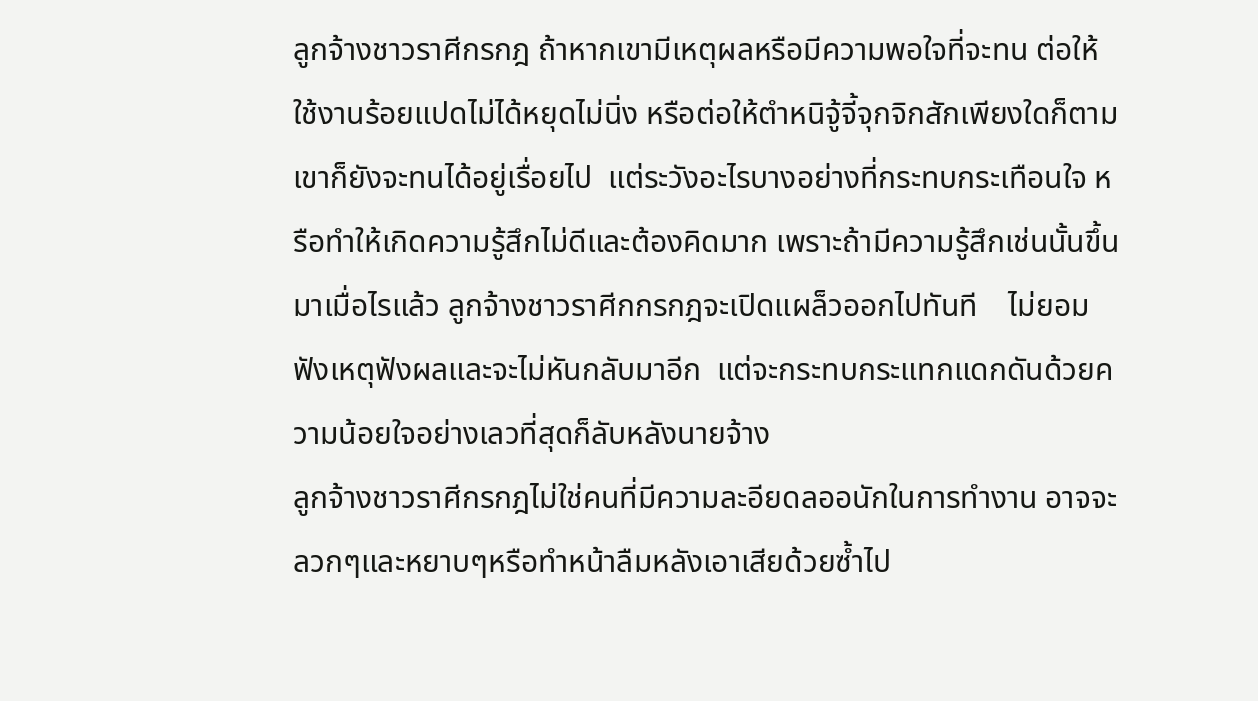ลูกจ้างชาวราศีกรกฎ ถ้าหากเขามีเหตุผลหรือมีความพอใจที่จะทน ต่อให้ใช้งานร้อยแปดไม่ได้หยุดไม่นิ่ง หรือต่อให้ตำหนิจู้จี้จุกจิกสักเพียงใดก็ตาม เขาก็ยังจะทนได้อยู่เรื่อยไป  แต่ระวังอะไรบางอย่างที่กระทบกระเทือนใจ หรือทำให้เกิดความรู้สึกไม่ดีและต้องคิดมาก เพราะถ้ามีความรู้สึกเช่นนั้นขึ้นมาเมื่อไรแล้ว ลูกจ้างชาวราศีกกรกฎจะเปิดแผล็วออกไปทันที    ไม่ยอมฟังเหตุฟังผลและจะไม่หันกลับมาอีก  แต่จะกระทบกระแทกแดกดันด้วยความน้อยใจอย่างเลวที่สุดก็ลับหลังนายจ้าง
ลูกจ้างชาวราศีกรกฎไม่ใช่คนที่มีความละอียดลออนักในการทำงาน อาจจะลวกๆและหยาบๆหรือทำหน้าลืมหลังเอาเสียด้วยซ้ำไป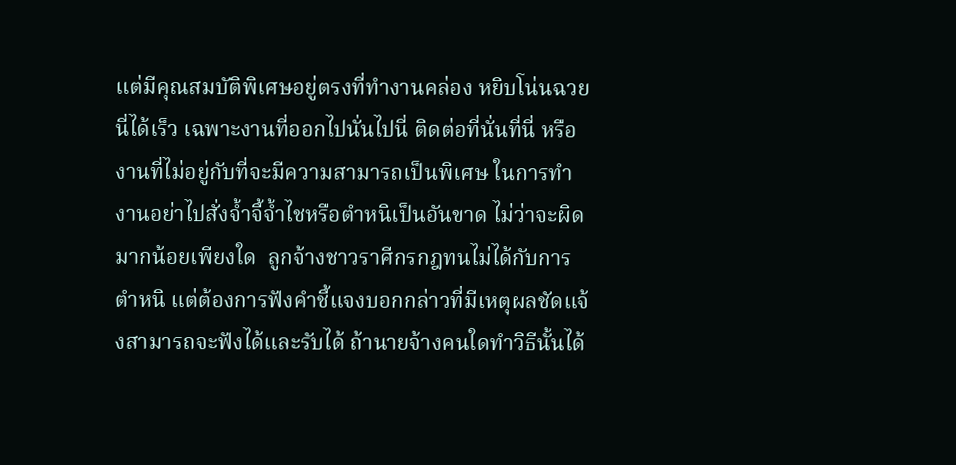แต่มีคุณสมบัติพิเศษอยู่ตรงที่ทำงานคล่อง หยิบโน่นฉวยนี่ได้เร็ว เฉพาะงานที่ออกไปนั่นไปนี่ ติดต่อที่นั่นที่นี่ หรืองานที่ไม่อยู่กับที่จะมีความสามารถเป็นพิเศษ ในการทำงานอย่าไปสั่งจ้ำจี้จ้ำไชหรือตำหนิเป็นอันขาด ไม่ว่าจะผิดมากน้อยเพียงใด  ลูกจ้างชาวราศีกรกฎทนไม่ได้กับการตำหนิ แต่ต้องการฟังคำชี้แจงบอกกล่าวที่มีเหตุผลชัดแจ้งสามารถจะฟังได้และรับได้ ถ้านายจ้างคนใดทำวิธีนั้นได้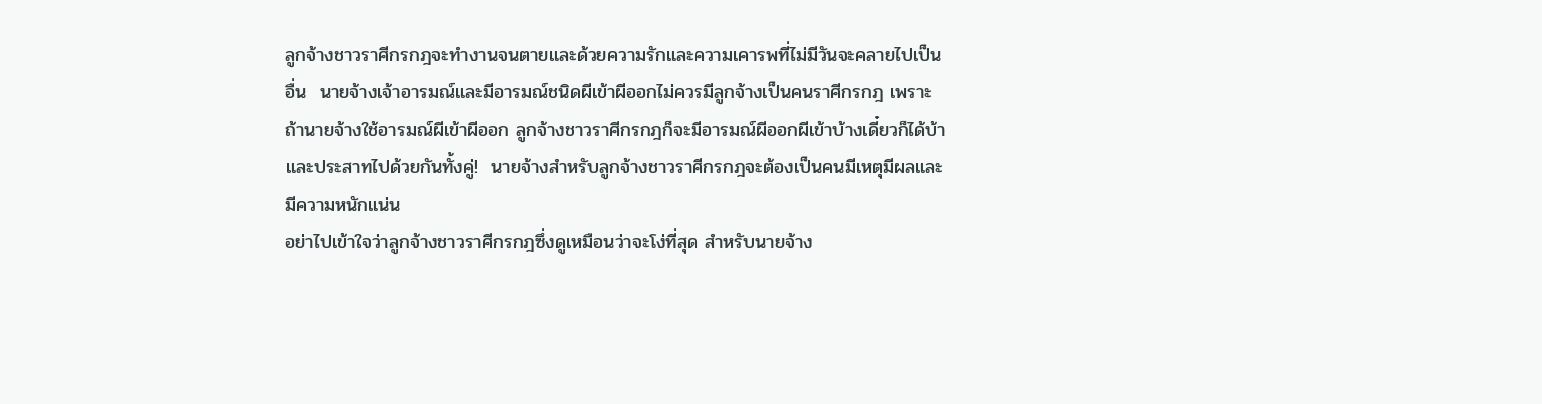ลูกจ้างชาวราศีกรกฎจะทำงานจนตายและด้วยความรักและความเคารพที่ไม่มีวันจะคลายไปเป็นอื่น  นายจ้างเจ้าอารมณ์และมีอารมณ์ชนิดผีเข้าผีออกไม่ควรมีลูกจ้างเป็นคนราศีกรกฎ เพราะถ้านายจ้างใช้อารมณ์ผีเข้าผีออก ลูกจ้างชาวราศีกรกฎก็จะมีอารมณ์ผีออกผีเข้าบ้างเดี๋ยวก็ได้บ้าและประสาทไปด้วยกันทั้งคู่!  นายจ้างสำหรับลูกจ้างชาวราศีกรกฎจะต้องเป็นคนมีเหตุมีผลและมีความหนักแน่น
อย่าไปเข้าใจว่าลูกจ้างชาวราศีกรกฎซึ่งดูเหมือนว่าจะโง่ที่สุด สำหรับนายจ้าง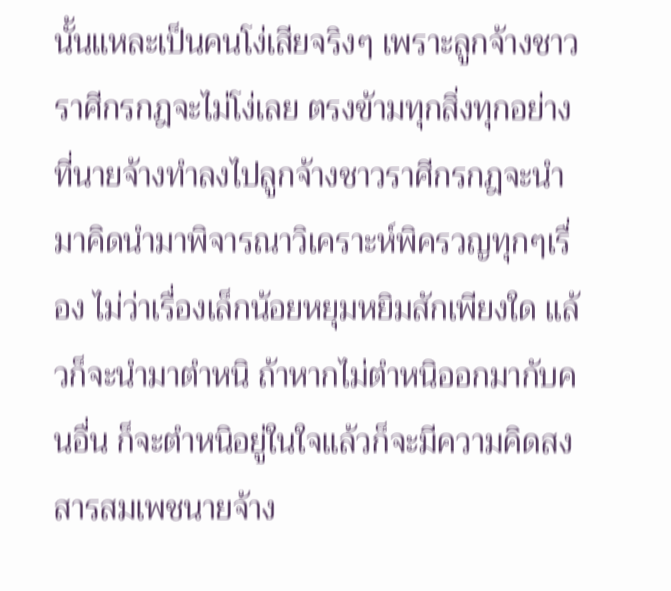นั้นแหละเป็นคนโง่เสียจริงๆ เพราะลูกจ้างชาวราศีกรกฎจะไม่โง่เลย ตรงข้ามทุกสิ่งทุกอย่างที่นายจ้างทำลงไปลูกจ้างชาวราศีกรกฎจะนำมาคิดนำมาพิจารณาวิเคราะห์พิครวญทุกๆเรื่อง ไม่ว่าเรื่องเล็กน้อยหยุมหยิมสักเพียงใด แล้วก็จะนำมาตำหนิ ถ้าหากไม่ตำหนิออกมากับคนอื่น ก็จะตำหนิอยู่ในใจแล้วก็จะมีความคิดสงสารสมเพชนายจ้าง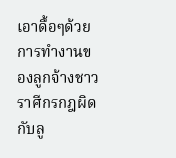เอาดื้อๆด้วย การทำงานของลูกจ้างชาวราศีกรกฎผิดกับลู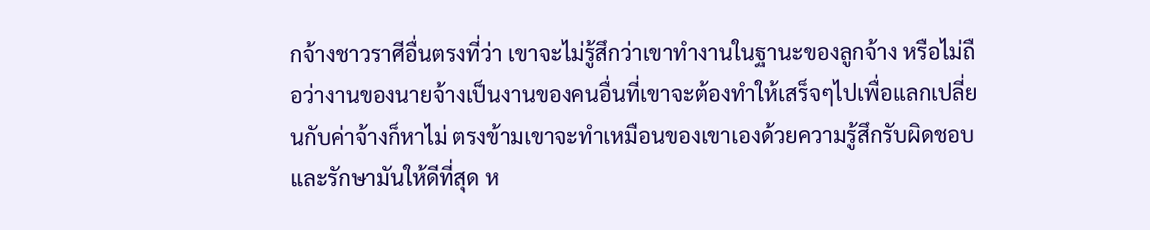กจ้างชาวราศีอื่นตรงที่ว่า เขาจะไม่รู้สึกว่าเขาทำงานในฐานะของลูกจ้าง หรือไม่ถือว่างานของนายจ้างเป็นงานของคนอื่นที่เขาจะต้องทำให้เสร็จๆไปเพื่อแลกเปลี่ยนกับค่าจ้างก็หาไม่ ตรงข้ามเขาจะทำเหมือนของเขาเองด้วยความรู้สึกรับผิดชอบและรักษามันให้ดีที่สุด ห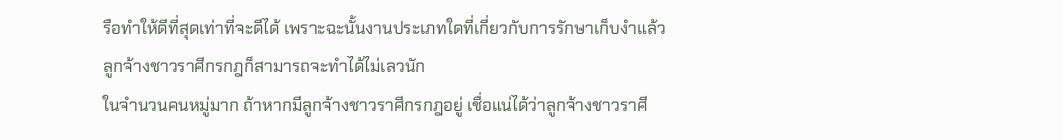รือทำให้ดีที่สุดเท่าที่จะดีได้ เพราะฉะนั้นงานประเภทใดที่เกี่ยวกับการรักษาเก็บงำแล้วลูกจ้างชาวราศีกรกฎก็สามารถจะทำได้ไม่เลวนัก
ในจำนวนคนหมู่มาก ถ้าหากมีลูกจ้างชาวราศีกรกฎอยู่ เชื่อแน่ได้ว่าลูกจ้างชาวราศี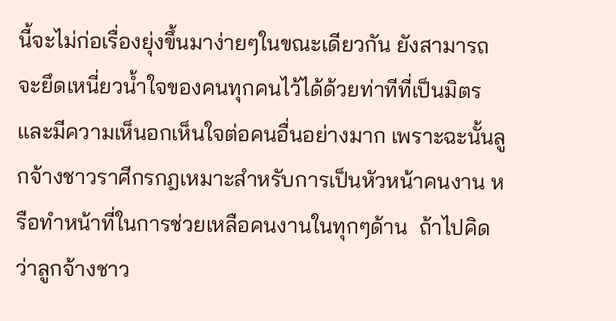นี้จะไม่ก่อเรื่องยุ่งขึ้นมาง่ายๆในขณะเดียวกัน ยังสามารถจะยึดเหนี่ยวน้ำใจของคนทุกคนไว้ได้ด้วยท่าทีที่เป็นมิตรและมีความเห็นอกเห็นใจต่อคนอื่นอย่างมาก เพราะฉะนั้นลูกจ้างชาวราศีกรกฎเหมาะสำหรับการเป็นหัวหน้าคนงาน หรือทำหน้าที่ในการช่วยเหลือคนงานในทุกๆด้าน  ถ้าไปคิดว่าลูกจ้างชาว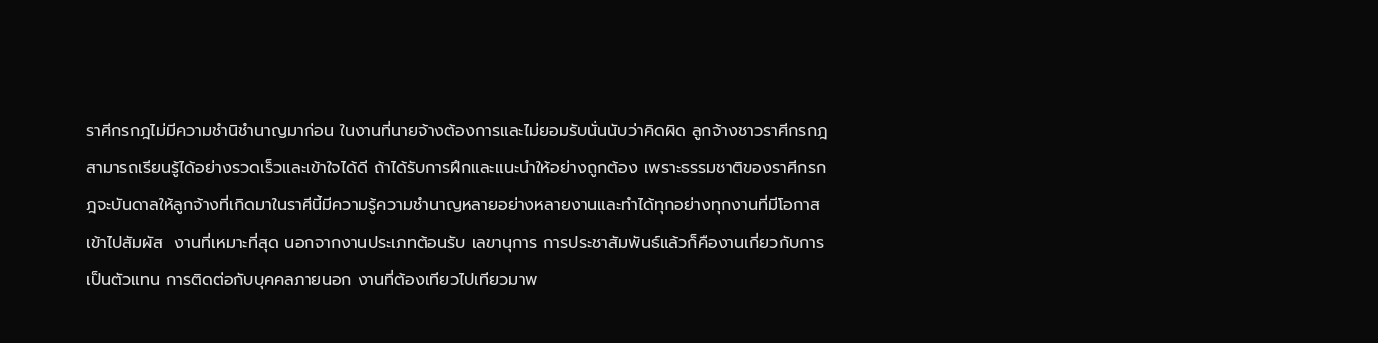ราศีกรกฎไม่มีความชำนิชำนาญมาก่อน ในงานที่นายจ้างต้องการและไม่ยอมรับนั่นนับว่าคิดผิด ลูกจ้างชาวราศีกรกฎสามารถเรียนรู้ได้อย่างรวดเร็วและเข้าใจได้ดี ถ้าได้รับการฝึกและแนะนำให้อย่างถูกต้อง เพราะธรรมชาติของราศีกรกฎจะบันดาลให้ลูกจ้างที่เกิดมาในราศีนี้มีความรู้ความชำนาญหลายอย่างหลายงานและทำได้ทุกอย่างทุกงานที่มีโอกาสเข้าไปสัมผัส  งานที่เหมาะที่สุด นอกจากงานประเภทต้อนรับ เลขานุการ การประชาสัมพันธ์แล้วก็คืองานเกี่ยวกับการเป็นตัวแทน การติดต่อกับบุคคลภายนอก งานที่ต้องเทียวไปเทียวมาพ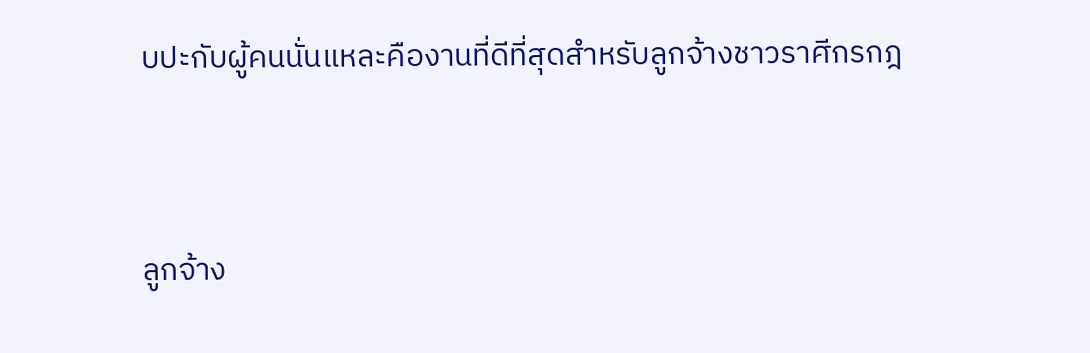บปะกับผู้คนนั่นแหละคืองานที่ดีที่สุดสำหรับลูกจ้างชาวราศีกรกฎ


ลูกจ้าง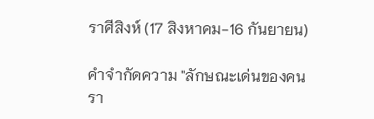ราศีสิงห์ (17 สิงหาคม-16 กันยายน)

คำจำกัดความ "ลักษณะเด่นของคนรา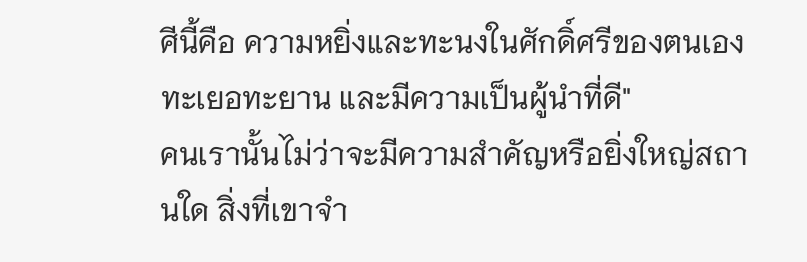ศีนี้คือ ความหยิ่งและทะนงในศักดิ์ศรีของตนเอง ทะเยอทะยาน และมีความเป็นผู้นำที่ดี"
คนเรานั้นไม่ว่าจะมีความสำคัญหรือยิ่งใหญ่สถานใด สิ่งที่เขาจำ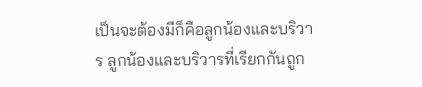เป็นจะต้องมีก็คือลูกน้องและบริวาร ลูกน้องและบริวารที่เรียกกันถูก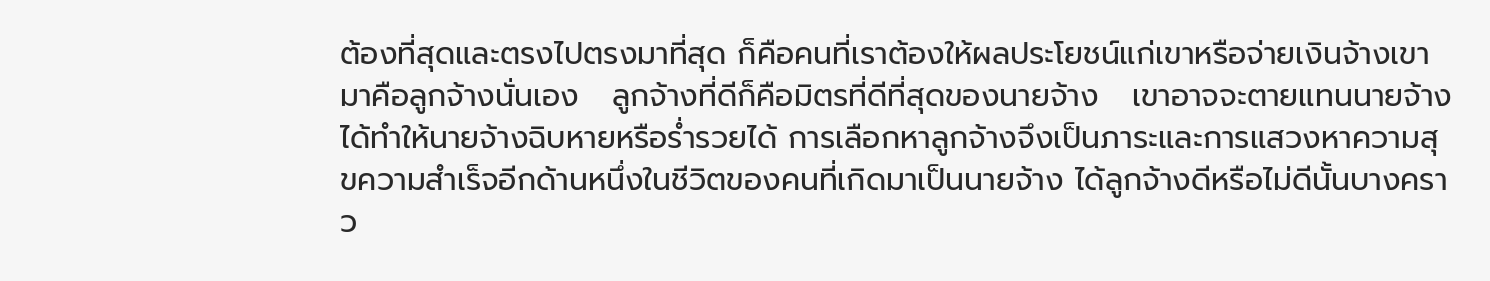ต้องที่สุดและตรงไปตรงมาที่สุด ก็คือคนที่เราต้องให้ผลประโยชน์แก่เขาหรือจ่ายเงินจ้างเขามาคือลูกจ้างนั่นเอง   ลูกจ้างที่ดีก็คือมิตรที่ดีที่สุดของนายจ้าง   เขาอาจจะตายแทนนายจ้างได้ทำให้นายจ้างฉิบหายหรือร่ำรวยได้ การเลือกหาลูกจ้างจึงเป็นภาระและการแสวงหาความสุขความสำเร็จอีกด้านหนึ่งในชีวิตของคนที่เกิดมาเป็นนายจ้าง ได้ลูกจ้างดีหรือไม่ดีนั้นบางคราว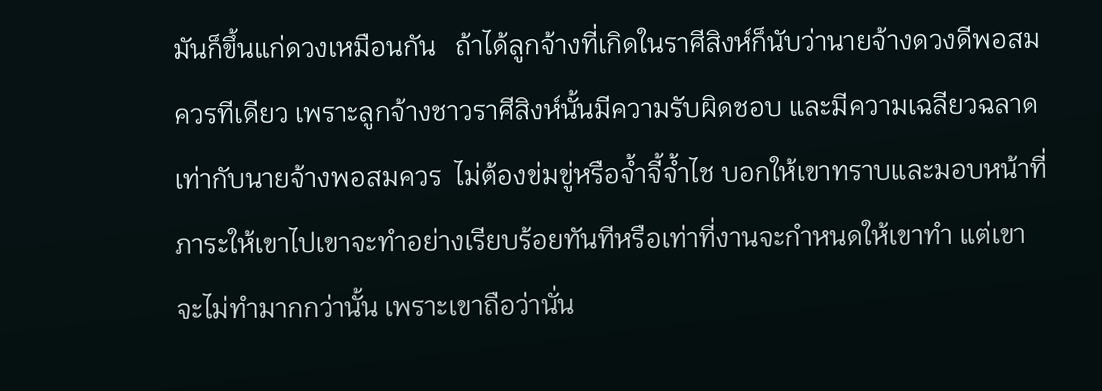มันก็ขึ้นแก่ดวงเหมือนกัน   ถ้าได้ลูกจ้างที่เกิดในราศีสิงห์ก็นับว่านายจ้างดวงดีพอสมควรทีเดียว เพราะลูกจ้างชาวราศีสิงห์นั้นมีความรับผิดชอบ และมีความเฉลียวฉลาดเท่ากับนายจ้างพอสมควร  ไม่ต้องข่มขู่หรือจ้ำจี้จ้ำไช บอกให้เขาทราบและมอบหน้าที่ภาระให้เขาไปเขาจะทำอย่างเรียบร้อยทันทีหรือเท่าที่งานจะกำหนดให้เขาทำ แต่เขาจะไม่ทำมากกว่านั้น เพราะเขาถือว่านั่น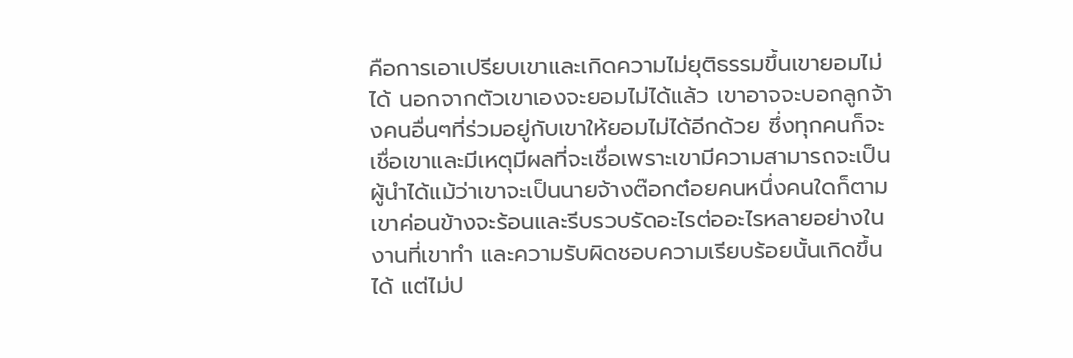คือการเอาเปรียบเขาและเกิดความไม่ยุติธรรมขึ้นเขายอมไม่ได้ นอกจากตัวเขาเองจะยอมไม่ได้แล้ว เขาอาจจะบอกลูกจ้างคนอื่นๆที่ร่วมอยู่กับเขาให้ยอมไม่ได้อีกด้วย ซึ่งทุกคนก็จะเชื่อเขาและมีเหตุมีผลที่จะเชื่อเพราะเขามีความสามารถจะเป็นผู้นำได้แม้ว่าเขาจะเป็นนายจ้างต๊อกต๋อยคนหนึ่งคนใดก็ตาม
เขาค่อนข้างจะร้อนและรีบรวบรัดอะไรต่ออะไรหลายอย่างในงานที่เขาทำ และความรับผิดชอบความเรียบร้อยนั้นเกิดขึ้นได้ แต่ไม่ป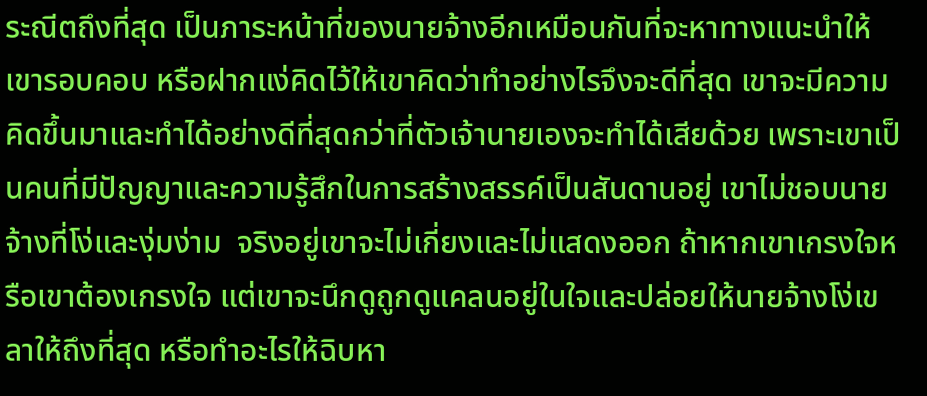ระณีตถึงที่สุด เป็นภาระหน้าที่ของนายจ้างอีกเหมือนกันที่จะหาทางแนะนำให้เขารอบคอบ หรือฝากแง่คิดไว้ให้เขาคิดว่าทำอย่างไรจึงจะดีที่สุด เขาจะมีความคิดขึ้นมาและทำได้อย่างดีที่สุดกว่าที่ตัวเจ้านายเองจะทำได้เสียด้วย เพราะเขาเป็นคนที่มีปัญญาและความรู้สึกในการสร้างสรรค์เป็นสันดานอยู่ เขาไม่ชอบนายจ้างที่โง่และงุ่มง่าม  จริงอยู่เขาจะไม่เกี่ยงและไม่แสดงออก ถ้าหากเขาเกรงใจหรือเขาต้องเกรงใจ แต่เขาจะนึกดูถูกดูแคลนอยู่ในใจและปล่อยให้นายจ้างโง่เขลาให้ถึงที่สุด หรือทำอะไรให้ฉิบหา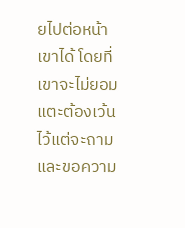ยไปต่อหน้าเขาได้ โดยที่เขาจะไม่ยอมแตะต้องเว้นไว้แต่จะถามและขอความ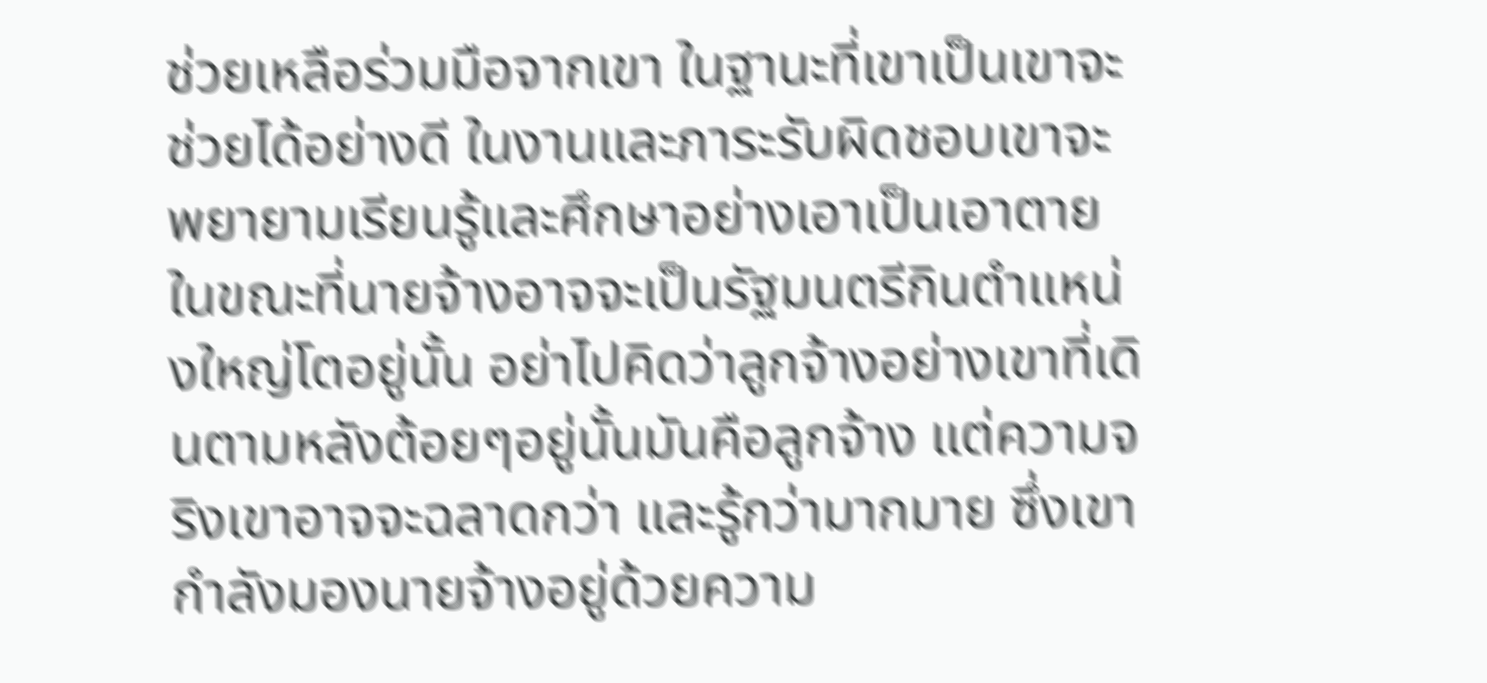ช่วยเหลือร่วมมือจากเขา ในฐานะที่เขาเป็นเขาจะช่วยได้อย่างดี ในงานและภาระรับผิดชอบเขาจะพยายามเรียนรู้และศึกษาอย่างเอาเป็นเอาตาย
ในขณะที่นายจ้างอาจจะเป็นรัฐมนตรีกินตำแหน่งใหญ่โตอยู่นั้น อย่าไปคิดว่าลูกจ้างอย่างเขาที่เดินตามหลังต้อยๆอยู่นั้นมันคือลูกจ้าง แต่ความจริงเขาอาจจะฉลาดกว่า และรู้กว่ามากมาย ซึ่งเขากำลังมองนายจ้างอยู่ด้วยความ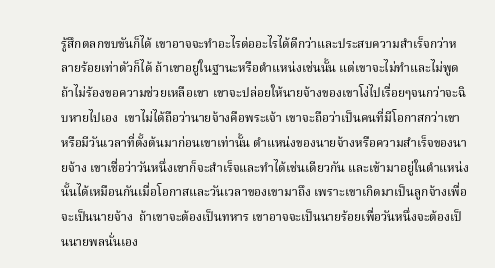รู้สึกตลกขบขันก็ได้ เขาอาจจะทำอะไรต่ออะไรได้ดีกว่าและประสบความสำเร็จกว่าหลายร้อยเท่าตัวก็ได้ ถ้าเขาอยู่ในฐานะหรือตำแหน่งเช่นนั้น แต่เขาจะไม่ทำและไม่พูด ถ้าไม่ร้องขอความช่วยเหลือเขา เขาจะปล่อยให้นายจ้างของเขาโง่ไปเรื่อยๆจนกว่าจะฉิบหายไปเอง  เขาไม่ได้ถือว่านายจ้างคือพระเจ้า เขาจะถือว่าเป็นคนที่มีโอกาสกว่าเขา หรือมีวันเวลาที่ตั้งต้นมาก่อนเขาเท่านั้น ตำแหน่งของนายจ้างหรือความสำเร็จของนายจ้าง เขาเชื่อว่าวันหนึ่งเขาก็จะสำเร็จและทำได้เช่นเดียวกัน และเข้ามาอยู่ในตำแหน่งนั้นได้เหมือนกันเมื่อโอกาสและวันเวลาของเขามาถึง เพราะเขาเกิดมาเป็นลูกจ้างเพื่อจะเป็นนายจ้าง  ถ้าเขาจะต้องเป็นทหาร เขาอาจจะเป็นนายร้อยเพื่อวันหนึ่งจะต้องเป็นนายพลนั่นเอง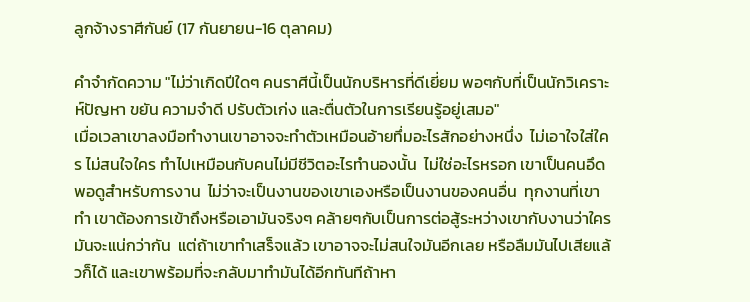ลูกจ้างราศีกันย์ (17 กันยายน-16 ตุลาคม)

คำจำกัดความ "ไม่ว่าเกิดปีใดๆ คนราศีนี้เป็นนักบริหารที่ดีเยี่ยม พอๆกับที่เป็นนักวิเคราะห์ปัญหา ขยัน ความจำดี ปรับตัวเก่ง และตื่นตัวในการเรียนรู้อยู่เสมอ"
เมื่อเวลาเขาลงมือทำงานเขาอาจจะทำตัวเหมือนอ้ายทึ่มอะไรสักอย่างหนึ่ง  ไม่เอาใจใส่ใคร ไม่สนใจใคร ทำไปเหมือนกับคนไม่มีชีวิตอะไรทำนองนั้น  ไม่ใช่อะไรหรอก เขาเป็นคนอึดพอดูสำหรับการงาน  ไม่ว่าจะเป็นงานของเขาเองหรือเป็นงานของคนอื่น  ทุกงานที่เขาทำ เขาต้องการเข้าถึงหรือเอามันจริงๆ คล้ายๆกับเป็นการต่อสู้ระหว่างเขากับงานว่าใครมันจะแน่กว่ากัน  แต่ถ้าเขาทำเสร็จแล้ว เขาอาจจะไม่สนใจมันอีกเลย หรือลืมมันไปเสียแล้วก็ได้ และเขาพร้อมที่จะกลับมาทำมันได้อีกทันทีถ้าหา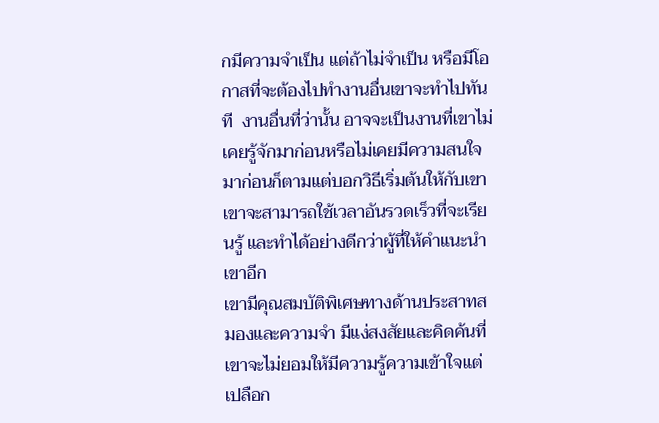กมีความจำเป็น แต่ถ้าไม่จำเป็น หรือมีโอกาสที่จะต้องไปทำงานอื่นเขาจะทำไปทันที  งานอื่นที่ว่านั้น อาจจะเป็นงานที่เขาไม่เคยรู้จักมาก่อนหรือไม่เคยมีความสนใจมาก่อนก็ตามแต่บอกวิธีเริ่มต้นให้กับเขา เขาจะสามารถใช้เวลาอันรวดเร็วที่จะเรียนรู้ และทำได้อย่างดีกว่าผู้ที่ให้คำแนะนำเขาอีก
เขามีคุณสมบัติพิเศษทางด้านประสาทสมองและความจำ มีแง่สงสัยและคิดค้นที่เขาจะไม่ยอมให้มีความรู้ความเข้าใจแต่เปลือก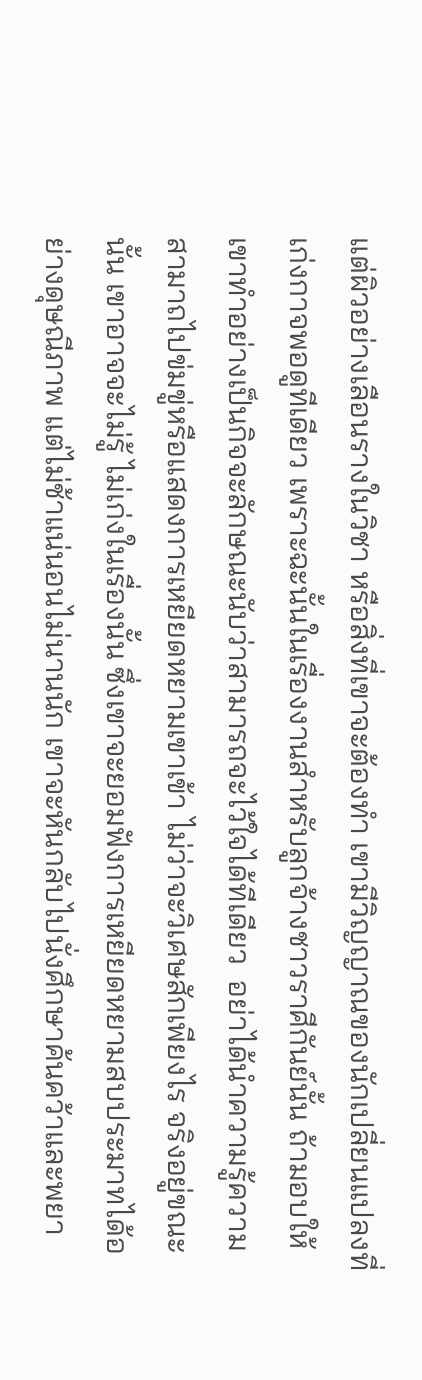แต่ผิวอย่างเลือนรางในวิชา หรือสิ่งที่เขาจะต้องทำ เขามีวิญญาณของนักเปลี่ยนแปลงที่เก่งกาจพอดูทีเดียว เพราะฉะนั้นในเรื่องงานสำหรับลูกจ้างชาวราศีกันย์นั้น ถ้ามอบให้เขาทำอย่างเป็นกิจจะลักษณะนับว่าสามารถจะไว้ใจได้ทีเดียว  อย่าได้นำความรู้ความสามาถไปข่มขู่หรือแสดงการเหยียดหยามเขาเข้า ไม่ว่าจะวิเศษสักเพียงไร จริงอยู่ขณะนั้น เขาอาจจะไม่รู้ ไม่เก่งในเรื่องนั้น ซึ่งเขาจะยอมฟังการเหยียดหยามสบประมาทได้อย่างดุษณีภาพ แต่ไม่ช้าแน่นอนไม่นานนัก เขาจะหันกลับไปนั่งศึกษาค้นคว้าและพยา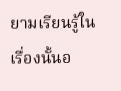ยามเรียนรู้ในเรื่องนั้นอ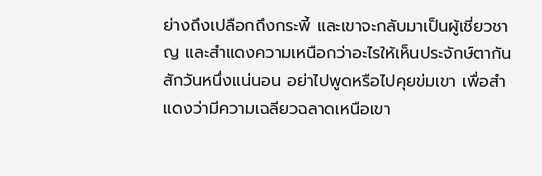ย่างถึงเปลือกถึงกระพี้ และเขาจะกลับมาเป็นผู้เชี่ยวชาญ และสำแดงความเหนือกว่าอะไรให้เห็นประจักษ์ตากันสักวันหนึ่งแน่นอน อย่าไปพูดหรือไปคุยข่มเขา เพื่อสำแดงว่ามีความเฉลียวฉลาดเหนือเขา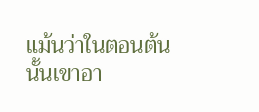แม้นว่าในตอนต้นนั้นเขาอา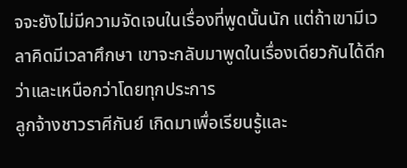จจะยังไม่มีความจัดเจนในเรื่องที่พูดนั้นนัก แต่ถ้าเขามีเวลาคิดมีเวลาศึกษา เขาจะกลับมาพูดในเรื่องเดียวกันได้ดีกว่าและเหนือกว่าโดยทุกประการ
ลูกจ้างชาวราศีกันย์ เกิดมาเพื่อเรียนรู้และ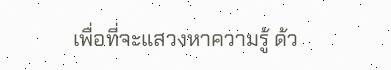เพื่อที่จะแสวงหาความรู้ ด้ว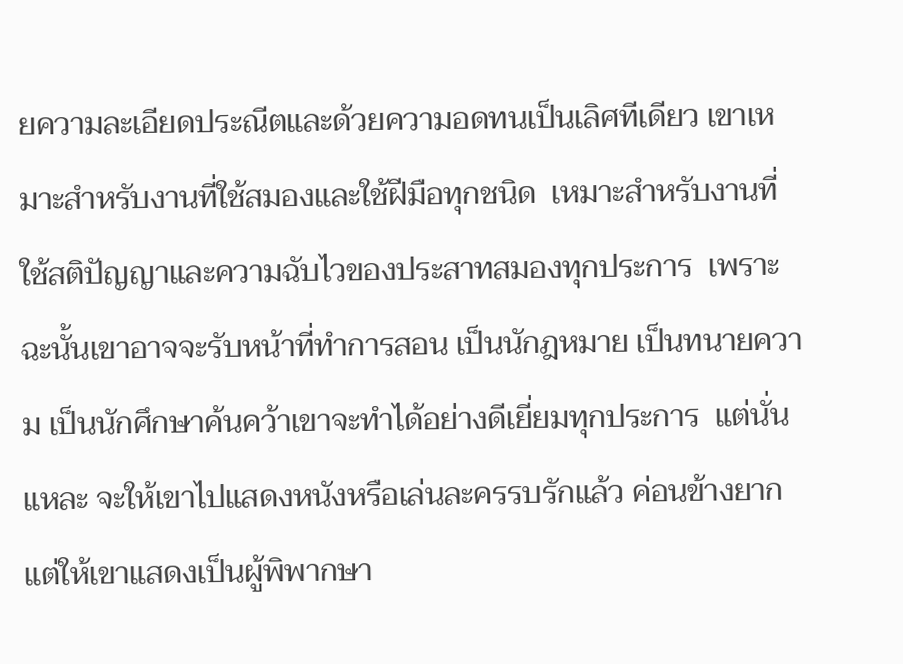ยความละเอียดประณีตและด้วยความอดทนเป็นเลิศทีเดียว เขาเหมาะสำหรับงานที่ใช้สมองและใช้ฝีมือทุกชนิด  เหมาะสำหรับงานที่ใช้สติปัญญาและความฉับไวของประสาทสมองทุกประการ  เพราะฉะนั้นเขาอาจจะรับหน้าที่ทำการสอน เป็นนักฎหมาย เป็นทนายความ เป็นนักศึกษาค้นคว้าเขาจะทำได้อย่างดีเยี่ยมทุกประการ  แต่นั่นแหละ จะให้เขาไปแสดงหนังหรือเล่นละครรบรักแล้ว ค่อนข้างยาก แต่ให้เขาแสดงเป็นผู้พิพากษา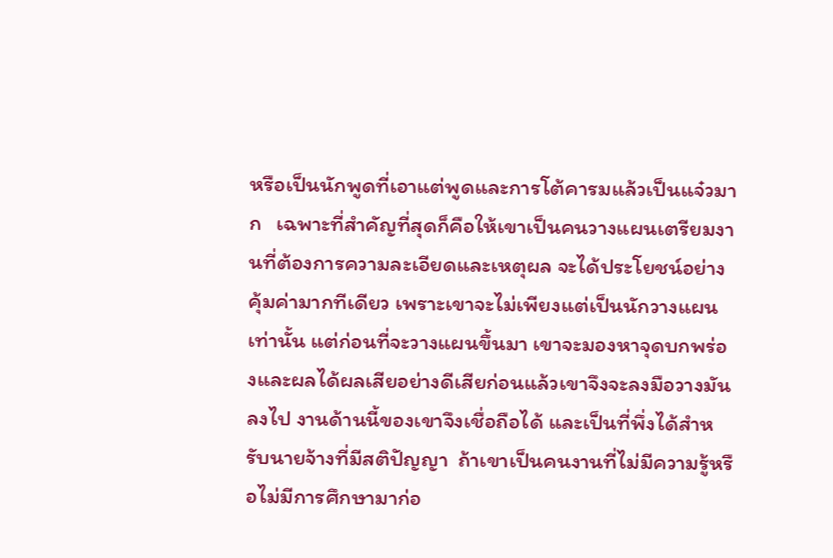หรือเป็นนักพูดที่เอาแต่พูดและการโต้คารมแล้วเป็นแจ๋วมาก   เฉพาะที่สำคัญที่สุดก็คือให้เขาเป็นคนวางแผนเตรียมงานที่ต้องการความละเอียดและเหตุผล จะได้ประโยชน์อย่างคุ้มค่ามากทีเดียว เพราะเขาจะไม่เพียงแต่เป็นนักวางแผนเท่านั้น แต่ก่อนที่จะวางแผนขึ้นมา เขาจะมองหาจุดบกพร่องและผลได้ผลเสียอย่างดีเสียก่อนแล้วเขาจึงจะลงมือวางมันลงไป งานด้านนี้ของเขาจึงเชื่อถือได้ และเป็นที่พึ่งได้สำหรับนายจ้างที่มีสติปัญญา  ถ้าเขาเป็นคนงานที่ไม่มีความรู้หรือไม่มีการศึกษามาก่อ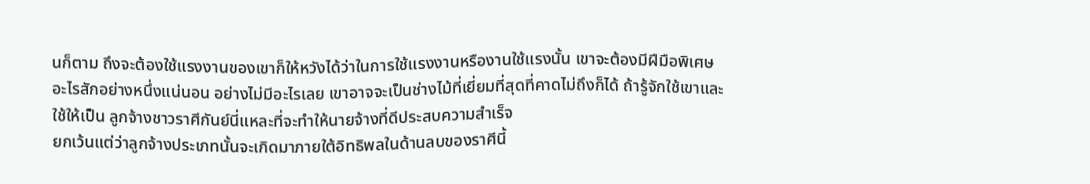นก็ตาม ถึงจะต้องใช้แรงงานของเขาก็ให้หวังได้ว่าในการใช้แรงงานหรืองานใช้แรงนั้น เขาจะต้องมีฝีมือพิเศษอะไรสักอย่างหนึ่งแน่นอน อย่างไม่มีอะไรเลย เขาอาจจะเป็นช่างไม้ที่เยี่ยมที่สุดที่คาดไม่ถึงก็ได้ ถ้ารู้จักใช้เขาและใช้ให้เป็น ลูกจ้างชาวราศีกันย์นี่แหละที่จะทำให้นายจ้างที่ดีประสบความสำเร็จ
ยกเว้นแต่ว่าลูกจ้างประเภทนั้นจะเกิดมาภายใต้อิทธิพลในด้านลบของราศีนี้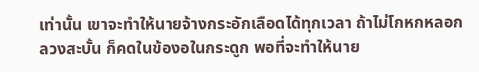เท่านั้น เขาจะทำให้นายจ้างกระอักเลือดได้ทุกเวลา ถ้าไม่โกหกหลอกลวงสะบั้น ก็คดในข้องอในกระดูก พอที่จะทำให้นาย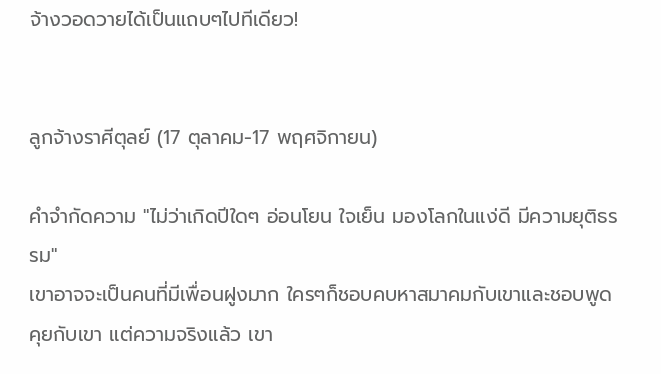จ้างวอดวายได้เป็นแถบๆไปทีเดียว!


ลูกจ้างราศีตุลย์ (17 ตุลาคม-17 พฤศจิกายน)

คำจำกัดความ "ไม่ว่าเกิดปีใดๆ อ่อนโยน ใจเย็น มองโลกในแง่ดี มีความยุติธรรม"
เขาอาจจะเป็นคนที่มีเพื่อนฝูงมาก ใครๆก็ชอบคบหาสมาคมกับเขาและชอบพูดคุยกับเขา แต่ความจริงแล้ว เขา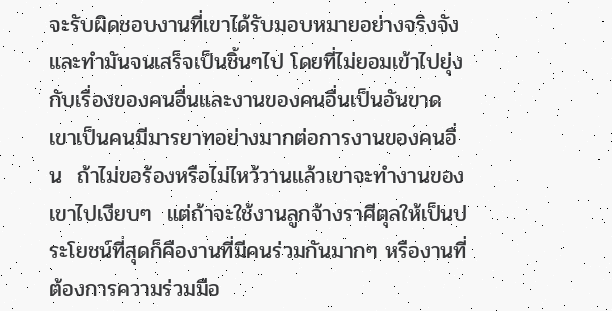จะรับผิดชอบงานที่เขาได้รับมอบหมายอย่างจริงจัง และทำมันจนเสร็จเป็นชิ้นๆไป โดยที่ไม่ยอมเข้าไปยุ่งกับเรื่องของคนอื่นและงานของคนอื่นเป็นอันขาด  เขาเป็นคนมีมารยาทอย่างมากต่อการงานของคนอื่น  ถ้าไม่ขอร้องหรือไม่ไหว้วานแล้วเขาจะทำงานของเขาไปเงียบๆ  แต่ถ้าจะใช้งานลูกจ้างราศีตุลให้เป็นประโยชน์ที่สุดก็คืองานที่มีคนร่วมกันมากๆ หรืองานที่ต้องการความร่วมมือ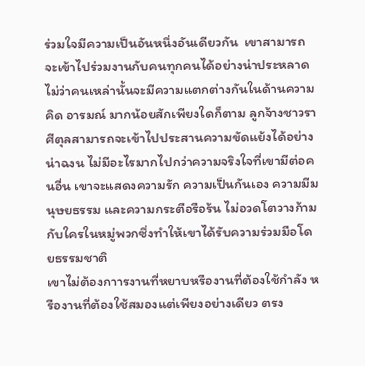ร่วมใจมีความเป็นอันหนึ่งอันเดียวกัน  เขาสามารถจะเข้าไปร่วมงานกับคนทุกคนได้อย่างน่าประหลาด ไม่ว่าคนเหล่านั้นจะมีความแตกต่างกันในด้านความคิด อารมณ์ มากน้อยสักเพียงใดก็ตาม ลูกจ้างชาวราศีตุลสามารถจะเข้าไปประสานความขัดแย้งได้อย่างน่าฉงน ไม่มีอะไรมากไปกว่าความจริงใจที่เขามีต่อคนอื่น เขาจะแสดงความรัก ความเป็นกันเอง ความมีมนุษยธรรม และความกระตือรือร้น ไม่อวดโตวางก้ามกับใครในหมู่พวกซึ่งทำให้เขาได้รับความร่วมมือโดยธรรมชาติ
เขาไม่ต้องกาารงานที่หยาบหรืองานที่ต้องใช้กำลัง หรืองานที่ต้องใช้สมองแต่เพียงอย่างเดียว ตรง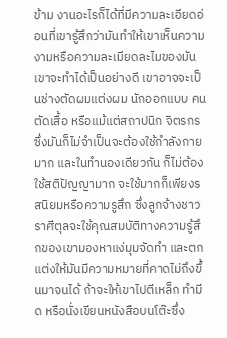ข้าม งานอะไรก็ได้ที่มีความละเอียดอ่อนที่เขารู้สึกว่ามันทำให้เขาเห็นความงามหรือความละเมียดละไมของมัน เขาจะทำได้เป็นอย่างดี เขาอาจจะเป็นช่างตัดผมแต่งผม นักออกแบบ คนตัดเสื้อ หรือแม้แต่สถาปนิก จิตรกร ซึ่งมันก็ไม่จำเป็นจะต้องใช้กำลังกายมาก และในทำนองเดียวกัน ก็ไม่ต้องใช้สติปัญญามาก จะใช้มากก็เพียงรสนิยมหรือความรูสึก ซึ่งลูกจ้างชาวราศีตุลจะใช้คุณสมบัติทางความรู้สึกของเขามองหาแง่มุมจัดทำ และตกแต่งให้มันมีความหมายที่คาดไม่ถึงขึ้นมาจนได้ ถ้าจะให้เขาไปตีเหล็ก ทำมีด หรือนั่งเขียนหนังสือบนโต๊ะซึ่ง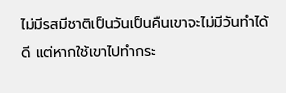ไม่มีรสมีชาติเป็นวันเป็นคืนเขาจะไม่มีวันทำได้ดี แต่หากใช้เขาไปทำกระ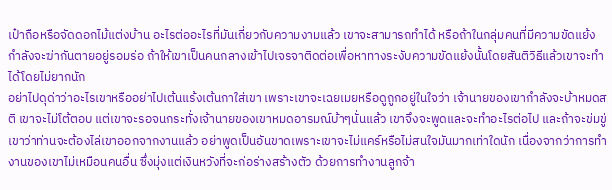เป๋าถือหรือจัดดอกไม้แต่งบ้าน อะไรต่ออะไรที่มันเกี่ยวกับความงามแล้ว เขาจะสามารถทำได้ หรือถ้าในกลุ่มคนที่มีความขัดแย้ง กำลังจะฆ่ากันตายอยู่รอมร่อ ถ้าให้เขาเป็นคนกลางเข้าไปเจรจาติดต่อเพื่อหาทางระงับความขัดแย้งนั้นโดยสันติวิธีแล้วเขาจะทำได้โดยไม่ยากนัก
อย่าไปดุด่าว่าอะไรเขาหรืออย่าไปเต้นแร้งเต้นกาใส่เขา เพราะเขาจะเฉยเมยหรือดูถูกอยู่ในใจว่า เจ้านายของเขากำลังจะบ้าหมดสติ เขาจะไม่โต้ตอบ แต่เขาจะรอจนกระทั่งเจ้านายของเขาหมดอารมณ์บ้าๆนั่นแล้ว เขาจึงจะพูดและจะทำอะไรต่อไป และถ้าจะข่มขู่เขาว่าท่านจะต้องไล่เขาออกจากงานแล้ว อย่าพูดเป็นอันขาดเพราะเขาจะไม่แคร์หรือไม่สนใจมันมากเท่าใดนัก เนื่องจากว่าการทำงานของเขาไม่เหมือนคนอื่น ซึ่งมุ่งแต่เงินหวังที่จะก่อร่างสร้างตัว ด้วยการทำงานลูกจ้า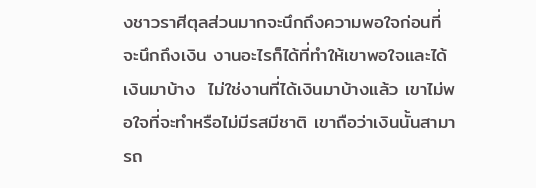งชาวราศีตุลส่วนมากจะนึกถึงความพอใจก่อนที่จะนึกถึงเงิน งานอะไรก็ได้ที่ทำให้เขาพอใจและได้เงินมาบ้าง  ไม่ใช่งานที่ได้เงินมาบ้างแล้ว เขาไม่พอใจที่จะทำหรือไม่มีรสมีชาติ เขาถือว่าเงินนั้นสามารถ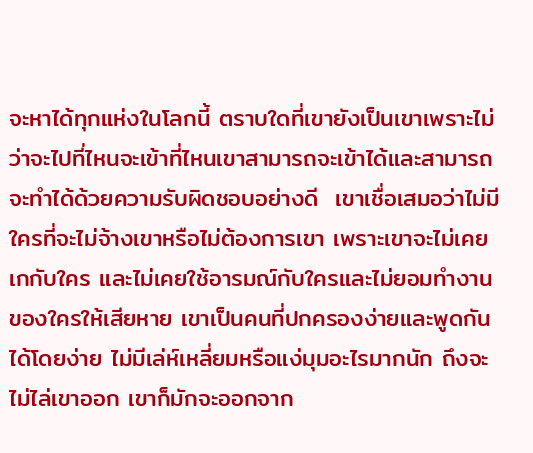จะหาได้ทุกแห่งในโลกนี้ ตราบใดที่เขายังเป็นเขาเพราะไม่ว่าจะไปที่ไหนจะเข้าที่ไหนเขาสามารถจะเข้าได้และสามารถจะทำได้ด้วยความรับผิดชอบอย่างดี  เขาเชื่อเสมอว่าไม่มีใครที่จะไม่จ้างเขาหรือไม่ต้องการเขา เพราะเขาจะไม่เคยเกกับใคร และไม่เคยใช้อารมณ์กับใครและไม่ยอมทำงานของใครให้เสียหาย เขาเป็นคนที่ปกครองง่ายและพูดกันได้โดยง่าย ไม่มีเล่ห์เหลี่ยมหรือแง่มุมอะไรมากนัก ถึงจะไม่ไล่เขาออก เขาก็มักจะออกจาก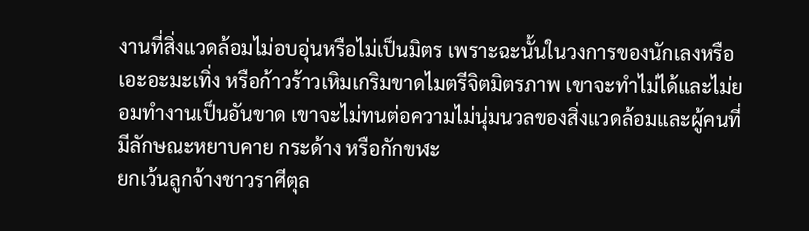งานที่สิ่งแวดล้อมไม่อบอุ่นหรือไม่เป็นมิตร เพราะฉะนั้นในวงการของนักเลงหรือเอะอะมะเทิ่ง หรือก้าวร้าวเหิมเกริมขาดไมตรีจิตมิตรภาพ เขาจะทำไม่ได้และไม่ยอมทำงานเป็นอันขาด เขาจะไม่ทนต่อความไม่นุ่มนวลของสิ่งแวดล้อมและผู้คนที่มีลักษณะหยาบคาย กระด้าง หรือกักขฬะ
ยกเว้นลูกจ้างชาวราศีตุล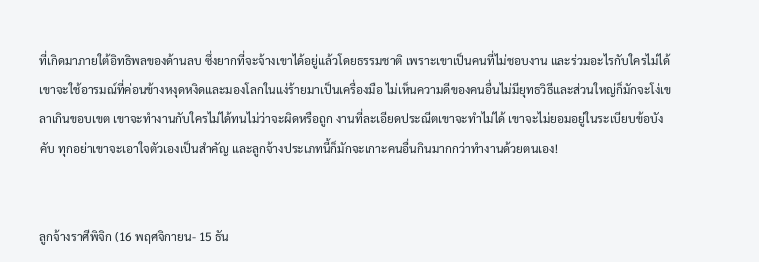ที่เกิดมาภายใต้อิทธิพลของด้านลบ ซึ่งยากที่จะจ้างเขาได้อยู่แล้วโดยธรรมชาติ เพราะเขาเป็นคนที่ไม่ชอบงาน และร่วมอะไรกับใครไม่ได้ เขาจะใช้อารมณ์ที่ค่อนข้างหงุดหงิดและมองโลกในแง่ร้ายมาเป็นเครื่องมือ ไม่เห็นความดีของคนอื่นไม่มียุทธวิธีและส่วนใหญ่ก็มักจะโง่เขลาเกินขอบเขต เขาจะทำงานกับใครไม่ได้ทนไม่ว่าจะผิดหรือถูก งานที่ละเอียดประณีตเขาจะทำไม่ได้ เขาจะไม่ยอมอยู่ในระเบียบข้อบังคับ ทุกอย่าเขาจะเอาใจตัวเองเป็นสำคัญ และลูกจ้างประเภทนี้ก็มักจะเกาะคนอื่นกินมากกว่าทำงานด้วยตนเอง!


ลูกจ้างราศีพิจิก (16 พฤศจิกายน- 15 ธัน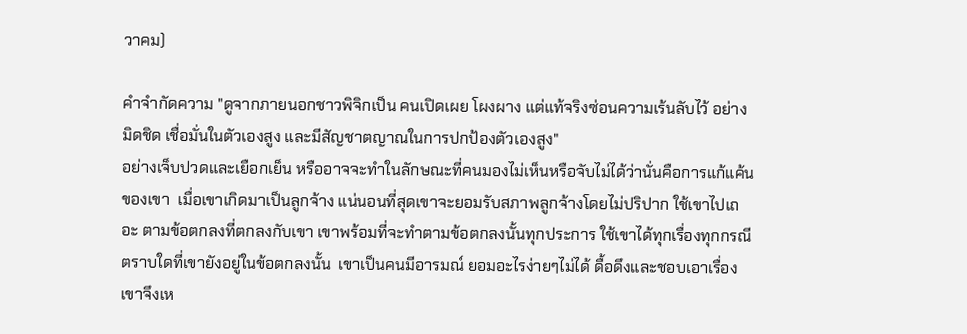วาคม)

คำจำกัดความ "ดูจากภายนอกชาวพิจิกเป็น คนเปิดเผย โผงผาง แต่แท้จริงซ่อนความเร้นลับไว้ อย่างมิดชิด เชื่อมั่นในตัวเองสูง และมีสัญชาตญาณในการปกป้องตัวเองสูง"
อย่างเจ็บปวดและเยือกเย็น หรืออาจจะทำในลักษณะที่คนมองไม่เห็นหรือจับไม่ได้ว่านั่นคือการแก้แค้นของเขา  เมื่อเขาเกิดมาเป็นลูกจ้าง แน่นอนที่สุดเขาจะยอมรับสภาพลูกจ้างโดยไม่ปริปาก ใช้เขาไปเถอะ ตามข้อตกลงที่ตกลงกับเขา เขาพร้อมที่จะทำตามข้อตกลงนั้นทุกประการ ใช้เขาได้ทุกเรื่องทุกกรณี ตราบใดที่เขายังอยู่ในข้อตกลงนั้น  เขาเป็นคนมีอารมณ์ ยอมอะไรง่ายๆไม่ได้ ดื้อดึงและชอบเอาเรื่อง เขาจึงเห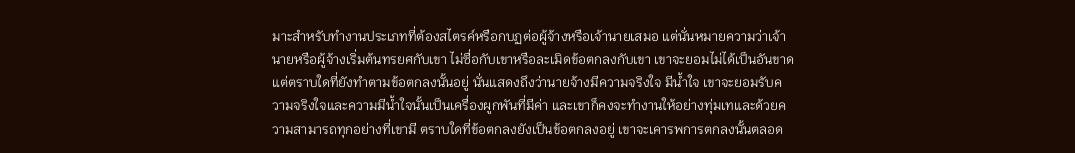มาะสำหรับทำงานประเภทที่ต้องสไตรค์หรือกบฏต่อผู้จ้างหรือเจ้านายเสมอ แต่นั่นหมายความว่าเจ้านายหรือผู้จ้างเริ่มต้นทรยศกับเขา ไม่ซื่อกับเขาหรือละเมิดข้อตกลงกับเขา เขาจะยอมไม่ได้เป็นอันขาด แต่ตราบใดที่ยังทำตามข้อตกลงนั้นอยู่ นั่นแสดงถึงว่านายจ้างมีความจริงใจ มีน้ำใจ เขาจะยอมรับความจริงใจและความมีน้ำใจนั้นเป็นเครื่องผูกพันที่มีค่า และเขาก็คงจะทำงานให้อย่างทุ่มเทและด้วยความสามารถทุกอย่างที่เขามี ตราบใดที่ข้อตกลงยังเป็นข้อตกลงอยู่ เขาจะเคารพการตกลงนั้นตลอด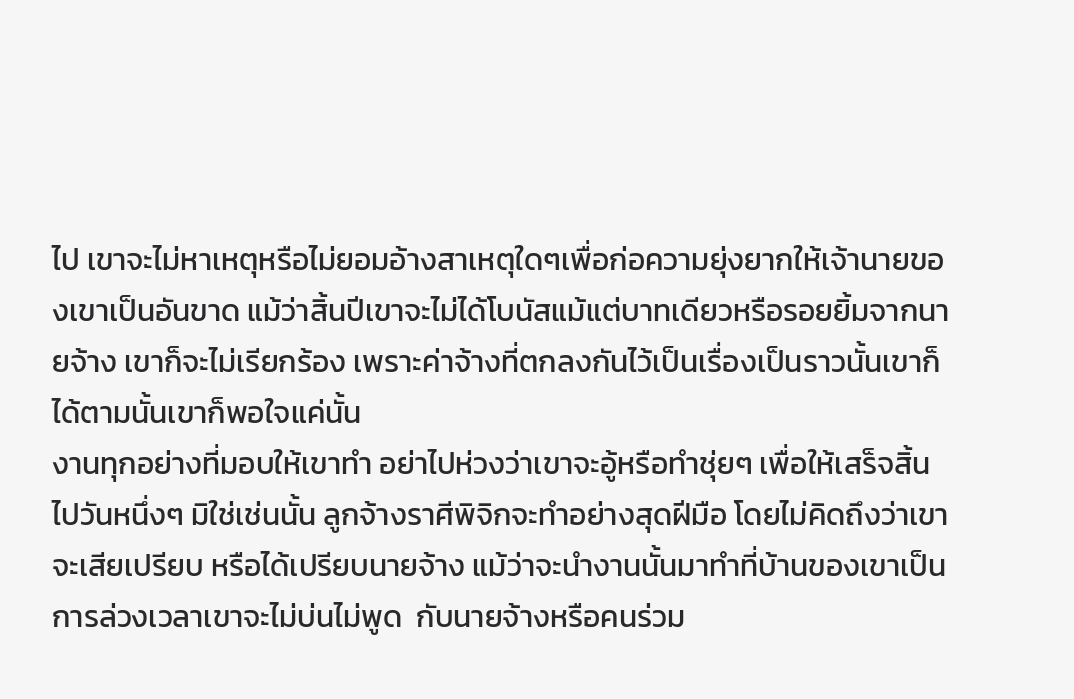ไป เขาจะไม่หาเหตุหรือไม่ยอมอ้างสาเหตุใดๆเพื่อก่อความยุ่งยากให้เจ้านายของเขาเป็นอันขาด แม้ว่าสิ้นปีเขาจะไม่ได้โบนัสแม้แต่บาทเดียวหรือรอยยิ้มจากนายจ้าง เขาก็จะไม่เรียกร้อง เพราะค่าจ้างที่ตกลงกันไว้เป็นเรื่องเป็นราวนั้นเขาก็ได้ตามนั้นเขาก็พอใจแค่นั้น
งานทุกอย่างที่มอบให้เขาทำ อย่าไปห่วงว่าเขาจะอู้หรือทำชุ่ยๆ เพื่อให้เสร็จสิ้นไปวันหนึ่งๆ มิใช่เช่นนั้น ลูกจ้างราศีพิจิกจะทำอย่างสุดฝีมือ โดยไม่คิดถึงว่าเขาจะเสียเปรียบ หรือได้เปรียบนายจ้าง แม้ว่าจะนำงานนั้นมาทำที่บ้านของเขาเป็นการล่วงเวลาเขาจะไม่บ่นไม่พูด  กับนายจ้างหรือคนร่วม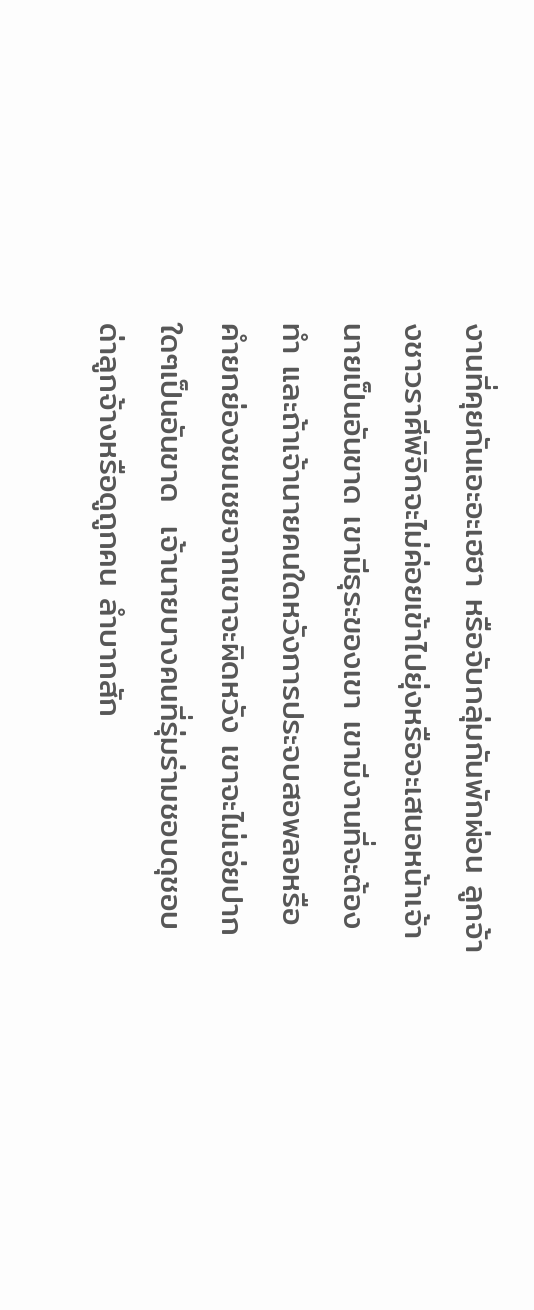งานที่คุยกันเอะอะเฮฮา หรือจับกลุ่มกันพักผ่อน ลูกจ้างชาวราศีพิจิกจะไม่ค่อยเข้าไปยุ่งหรือจะเสนอหน้าเจ้านายเป็นอันขาด เขามีธุระของเขา เขามีงานที่จะต้องทำ และถ้าเจ้านายคนใดหวังการประจบสอพลอหรือคำยกย่องชมเชยจากเขาจะผิดหวัง เขาจะไม่เอ่ยปากใดๆเป็นอันขาด  เจ้านายบางคนที่รุ่มร่ามชอบดุชอบด่าลูกจ้างหรือดูถูกคน ลำบากสัก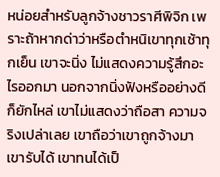หน่อยสำหรับลูกจ้างชาวราศีพิจิก เพราะถ้าหากด่าว่าหรือตำหนิเขาทุกเช้าทุกเย็น เขาจะนิ่ง ไม่แสดงความรู้สึกอะไรออกมา นอกจากนิ่งฟังหรืออย่างดีก็ยักไหล่ เขาไม่แสดงว่าถือสา ความจริงเปล่าเลย เขาถือว่าเขาถูกจ้างมา เขารับได้ เขาทนได้เป็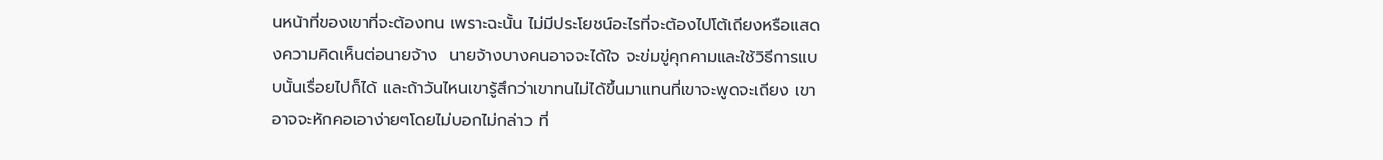นหน้าที่ของเขาที่จะต้องทน เพราะฉะนั้น ไม่มีประโยชน์อะไรที่จะต้องไปโต้เถียงหรือแสดงความคิดเห็นต่อนายจ้าง  นายจ้างบางคนอาจจะได้ใจ จะข่มขู่คุกคามและใช้วิธีการแบบนั้นเรื่อยไปก็ได้ และถ้าวันไหนเขารู้สึกว่าเขาทนไม่ได้ขึ้นมาแทนที่เขาจะพูดจะเถียง เขาอาจจะหักคอเอาง่ายๆโดยไม่บอกไม่กล่าว ที่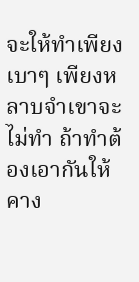จะให้ทำเพียงเบาๆ เพียงหลาบจำเขาจะไม่ทำ ถ้าทำต้องเอากันให้คาง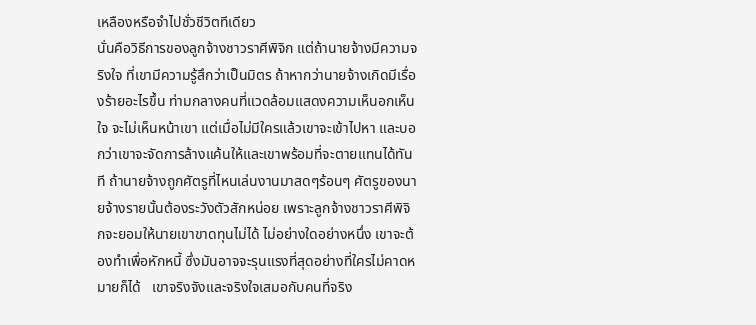เหลืองหรือจำไปชั่วชีวิตทีเดียว
นั่นคือวิธีการของลูกจ้างชาวราศีพิจิก แต่ถ้านายจ้างมีความจริงใจ ที่เขามีความรู้สึกว่าเป็นมิตร ถ้าหากว่านายจ้างเกิดมีเรื่องร้ายอะไรขึ้น ท่ามกลางคนที่แวดล้อมแสดงความเห็นอกเห็นใจ จะไม่เห็นหน้าเขา แต่เมื่อไม่มีใครแล้วเขาจะเข้าไปหา และบอกว่าเขาจะจัดการล้างแค้นให้และเขาพร้อมที่จะตายแทนได้ทันที ถ้านายจ้างถูกศัตรูที่ไหนเล่นงานมาสดๆร้อนๆ ศัตรูของนายจ้างรายนั้นต้องระวังตัวสักหน่อย เพราะลูกจ้างชาวราศีพิจิกจะยอมให้นายเขาขาดทุนไม่ได้ ไม่อย่างใดอย่างหนึ่ง เขาจะต้องทำเพื่อหักหนี้ ซึ่งมันอาจจะรุนแรงที่สุดอย่างที่ใครไม่คาดหมายก็ได้   เขาจริงจังและจริงใจเสมอกับคนที่จริง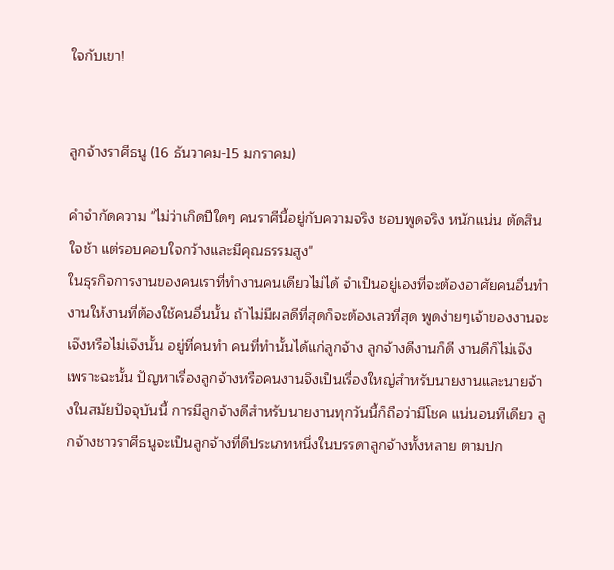ใจกับเขา!


ลูกจ้างราศีธนู (16 ธันวาคม-15 มกราคม)

คำจำกัดความ "ไม่ว่าเกิดปีใดๆ คนราศีนี้อยู่กับความจริง ชอบพูดจริง หนักแน่น ตัดสินใจช้า แต่รอบคอบใจกว้างและมีคุณธรรมสูง"
ในธุรกิจการงานของคนเราที่ทำงานคนเดียวไม่ได้ จำเป็นอยู่เองที่จะต้องอาศัยคนอื่นทำงานให้งานที่ต้องใช้คนอื่นนั้น ถ้าไม่มีผลดีที่สุดก็จะต้องเลวที่สุด พูดง่ายๆเจ้าของงานจะเจ๊งหรือไม่เจ๊งนั้น อยู่ที่คนทำ คนที่ทำนั้นได้แก่ลูกจ้าง ลูกจ้างดีงานก็ดี งานดีก็ไม่เจ๊ง เพราะฉะนั้น ปัญหาเรื่องลูกจ้างหรือคนงานจึงเป็นเรื่องใหญ่สำหรับนายงานและนายจ้างในสมัยปัจจุบันนี้ การมีลูกจ้างดีสำหรับนายงานทุกวันนี้ก็ถือว่ามีโชค แน่นอนทีเดียว ลูกจ้างชาวราศีธนูจะเป็นลูกจ้างที่ดีประเภทหนึ่งในบรรดาลูกจ้างทั้งหลาย ตามปก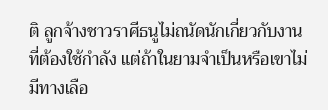ติ ลูกจ้างชาวราศีธนูไม่ถนัดนักเกี่ยวกับงานที่ต้องใช้กำลัง แต่ถ้าในยามจำเป็นหรือเขาไม่มีทางเลือ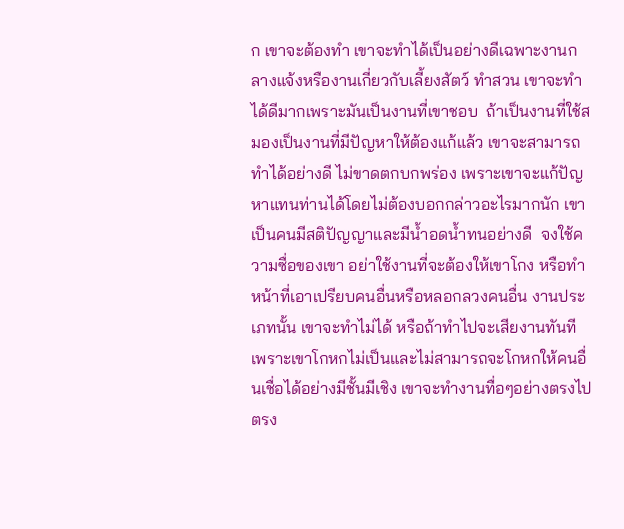ก เขาจะต้องทำ เขาจะทำได้เป็นอย่างดีเฉพาะงานกลางแจ้งหรืองานเกี่ยวกับเลี้ยงสัตว์ ทำสวน เขาจะทำได้ดีมากเพราะมันเป็นงานที่เขาชอบ  ถ้าเป็นงานที่ใช้สมองเป็นงานที่มีปัญหาให้ต้องแก้แล้ว เขาจะสามารถทำได้อย่างดี ไม่ขาดตกบกพร่อง เพราะเขาจะแก้ปัญหาแทนท่านได้โดยไม่ต้องบอกกล่าวอะไรมากนัก เขาเป็นคนมีสติปัญญาและมีน้ำอดน้ำทนอย่างดี  จงใช้ความซื่อของเขา อย่าใช้งานที่จะต้องให้เขาโกง หรือทำหน้าที่เอาเปรียบคนอื่นหรือหลอกลวงคนอื่น งานประเภทนั้น เขาจะทำไม่ได้ หรือถ้าทำไปจะเสียงานทันที เพราะเขาโกหกไม่เป็นและไม่สามารถจะโกหกให้คนอื่นเชื่อได้อย่างมีชั้นมีเชิง เขาจะทำงานทื่อๆอย่างตรงไปตรง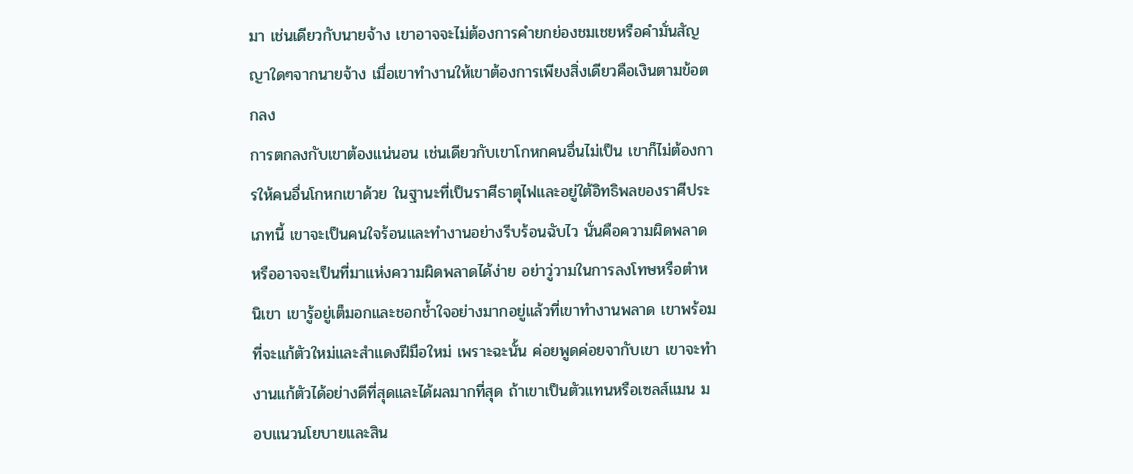มา เช่นเดียวกับนายจ้าง เขาอาจจะไม่ต้องการคำยกย่องชมเชยหรือคำมั่นสัญญาใดๆจากนายจ้าง เมื่อเขาทำงานให้เขาต้องการเพียงสิ่งเดียวคือเงินตามข้อตกลง
การตกลงกับเขาต้องแน่นอน เช่นเดียวกับเขาโกหกคนอื่นไม่เป็น เขาก็ไม่ต้องการให้คนอื่นโกหกเขาด้วย ในฐานะที่เป็นราศีธาตุไฟและอยู่ใต้อิทธิพลของราศีประเภทนี้ เขาจะเป็นคนใจร้อนและทำงานอย่างรีบร้อนฉับไว นั่นคือความผิดพลาด หรืออาจจะเป็นที่มาแห่งความผิดพลาดได้ง่าย อย่าวู่วามในการลงโทษหรือตำหนิเขา เขารู้อยู่เต็มอกและชอกช้ำใจอย่างมากอยู่แล้วที่เขาทำงานพลาด เขาพร้อมที่จะแก้ตัวใหม่และสำแดงฝีมือใหม่ เพราะฉะนั้น ค่อยพูดค่อยจากับเขา เขาจะทำงานแก้ตัวได้อย่างดีที่สุดและได้ผลมากที่สุด ถ้าเขาเป็นตัวแทนหรือเซลส์แมน มอบแนวนโยบายและสิน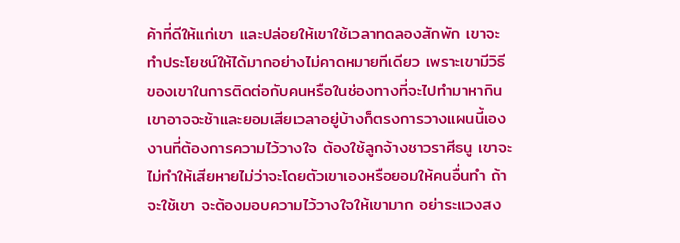ค้าที่ดีให้แก่เขา และปล่อยให้เขาใช้เวลาทดลองสักพัก เขาจะทำประโยชน์ให้ได้มากอย่างไม่คาดหมายทีเดียว เพราะเขามีวิธีของเขาในการติดต่อกับคนหรือในช่องทางที่จะไปทำมาหากิน เขาอาจจะช้าและยอมเสียเวลาอยู่บ้างก็ตรงการวางแผนนี้เอง งานที่ต้องการความไว้วางใจ ต้องใช้ลูกจ้างชาวราศีธนู เขาจะไม่ทำให้เสียหายไม่ว่าจะโดยตัวเขาเองหรือยอมให้คนอื่นทำ ถ้าจะใช้เขา จะต้องมอบความไว้วางใจให้เขามาก อย่าระแวงสง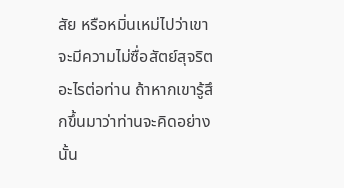สัย หรือหมิ่นเหม่ไปว่าเขาจะมีความไม่ซื่อสัตย์สุจริตอะไรต่อท่าน ถ้าหากเขารู้สึกขึ้นมาว่าท่านจะคิดอย่างนั้น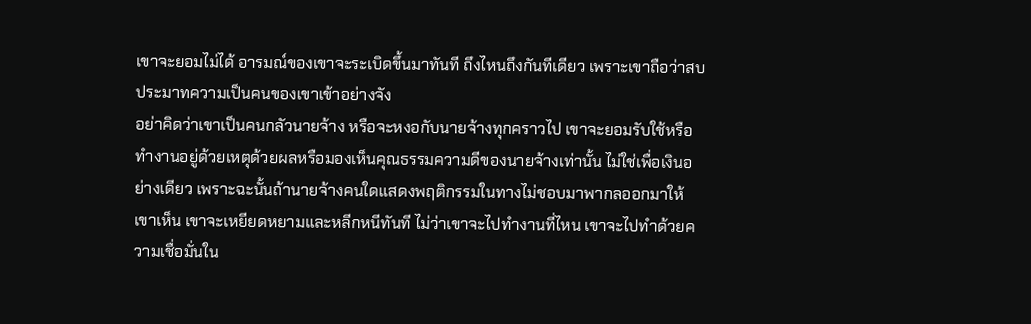เขาจะยอมไม่ได้ อารมณ์ของเขาจะระเบิดขึ้นมาทันที ถึงไหนถึงกันทีเดียว เพราะเขาถือว่าสบประมาทความเป็นคนของเขาเข้าอย่างจัง
อย่าคิดว่าเขาเป็นคนกลัวนายจ้าง หรือจะหงอกับนายจ้างทุกคราวไป เขาจะยอมรับใช้หรือทำงานอยู่ด้วยเหตุด้วยผลหรือมองเห็นคุณธรรมความดีของนายจ้างเท่านั้น ไม่ใช่เพื่อเงินอย่างเดียว เพราะฉะนั้นถ้านายจ้างคนใดแสดงพฤติกรรมในทางไม่ชอบมาพากลออกมาให้เขาเห็น เขาจะเหยียดหยามและหลีกหนีทันที ไม่ว่าเขาจะไปทำงานที่ไหน เขาจะไปทำด้วยความเชื่อมั่นใน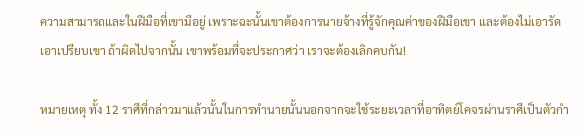ความสามารถและในฝีมือที่เขามีอยู่ เพราะฉะนั้นเขาต้องการนายจ้างที่รู้จักคุณค่าของฝีมือเขา และต้องไม่เอารัดเอาเปรียบเขา ถ้าผิดไปจากนั้น เขาพร้อมที่จะประกาศว่า เราจะต้องเลิกคบกัน!

หมายเหตุ ทั้ง 12 ราศีที่กล่าวมาแล้วนั้นในการทำนายนั้นนอกจากจะใช้ระยะเวลาที่อาทิตย์โคจรผ่านราศีเป็นตัวกำ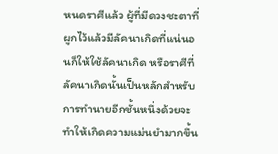หนดราศีแล้ว ผู้ที่มีดวงชะตาที่ผูกไว้แล้วมีลัคนาเกิดที่แน่นอนก็ให้ใช้ลัคนาเกิด หรือราศีที่ลัคนาเกิดนั้นเป็นหลักสำหรับการทำนายอีกชั้นหนึ่งด้วยจะทำให้เกิดความแม่นยำมากขึ้น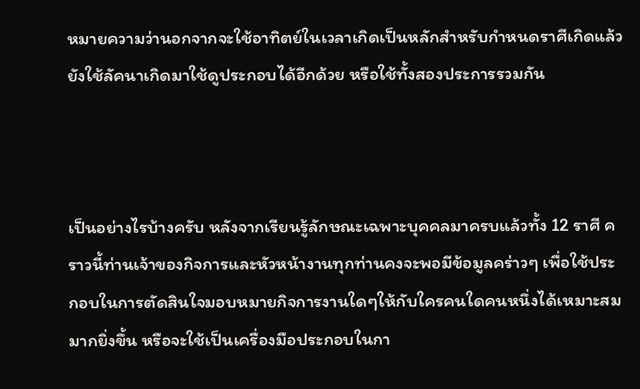หมายความว่านอกจากจะใช้อาทิตย์ในเวลาเกิดเป็นหลักสำหรับกำหนดราศีเกิดแล้ว ยังใช้ลัคนาเกิดมาใช้ดูประกอบได้อีกด้วย หรือใช้ทั้งสองประการรวมกัน



เป็นอย่างไรบ้างครับ หลังจากเรียนรู้ลักษณะเฉพาะบุคคลมาครบแล้วทั้ง 12 ราศี คราวนี้ท่านเจ้าของกิจการและหัวหน้างานทุกท่านคงจะพอมีข้อมูลคร่าวๆ เพื่อใช้ประกอบในการตัดสินใจมอบหมายกิจการงานใดๆให้กับใครคนใดคนหนึ่งได้เหมาะสมมากยิ่งขึ้น หรือจะใช้เป็นเครื่องมือประกอบในกา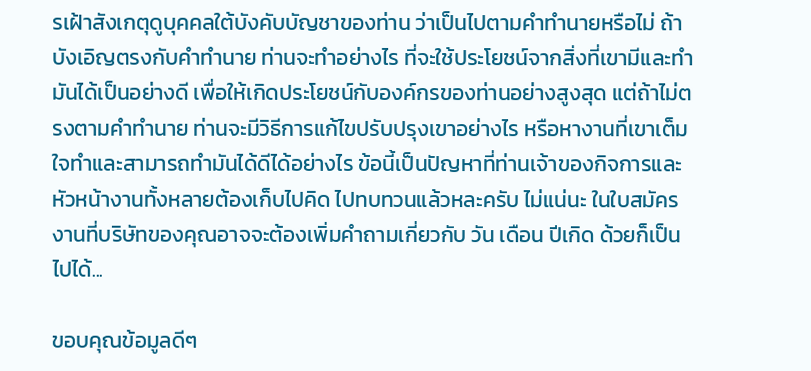รเฝ้าสังเกตุดูบุคคลใต้บังคับบัญชาของท่าน ว่าเป็นไปตามคำทำนายหรือไม่ ถ้าบังเอิญตรงกับคำทำนาย ท่านจะทำอย่างไร ที่จะใช้ประโยชน์จากสิ่งที่เขามีและทำมันได้เป็นอย่างดี เพื่อให้เกิดประโยชน์กับองค์กรของท่านอย่างสูงสุด แต่ถ้าไม่ตรงตามคำทำนาย ท่านจะมีวิธีการแก้ไขปรับปรุงเขาอย่างไร หรือหางานที่เขาเต็มใจทำและสามารถทำมันได้ดีได้อย่างไร ข้อนี้เป็นปัญหาที่ท่านเจ้าของกิจการและหัวหน้างานทั้งหลายต้องเก็บไปคิด ไปทบทวนแล้วหละครับ ไม่แน่นะ ในใบสมัครงานที่บริษัทของคุณอาจจะต้องเพิ่มคำถามเกี่ยวกับ วัน เดือน ปีเกิด ด้วยก็เป็นไปได้...

ขอบคุณข้อมูลดีๆ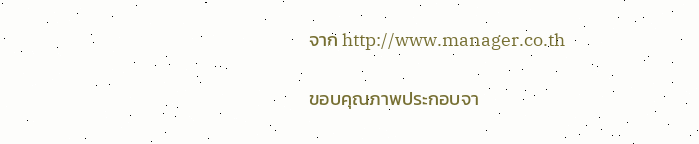จาก http://www.manager.co.th


ขอบคุณภาพประกอบจา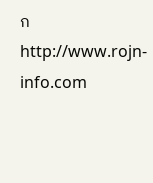ก http://www.rojn-info.com